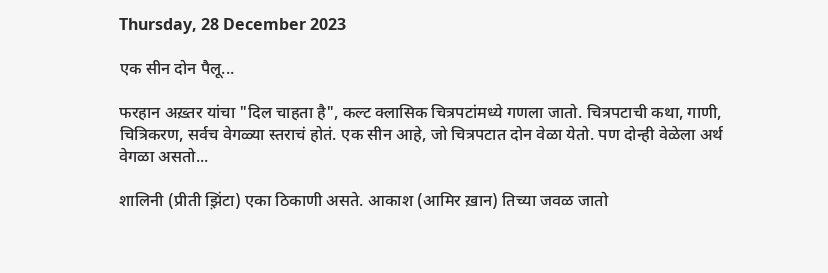Thursday, 28 December 2023

एक सीन दोन पैलू...

फरहान अख़्तर यांचा "दिल चाहता है", कल्ट क्लासिक चित्रपटांमध्ये गणला जातो. चित्रपटाची कथा, गाणी, चित्रिकरण, सर्वच वेगळ्या स्तराचं होतं. एक सीन आहे, जो चित्रपटात दोन वेळा येतो. पण दोन्ही वेळेला अर्थ वेगळा असतो...

शालिनी (प्रीती झ़िंटा) एका ठिकाणी असते. आकाश (आमिर ख़ान) तिच्या जवळ जातो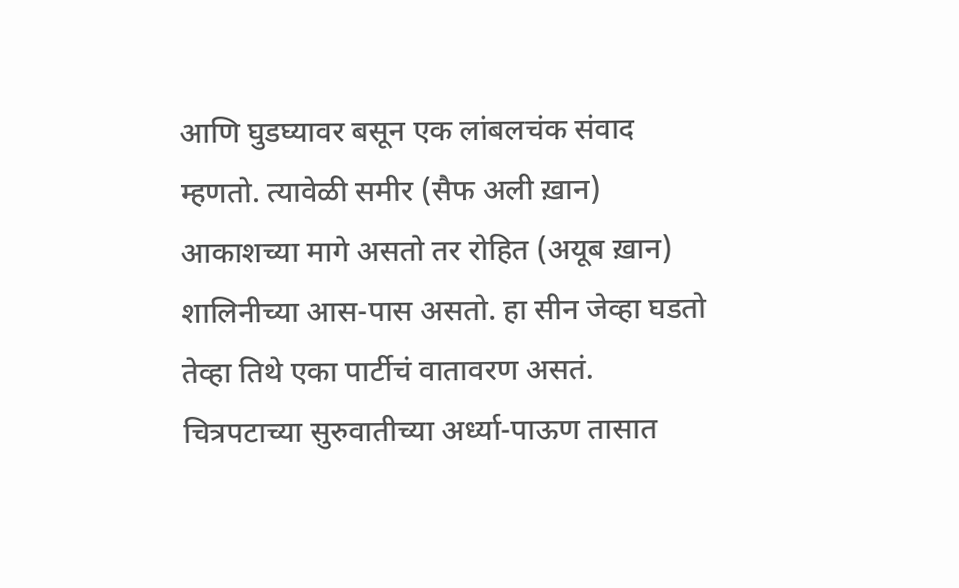आणि घुडघ्यावर बसून एक लांबलचंक संवाद म्हणतो. त्यावेळी समीर (सैफ अली ख़ान) आकाशच्या मागे असतो तर रोहित (अयूब ख़ान) शालिनीच्या आस-पास असतो. हा सीन जेव्हा घडतो तेव्हा तिथे एका पार्टीचं वातावरण असतं. चित्रपटाच्या सुरुवातीच्या अर्ध्या-पाऊण तासात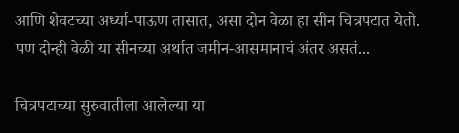आणि शेवटच्या अर्ध्या-पाऊण तासात, असा दोन वेळा हा सीन चित्रपटात येतो. पण दोन्ही वेळी या सीनच्या अर्थात जमीन-आसमानाचं अंतर असतं...

चित्रपटाच्या सुरुवातीला आलेल्या या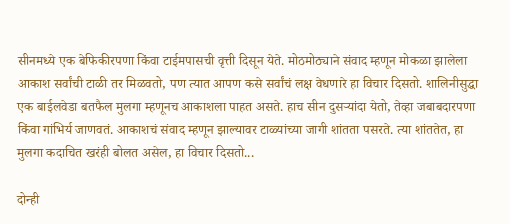सीनमध्ये एक बेफिकीरपणा किंवा टाईमपासची वृत्ती दिसून येते. मोठमोठ्याने संवाद म्हणून मोकळा झालेला आकाश सर्वांची टाळी तर मिळवतो, पण त्यात आपण कसे सर्वांचं लक्ष वेधणारे हा विचार दिसतो. शालिनीसुद्धा एक बाईलवेडा बतफैल मुलगा म्हणूनच आकाशला पाहत असते. हाच सीन दुसऱ्यांदा येतो, तेव्हा जबाबदारपणा किंवा गांभिर्य जाणवतं. आकाशचं संवाद म्हणून झाल्यावर टाळ्यांच्या जागी शांतता पसरते. त्या शांततेत, हा मुलगा कदाचित खरंही बोलत असेल, हा विचार दिसतो...

दोन्ही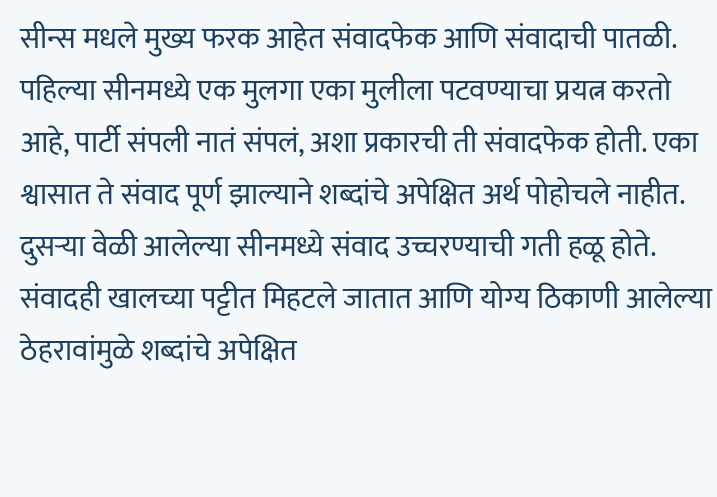सीन्स मधले मुख्य फरक आहेत संवादफेक आणि संवादाची पातळी. पहिल्या सीनमध्ये एक मुलगा एका मुलीला पटवण्याचा प्रयत्न करतो आहे, पार्टी संपली नातं संपलं, अशा प्रकारची ती संवादफेक होती. एका श्वासात ते संवाद पूर्ण झाल्याने शब्दांचे अपेक्षित अर्थ पोहोचले नाहीत. दुसऱ्या वेळी आलेल्या सीनमध्ये संवाद उच्चरण्याची गती हळू होते. संवादही खालच्या पट्टीत मिहटले जातात आणि योग्य ठिकाणी आलेल्या ठेहरावांमुळे शब्दांचे अपेक्षित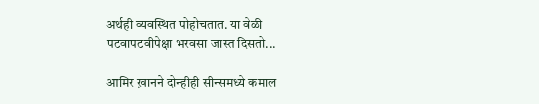अर्थही व्यवस्थित पोहोचतात. या वेळी पटवापटवीपेक्षा भरवसा जास्त दिसतो...

आमिर ख़ानने दोन्हीही सीन्समध्ये कमाल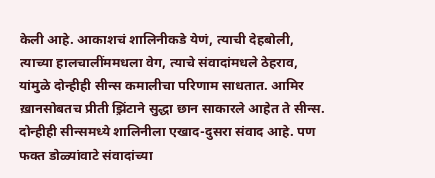केली आहे. आकाशचं शालिनीकडे येणं, त्याची देहबोली, त्याच्या हालचालींममधला वेग, त्याचे संवादांमधले ठेहराव, यांमुळे दोन्हीही सीन्स कमालीचा परिणाम साधतात. आमिर ख़ानसोबतच प्रीती झ़िंटाने सुद्धा छान साकारले आहेत ते सीन्स. दोन्हीही सीन्समध्ये शालिनीला एखाद-दुसरा संवाद आहे. पण फक्त डोळ्यांवाटे संवादांच्या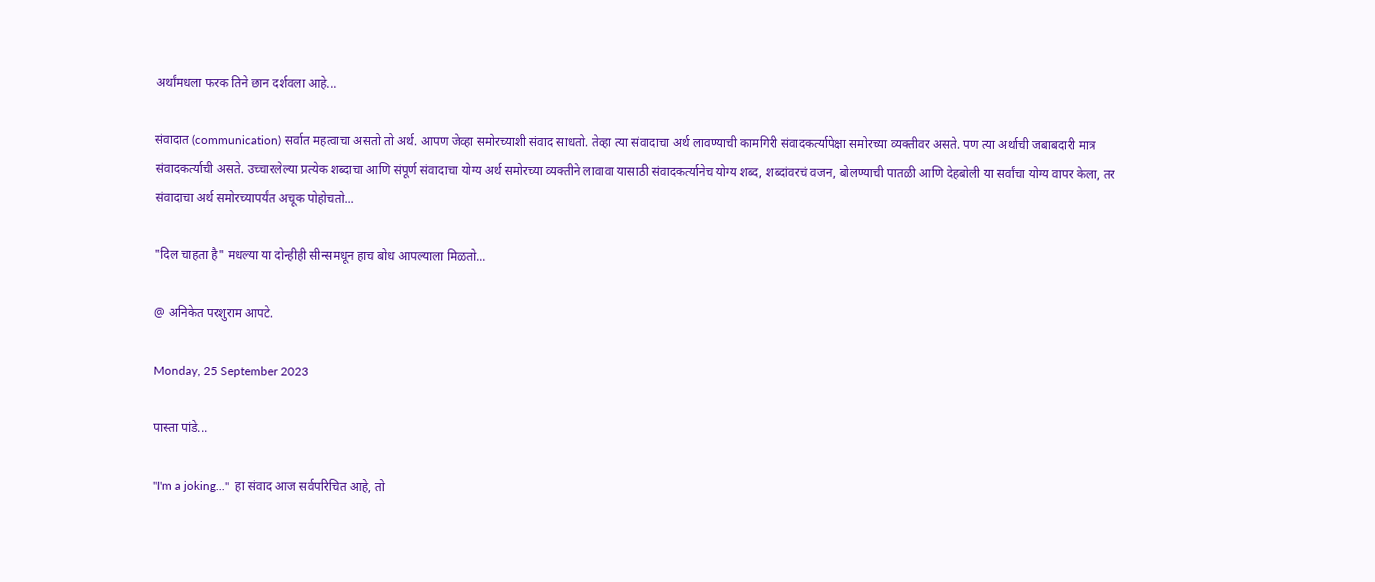अर्थांमधला फरक तिने छान दर्शवला आहे...

संवादात (communication) सर्वात महत्वाचा असतो तो अर्थ. आपण जेव्हा समोरच्याशी संवाद साधतो. तेव्हा त्या संवादाचा अर्थ लावण्याची कामगिरी संवादकर्त्यापेक्षा समोरच्या व्यक्तीवर असते. पण त्या अर्थाची जबाबदारी मात्र संवादकर्त्याची असते. उच्चारलेल्या प्रत्येक शब्दाचा आणि संपूर्ण संवादाचा योग्य अर्थ समोरच्या व्यक्तीने लावावा यासाठी संवादकर्त्यानेच योग्य शब्द, शब्दांवरचं वजन, बोलण्याची पातळी आणि देहबोली या सर्वांचा योग्य वापर केला, तर संवादाचा अर्थ समोरच्यापर्यंत अचूक पोहोचतो...

"दिल चाहता है" मधल्या या दोन्हीही सीन्समधून हाच बोध आपल्याला मिळतो...

@ अनिकेत परशुराम आपटे.

Monday, 25 September 2023

पास्ता पांडे...

"I'm a joking..."  हा संवाद आज सर्वपरिचित आहे, तो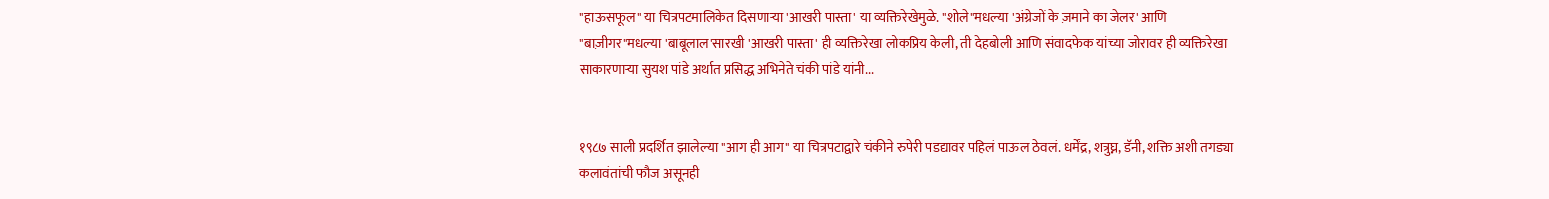"हाऊसफूल" या चित्रपटमालिकेत दिसणाऱ्या 'आखरी पास्ता' या व्यक्तिरेखेमुळे. "शोले"मधल्या 'अंग्रेजों के ज़माने का जेलर' आणि "बाज़ीगर"मधल्या 'बाबूलाल'सारखी 'आखरी पास्ता' ही व्यक्तिरेखा लोकप्रिय केली, ती देहबोली आणि संवादफेक यांच्या जोरावर ही व्यक्तिरेखा साकारणाऱ्या सुयश पांडे अर्थात प्रसिद्ध अभिनेते चंकी पांडे यांनी...


१९८७ साली प्रदर्शित झालेल्या "आग ही आग" या चित्रपटाद्वारे चंकीने रुपेरी पडद्यावर पहिलं पाऊल ठेवलं. धर्मेंद्र, शत्रुघ्न, डॅनी, शक्ति अशी तगड्या कलावंतांची फौज असूनही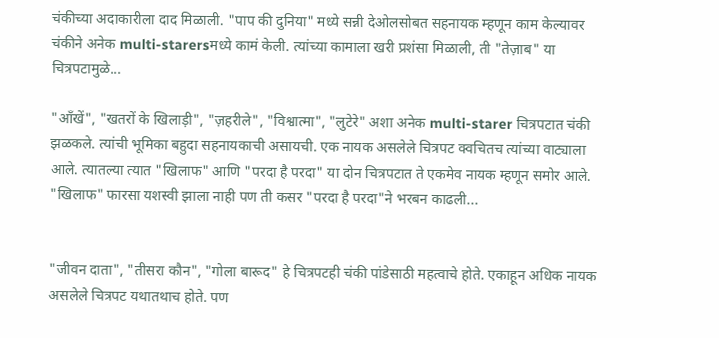चंकीच्या अदाकारीला दाद मिळाली. "पाप की दुनिया" मध्ये सन्नी देओलसोबत सहनायक म्हणून काम केल्यावर चंकीने अनेक multi-starersमध्ये कामं केली. त्यांच्या कामाला खरी प्रशंसा मिळाली, ती "तेज़ाब" या चित्रपटामुळे...

"आँखें", "खतरों के खिलाड़ी", "ज़हरीले", "विश्वात्मा", "लुटेरे" अशा अनेक multi-starer चित्रपटात चंकी झळकले. त्यांची भूमिका बहुदा सहनायकाची असायची. एक नायक असलेले चित्रपट क्वचितच त्यांच्या वाट्याला आले. त्यातल्या त्यात "खिलाफ" आणि "परदा है परदा" या दोन चित्रपटात ते एकमेव नायक म्हणून समोर आले. "खिलाफ" फारसा यशस्वी झाला नाही पण ती कसर "परदा है परदा"ने भरबन काढली...


"जीवन दाता", "तीसरा कौन", "गोला बारूद" हे चित्रपटही चंकी पांडेसाठी महत्वाचे होते. एकाहून अधिक नायक असलेले चित्रपट यथातथाच होते. पण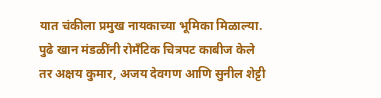यात चंकीला प्रमुख नायकाच्या भूमिका मिळाल्या. पुढे खान मंडळींनी रोमँटिक चित्रपट काबीज केले तर अक्षय कुमार, अजय देवगण आणि सुनील शेट्टी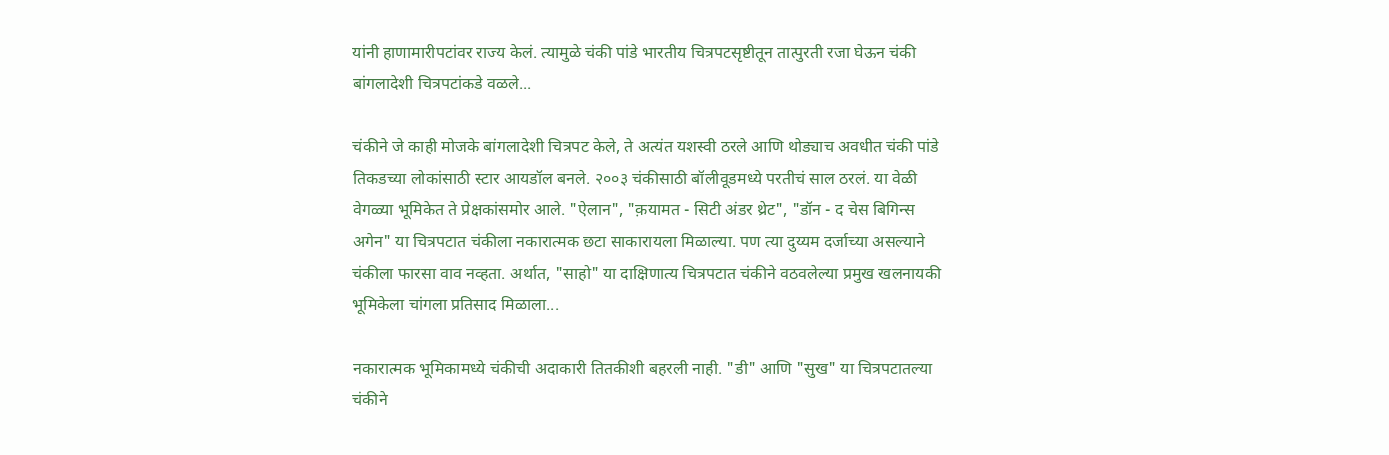यांनी हाणामारीपटांवर राज्य केलं. त्यामुळे चंकी पांडे भारतीय चित्रपटसृष्टीतून तात्पुरती रजा घेऊन चंकी बांगलादेशी चित्रपटांकडे वळले...

चंकीने जे काही मोजके बांगलादेशी चित्रपट केले, ते अत्यंत यशस्वी ठरले आणि थोड्याच अवधीत चंकी पांडे तिकडच्या लोकांसाठी स्टार आयडॉल बनले. २००३ चंकीसाठी बॉलीवूडमध्ये परतीचं साल ठरलं. या वेळी वेगळ्या भूमिकेत ते प्रेक्षकांसमोर आले. "ऐलान", "क़यामत - सिटी अंडर थ्रेट", "डॉन - द चेस बिगिन्स अगेन" या चित्रपटात चंकीला नकारात्मक छटा साकारायला मिळाल्या. पण त्या दुय्यम दर्जाच्या असल्याने चंकीला फारसा वाव नव्हता. अर्थात, "साहो" या दाक्षिणात्य चित्रपटात चंकीने वठवलेल्या प्रमुख खलनायकी भूमिकेला चांगला प्रतिसाद मिळाला...

नकारात्मक भूमिकामध्ये चंकीची अदाकारी तितकीशी बहरली नाही. "डी" आणि "सुख" या चित्रपटातल्या चंकीने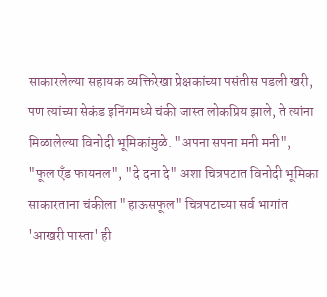साकारलेल्या सहायक व्यक्तिरेखा प्रेक्षकांच्या पसंतीस पडली खरी, पण त्यांच्या सेकंड इनिंगमध्ये चंकी जास्त लोकप्रिय झाले, ते त्यांना मिळालेल्या विनोदी भूमिकांमुळे. "अपना सपना मनी मनी", "फूल एँड फायनल", "दे दना दे" अशा चित्रपटात विनोदी भूमिका साकारताना चंकीला "हाऊसफूल" चित्रपटाच्या सर्व भागांत 'आखरी पास्ता' ही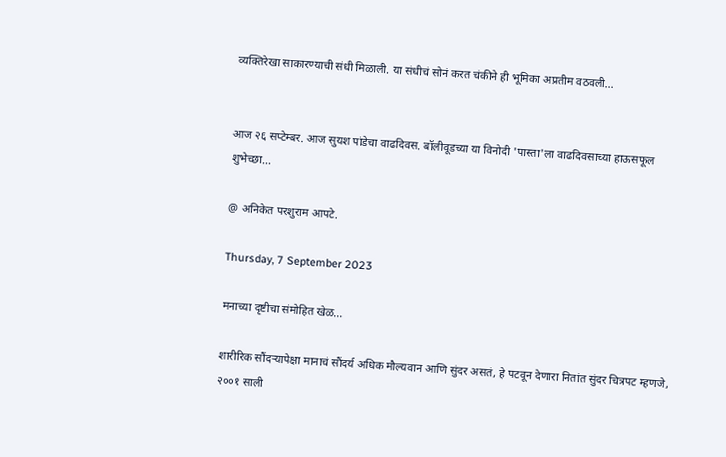व्यक्तिरेखा साकारण्याची संधी मिळाली. या संधीचं सोनं करत चंकीने ही भूमिका अप्रतीम वठवली...


आज २६ सप्टेम्बर. आज सुयश पांडेचा वाढदिवस. बॉलीवूडच्या या विनोदी 'पास्ता'ला वाढदिवसाच्या हाऊसफूल शुभेच्छा...

@ अनिकेत परशुराम आपटे.

Thursday, 7 September 2023

मनाच्या दृष्टीचा संमोहित खेळ...

शारीरिक सौंदऱ्यापेक्षा मानाचं सौंदर्य अधिक मौल्यवान आणि सुंदर असतं, हे पटवून देणारा नितांत सुंदर चित्रपट म्हणजे, २००१ साली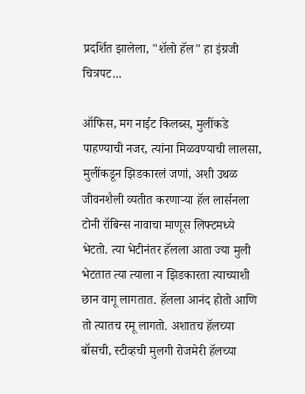प्रदर्शित झालेला, "शॅलो हॅल" हा इंग्रजी चित्रपट...

ऑफिस, मग नाईट किलब्स, मुलींकडे पाहण्याची नजर, त्यांना मिळवण्याची लालसा, मुलींकडून झिडकारलं जणां, अशी उथळ जीवनशैली व्यतीत करणाऱ्या हॅल लार्सनला टोनी रॉबिन्स नावाचा माणूस लिफ्टमध्ये भेटतो. त्या भेटीनंतर हॅलला आता ज्या मुली भेटतात त्या त्याला न झिडकारता त्याच्याशी छान वागू लागतात. हॅलला आनंद होतो आणि तो त्यातच रमू लागतो. अशातच हॅलच्या बॉसची, स्टीव्हची मुलगी रोजमेरी हॅलच्या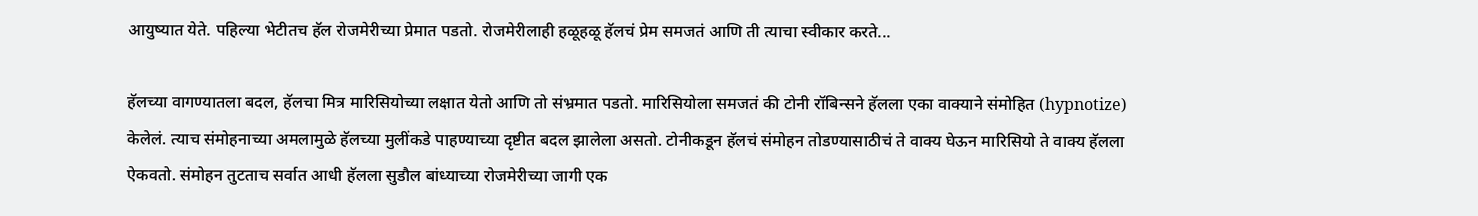आयुष्यात येते. पहिल्या भेटीतच हॅल रोजमेरीच्या प्रेमात पडतो. रोजमेरीलाही हळूहळू हॅलचं प्रेम समजतं आणि ती त्याचा स्वीकार करते...

हॅलच्या वागण्यातला बदल, हॅलचा मित्र मारिसियोच्या लक्षात येतो आणि तो संभ्रमात पडतो. मारिसियोला समजतं की टोनी रॉबिन्सने हॅलला एका वाक्याने संमोहित (hypnotize) केलेलं. त्याच संमोहनाच्या अमलामुळे हॅलच्या मुलींकडे पाहण्याच्या दृष्टीत बदल झालेला असतो. टोनीकडून हॅलचं संमोहन तोडण्यासाठीचं ते वाक्य घेऊन मारिसियो ते वाक्य हॅलला ऐकवतो. संमोहन तुटताच सर्वात आधी हॅलला सुडौल बांध्याच्या रोजमेरीच्या जागी एक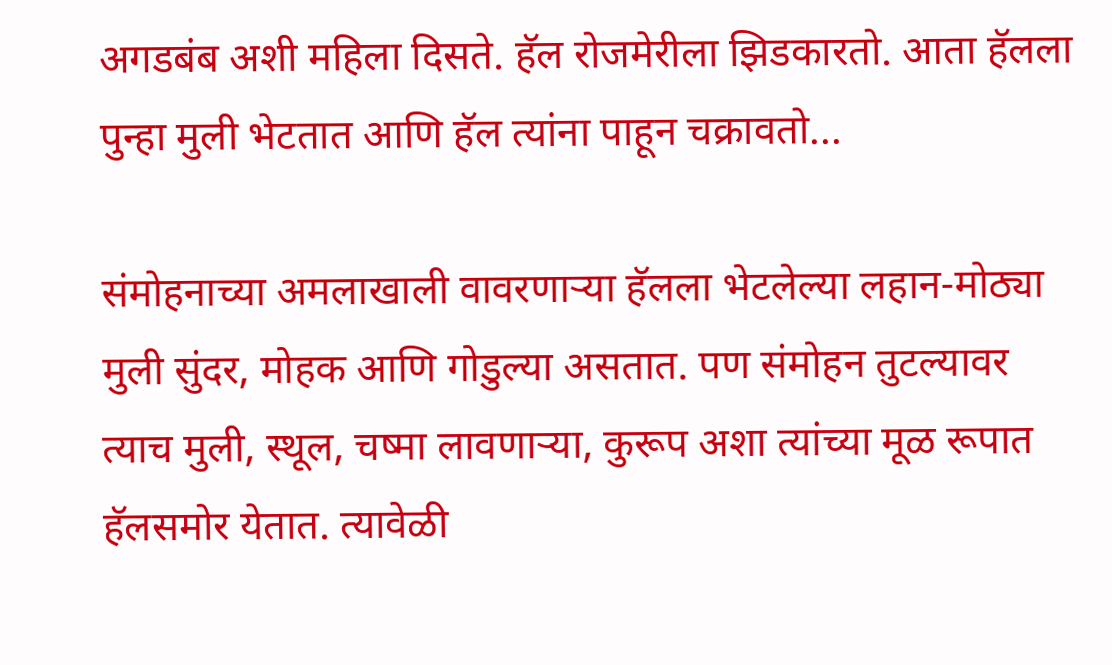अगडबंब अशी महिला दिसते. हॅल रोजमेरीला झिडकारतो. आता हॅलला पुन्हा मुली भेटतात आणि हॅल त्यांना पाहून चक्रावतो...

संमोहनाच्या अमलाखाली वावरणाऱ्या हॅलला भेटलेल्या लहान-मोठ्या मुली सुंदर, मोहक आणि गोडुल्या असतात. पण संमोहन तुटल्यावर त्याच मुली, स्थूल, चष्मा लावणाऱ्या, कुरूप अशा त्यांच्या मूळ रूपात हॅलसमोर येतात. त्यावेळी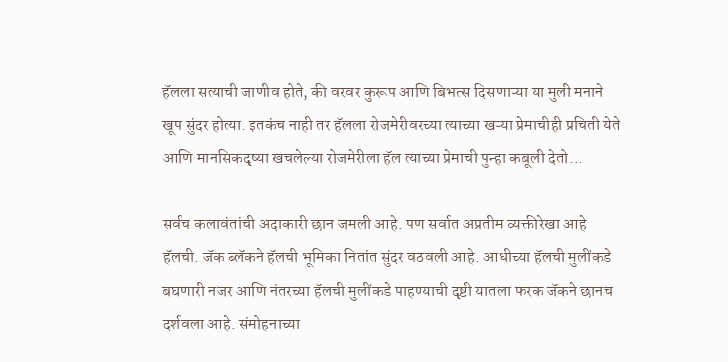हॅलला सत्याची जाणीव होते, की वरवर कुरूप आणि बिभत्स दिसणाऱ्या या मुली मनाने खूप सुंदर होत्या. इतकंच नाही तर हॅलला रोजमेरीवरच्या त्याच्या खऱ्या प्रेमाचीही प्रचिती येते आणि मानसिकदृष्या खचलेल्या रोजमेरीला हॅल त्याच्या प्रेमाची पुन्हा कबूली देतो...

सर्वच कलावंतांची अदाकारी छान जमली आहे. पण सर्वात अप्रतीम व्यक्तीरेखा आहे हॅलची. जॅक ब्लॅकने हॅलची भूमिका नितांत सुंदर वठवली आहे. आधीच्या हॅलची मुलींकडे बघणारी नजर आणि नंतरच्या हॅलची मुलींकडे पाहण्याची दृष्टी यातला फरक जॅकने छानच दर्शवला आहे. संमोहनाच्या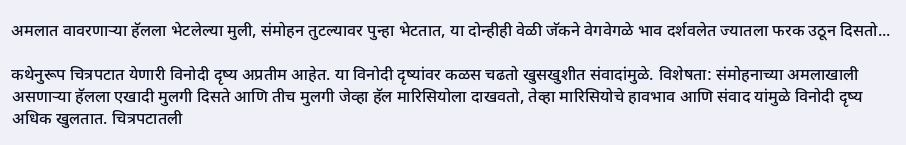अमलात वावरणाऱ्या हॅलला भेटलेल्या मुली, संमोहन तुटल्यावर पुन्हा भेटतात, या दोन्हीही वेळी जॅकने वेगवेगळे भाव दर्शवलेत ज्यातला फरक उठून दिसतो...

कथेनुरूप चित्रपटात येणारी विनोदी दृष्य अप्रतीम आहेत. या विनोदी दृष्यांवर कळस चढतो खुसखुशीत संवादांमुळे. विशेषता: संमोहनाच्या अमलाखाली असणाऱ्या हॅलला एखादी मुलगी दिसते आणि तीच मुलगी जेव्हा हॅल मारिसियोला दाखवतो, तेव्हा मारिसियोचे हावभाव आणि संवाद यांमुळे विनोदी दृष्य अधिक खुलतात. चित्रपटातली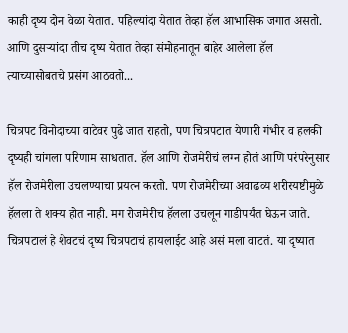काही दृष्य दोन वेळा येतात. पहिल्यांदा येतात तेव्हा हॅल आभासिक जगात असतो. आणि दुसऱ्यांदा तीच दृष्य येतात तेव्हा संमोहनातून बाहेर आलेला हॅल त्याच्यासोबतचे प्रसंग आठवतो...

चित्रपट विनोदाच्या वाटेवर पुढे जात राहतो, पण चित्रपटात येणारी गंभीर व हलकी दृष्यही चांगला परिणाम साधतात. हॅल आणि रोजमेरीचं लग्न होतं आणि परंपरेनुसार हॅल रोजमेरीला उचलण्याचा प्रयत्न करतो. पण रोजमेरीच्या अवाढव्य शरीरयष्टीमुळे हॅलला ते शक्य होत नाही. मग रोजमेरीच हॅलला उचलून गाडीपर्यंत घेऊन जाते. चित्रपटालं हे शेवटचं दृष्य चित्रपटाचं हायलाईट आहे असं मला वाटतं. या दृष्यात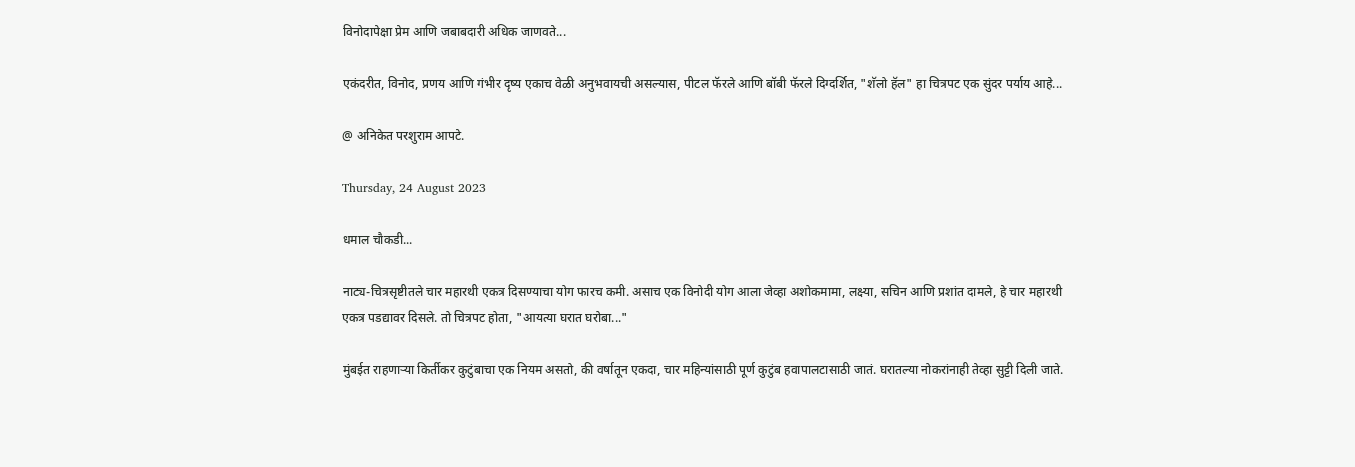विनोदापेक्षा प्रेम आणि जबाबदारी अधिक जाणवते...

एकंदरीत, विनोद, प्रणय आणि गंभीर दृष्य एकाच वेळी अनुभवायची असल्यास, पीटल फॅरले आणि बॉबी फॅरले दिग्दर्शित, "शॅलो हॅल" हा चित्रपट एक सुंदर पर्याय आहे...

@ अनिकेत परशुराम आपटे.

Thursday, 24 August 2023

धमाल चौकडी...

नाट्य-चित्रसृष्टीतले चार महारथी एकत्र दिसण्याचा योग फारच कमी. असाच एक विनोदी योग आला जेव्हा अशोकमामा, लक्ष्या, सचिन आणि प्रशांत दामले, हे चार महारथी एकत्र पडद्यावर दिसले. तो चित्रपट होता, "आयत्या घरात घरोबा..."

मुंबईत राहणाऱ्या किर्तीकर कुटुंबाचा एक नियम असतो, की वर्षातून एकदा, चार महिन्यांसाठी पूर्ण कुटुंब हवापालटासाठी जातं. घरातल्या नोकरांनाही तेव्हा सुट्टी दिली जाते.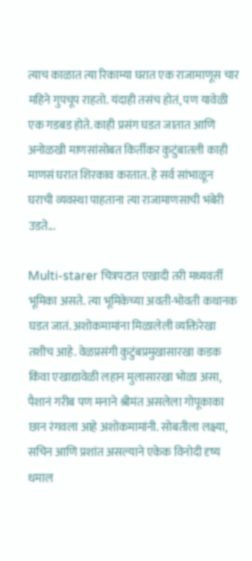त्याच काळात त्या रिकाम्या घरात एक राजामाणूस चार महिने गुपचूप राहतो. यंदाही तसंच होतं, पण यावेळी एक गडबड होते. काही प्रसंग घडत जातात आणि अनोळखी माणसांसोबत किर्तीकर कुटुंबातली काही माणसं घरात शिरकाव करतात. हे सर्व सांभाळून घराची व्यवस्था पाहताना त्या राजामाणसाची भंबेरी उडते...

Multi-starer चित्रपटात एखादी तरी मध्यवर्ती भूमिका असते. त्या भूमिकेच्या अवती-भोवती कथानक घडत जातं. अशोकमामांना मिळालेली व्यक्तिरेखा तशीच आहे. वेळप्रसंगी कुटुंबप्रमुखासारखा कडक किंवा एखाद्यावेळी लहान मुलासारखा भोळा असा, पैशानं गरीब पण मनाने श्रीमंत असलेला गोपूकाका छान रंगवला आहे अशोकमामांनी. सोबतीला लक्ष्या, सचिन आणि प्रशांत असल्याने एकेक विनोदी दृष्य धमाल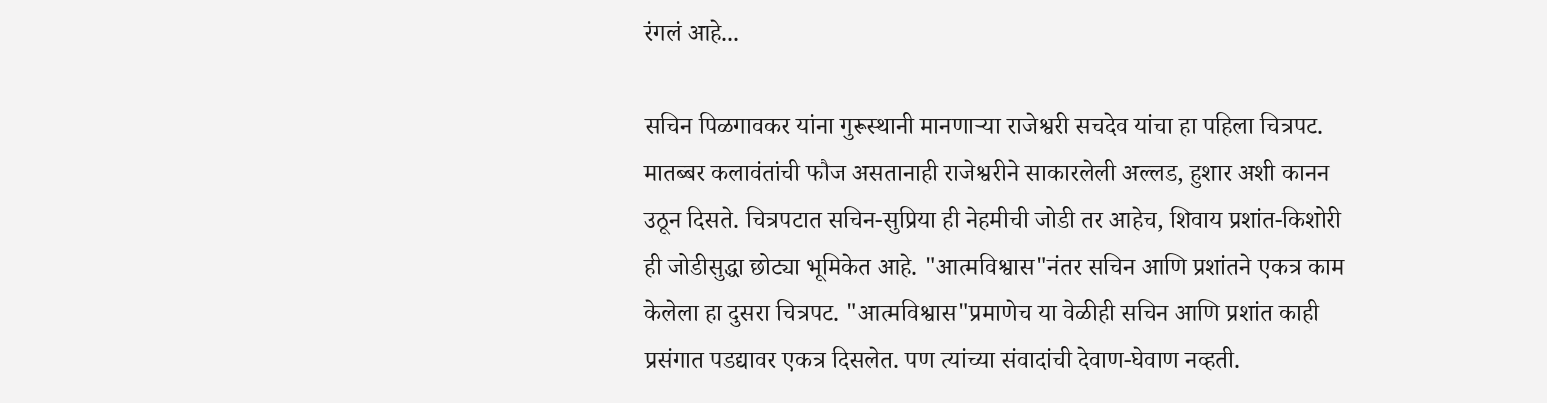रंगलं आहे...

सचिन पिळगावकर यांना गुरूस्थानी मानणाऱ्या राजेश्वरी सचदेव यांचा हा पहिला चित्रपट. मातब्बर कलावंतांची फौज असतानाही राजेश्वरीने साकारलेली अल्लड, हुशार अशी कानन उठून दिसते. चित्रपटात सचिन-सुप्रिया ही नेहमीची जोडी तर आहेच, शिवाय प्रशांत-किशोरी ही जोडीसुद्धा छोट्या भूमिकेत आहे. "आत्मविश्वास"नंतर सचिन आणि प्रशांतने एकत्र काम केलेला हा दुसरा चित्रपट. "आत्मविश्वास"प्रमाणेच या वेळीही सचिन आणि प्रशांत काही प्रसंगात पडद्यावर एकत्र दिसलेत. पण त्यांच्या संवादांची देवाण-घेवाण नव्हती.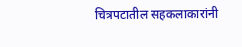चित्रपटातील सहकलाकारांनी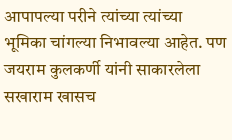आपापल्या परीने त्यांच्या त्यांच्या भूमिका चांगल्या निभावल्या आहेत. पण जयराम कुलकर्णी यांनी साकारलेला सखाराम खासच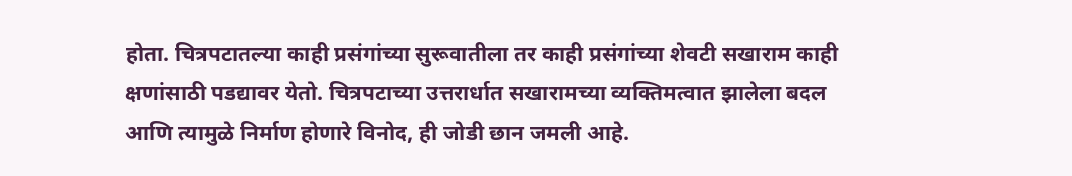होता. चित्रपटातल्या काही प्रसंगांच्या सुरूवातीला तर काही प्रसंगांच्या शेवटी सखाराम काही क्षणांसाठी पडद्यावर येतो. चित्रपटाच्या उत्तरार्धात सखारामच्या व्यक्तिमत्वात झालेला बदल आणि त्यामुळे निर्माण होणारे विनोद, ही जोडी छान जमली आहे.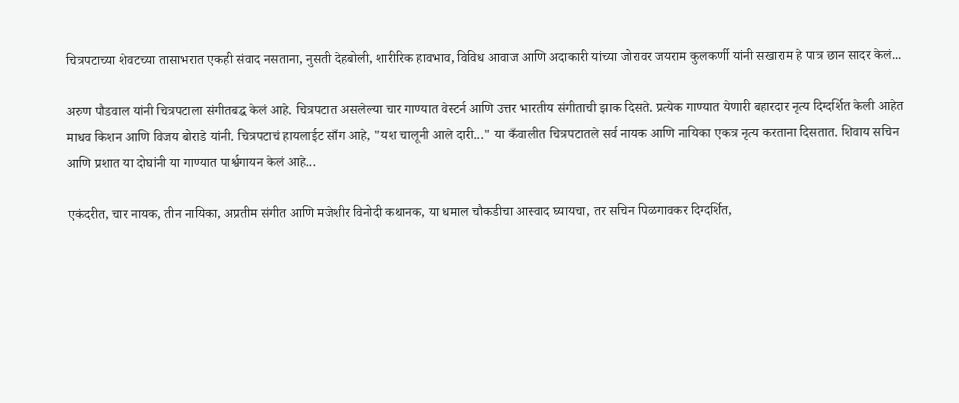चित्रपटाच्या शेवटच्या तासाभरात एकही संवाद नसताना, नुसती देहबोली, शारीरिक हावभाव, विविध आवाज आणि अदाकारी यांच्या जोरावर जयराम कुलकर्णी यांनी सखाराम हे पात्र छान सादर केलं...

अरुण पौडवाल यांनी चित्रपटाला संगीतबद्ध केलं आहे. चित्रपटात असलेल्या चार गाण्यात वेस्टर्न आणि उत्तर भारतीय संगीताची झाक दिसते. प्रत्येक गाण्यात येणारी बहारदार नृत्य दिग्दर्शित केली आहेत माधव किशन आणि विजय बोराडे यांनी. चित्रपटाचं हायलाईट साँग आहे, "यश चालूनी आले दारी..." या कँवालीत चित्रपटातले सर्व नायक आणि नायिका एकत्र नृत्य करताना दिसतात. शिवाय सचिन आणि प्रशात या दोघांनी या गाण्यात पार्श्वगायन केलं आहे...

एकंदरीत, चार नायक, तीन नायिका, अप्रतीम संगीत आणि मजेशीर विनोदी कथानक, या धमाल चौकडीचा आस्वाद घ्यायचा, तर सचिन पिळगावकर दिग्दर्शित,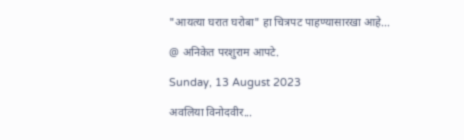"आयत्या घरात घरोबा" हा चित्रपट पाहण्यासारखा आहे...

@ अनिकेत परशुराम आपटे.

Sunday, 13 August 2023

अवलिया विनोदवीर...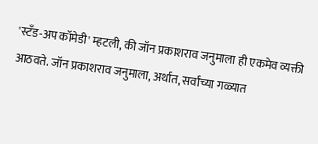'स्टँड-अप कॉमेडी' म्हटली, की जॉन प्रकाशराव जनुमाला ही एकमेव व्यक्ती आठवते. जॉन प्रकाशराव जनुमाला, अर्थात, सर्वांच्या गळ्यात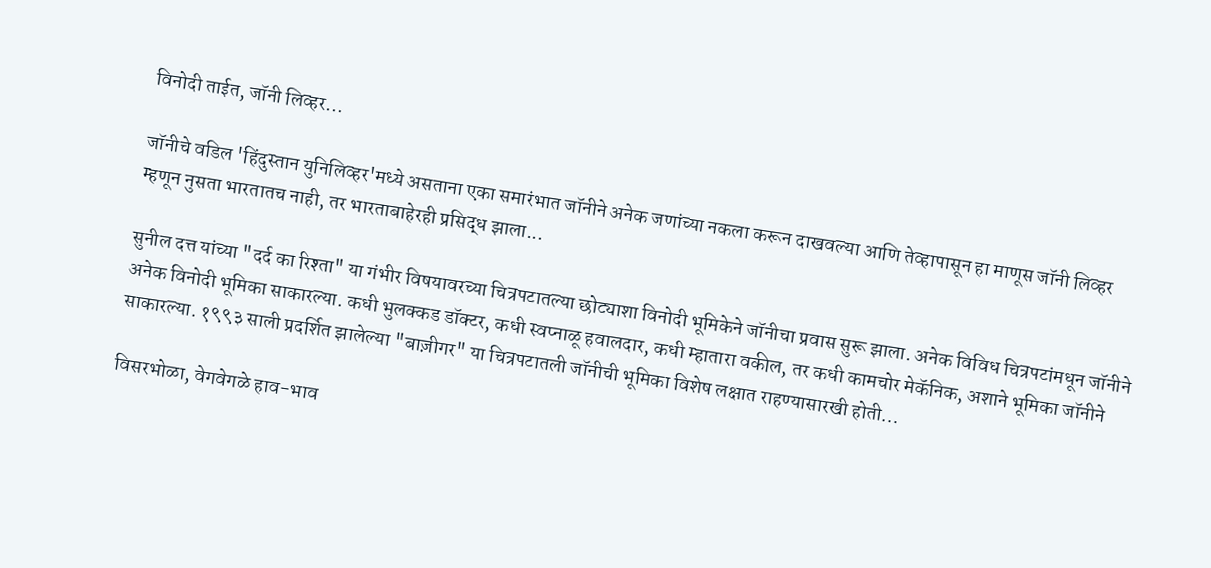विनोदी ताईत, जॉनी लिव्हर...

जॉनीचे वडिल 'हिंदुस्तान युनिलिव्हर'मध्ये असताना एका समारंभात जॉनीने अनेक जणांच्या नकला करून दाखवल्या आणि तेव्हापासून हा माणूस जॉनी लिव्हर म्हणून नुसता भारतातच नाही, तर भारताबाहेरही प्रसिद्ध झाला...

सुनील दत्त यांच्या "दर्द का रिश्ता" या गंभीर विषयावरच्या चित्रपटातल्या छोट्याशा विनोदी भूमिकेने जॉनीचा प्रवास सुरू झाला. अनेक विविध चित्रपटांमधून जॉनीने अनेक विनोदी भूमिका साकारल्या. कधी भुलक्कड डॉक्टर, कधी स्वप्नाळू हवालदार, कधी म्हातारा वकील, तर कधी कामचोर मेकॅनिक, अशाने भूमिका जॉनीने साकारल्या. १९९३ साली प्रदर्शित झालेल्या "बाज़ीगर" या चित्रपटातली जॉनीची भूमिका विशेष लक्षात राहण्यासारखी होती...

विसरभोळा, वेगवेगळे हाव-भाव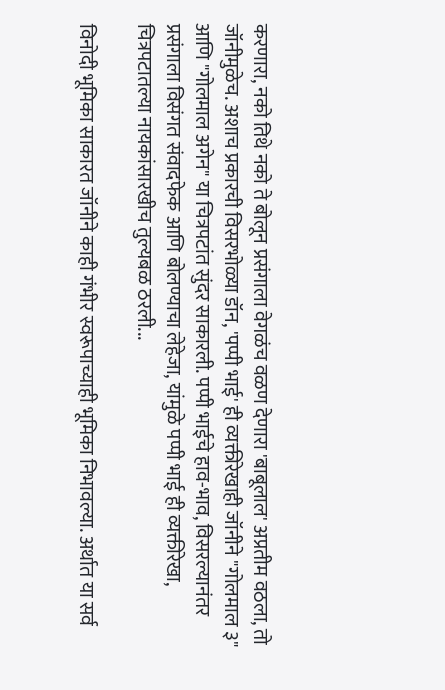करणारा, नको तिथे नको ते बोलून प्रसंगाला वेगळंच वळण देणारा 'बाबूलाल' अप्रतीम वठला, तो जॉनीमुळेच. अशाच प्रकारची विसरभोळ्या डॉन, 'पप्पी भाई' ही व्यक्तीरेखाही जॉनीने "गोलमाल ३" आणि "गोलमाल अगेन" या चित्रपटांत सुंदर साकारली. पप्पी भाईचे हाव-भाव, विसरल्यानंतर प्रसंगाला विसंगत संवादफेक आणि बोलण्याचा लेहेजा, यांमुळे पप्पी भाई ही व्यक्तीरेखा, चित्रपटातल्या नायकांसारखीच तुल्यबळ ठरली...

विनोदी भूमिका साकारत जॉनीने काही गंभीर स्वरूपाच्याही भूमिका निभावल्या. अर्थात या सर्व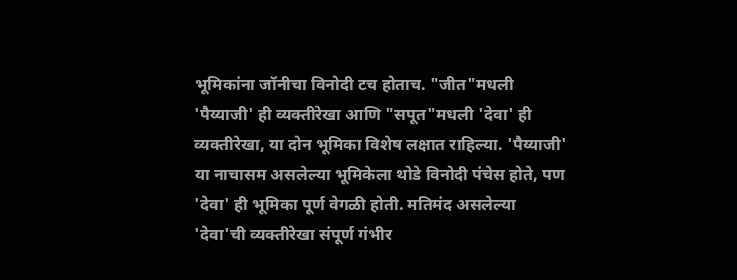भूमिकांना जॉनीचा विनोदी टच होताच. "जीत"मधली 'पैय्याजी' ही व्यक्तीरेखा आणि "सपूत"मधली 'देवा' ही व्यक्तीरेखा, या दोन भूमिका विशेष लक्षात राहिल्या. 'पैय्याजी' या नाचासम असलेल्या भूमिकेला थोडे विनोदी पंचेस होते, पण 'देवा' ही भूमिका पूर्ण वेगळी होती. मतिमंद असलेल्या 'देवा'ची व्यक्तीरेखा संपूर्ण गंभीर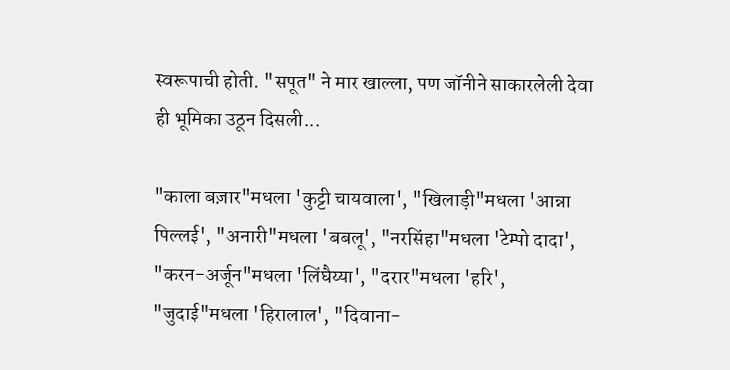स्वरूपाची होती. "सपूत" ने मार खाल्ला, पण जॉनीने साकारलेली देवा ही भूमिका उठून दिसली...

"काला बज़ार"मधला 'कुट्टी चायवाला', "खिलाड़ी"मधला 'आन्ना पिल्लई', "अनारी"मधला 'बबलू', "नरसिंहा"मधला 'टेम्पो दादा', "करन-अर्जून"मधला 'लिंघैय्या', "दरार"मधला 'हरि', "जुदाई"मधला 'हिरालाल', "दिवाना-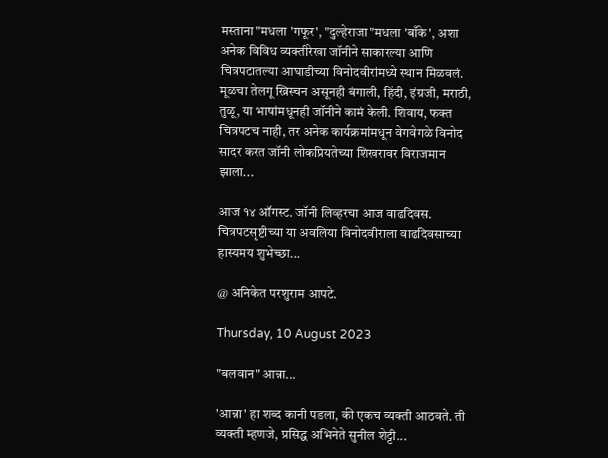मस्ताना"मधला 'गफूर', "दुल्हेराजा"मधला 'बाँके', अशा अनेक विविध व्यक्तीरेखा जॉनीने साकारल्या आणि चित्रपटातल्या आघाडीच्या विनोदवीरांमध्ये स्थान मिळवलं. मूळचा तेलगू ख्रिस्चन असूनही बंगाली, हिंदी, इंग्रजी, मराठी, तुळू, या भाषांमधूनही जॉनीने कामं केली. शिवाय, फक्त चित्रपटच नाही, तर अनेक कार्यक्रमांमधून वेगवेगळे विनोद सादर करत जॉनी लोकप्रियतेच्या शिखरावर विराजमान झाला...

आज १४ ऑगस्ट. जॉनी लिव्हरचा आज वाढदिवस. चित्रपटसृष्टीच्या या अवलिया विनोदवीराला वाढदिवसाच्या हास्यमय शुभेच्छा...

@ अनिकेत परशुराम आपटे.

Thursday, 10 August 2023

"बलवान" आन्ना...

'आन्ना' हा शब्द कानी पडला, की एकच व्यक्ती आठवते. ती व्यक्ती म्हणजे, प्रसिद्ध अभिनेते सुनील शेट्टी...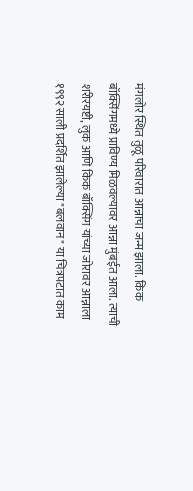मंगलोर स्थित तुळू परिवारात आन्नाचा जन्म झाला. किक बॉक्सिंगमध्ये प्राविण्य मिळवल्यावर आन्ना मुंबईत आला. त्याची शरीरयष्टी, लुक आणि किक बॉक्सिंग यांच्या जोरावर आन्नाला १९९२ साली प्रदर्शित झालेल्या "बलवान" या चित्रपटात काम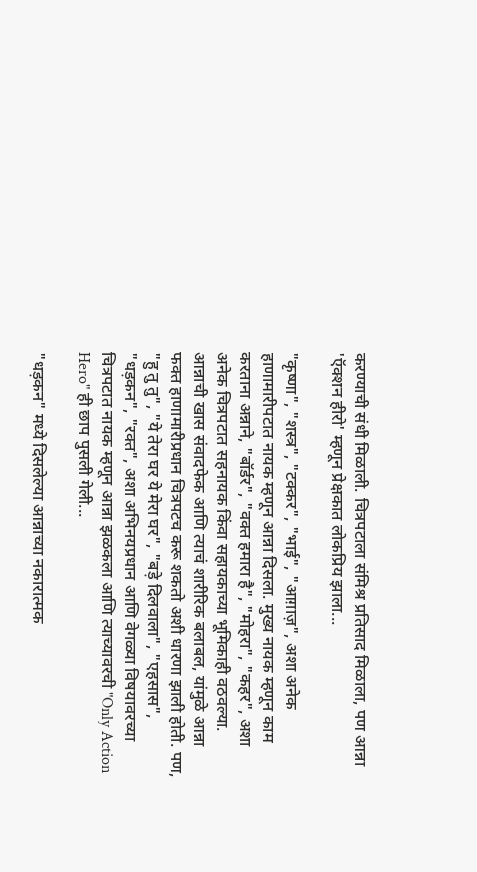करण्याची संधी मिळाली. चित्रपटाला संमिश्र प्रतिसाद मिळाला, पण आन्ना 'ऍक्शन हीरो' म्हणून प्रेक्षकात लोकप्रिय झाला...

"कृष्णा", "शस्त्र", "टक्कर", "भाई", "आग़ाज़", अशा अनेक हाणामारीपटात नायक म्हणून आन्ना दिसला. मुख्य नायक म्हणून काम करताना अन्नाने, "बॉर्डर", "वक्त हमारा है", "मोहरा", "कहर", अशा अनेक चित्रपटात सहनायक किंवा सहायकाच्या भूमिकाही वठवल्या. आन्नाची खास संवादफेक आणि त्याचं शारीरिक बलाबल, यांमुळे आन्ना फक्त हाणामारीप्रधान चित्रपटच करू शकतो अशी धारणा झाली होती. पण, "हु तु तु", "ये तेरा घर ये मेरा घर", "बड़े दिलवाला", "एहसास", "धड़कन", "रक्त", अशा अभिनयप्रधान आणि वेगळ्या विषयावरच्या चित्रपटात नायक म्हणून आन्ना झळकला आणि त्याच्यावरची "Only Action Hero" ही छाप पुसली गेली...

"धड़कन" मध्ये दिसलेल्या आन्नाच्या नकारात्मक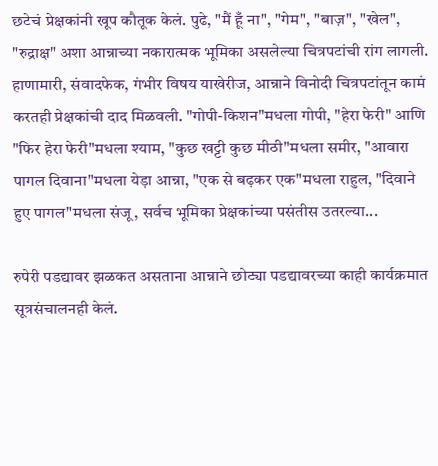छटेचं प्रेक्षकांनी खूप कौतूक केलं. पुढे, "मैं हूँ ना", "गेम", "बाज़", "खेल", "रुद्राक्ष" अशा आन्नाच्या नकारात्मक भूमिका असलेल्या चित्रपटांची रांग लागली. हाणामारी, संवादफेक, गंभीर विषय याखेरीज, आन्नाने विनोदी चित्रपटांतून कामं करतही प्रेक्षकांची दाद मिळवली. "गोपी-किशन"मधला गोपी, "हेरा फेरी" आणि "फिर हेरा फेरी"मधला श्याम, "कुछ खट्टी कुछ मीठी"मधला समीर, "आवारा पागल दिवाना"मधला येड़ा आन्ना, "एक से बढ़कर एक"मधला राहुल, "दिवाने हुए पागल"मधला संजू, सर्वच भूमिका प्रेक्षकांच्या पसंतीस उतरल्या...

रुपेरी पडद्यावर झळकत असताना आन्नाने छोट्या पडद्यावरच्या काही कार्यक्रमात सूत्रसंचालनही केलं.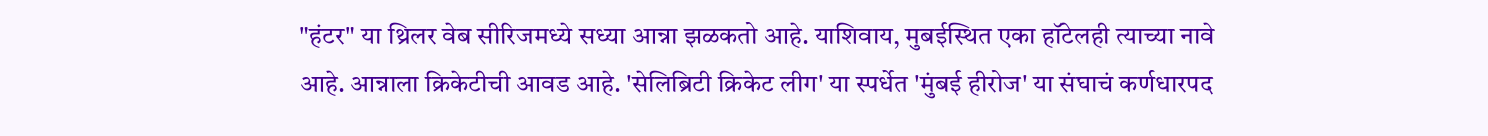"हंटर" या थ्रिलर वेब सीरिजमध्ये सध्या आन्ना झळकतो आहे. याशिवाय, मुबईस्थित एका हॉटेलही त्याच्या नावे आहे. आन्नाला क्रिकेटीची आवड आहे. 'सेलिब्रिटी क्रिकेट लीग' या स्पर्धेत 'मुंबई हीरोज' या संघाचं कर्णधारपद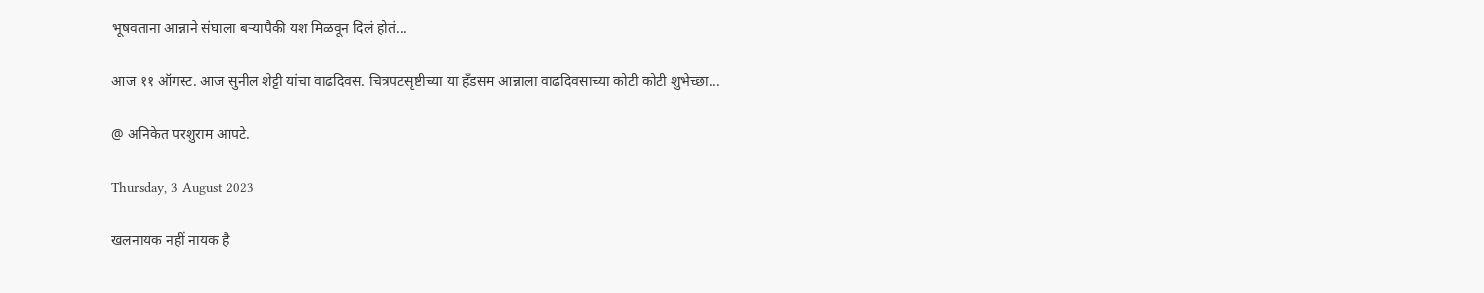भूषवताना आन्नाने संघाला बऱ्यापैकी यश मिळवून दिलं होतं...

आज ११ ऑगस्ट. आज सुनील शेट्टी यांचा वाढदिवस. चित्रपटसृष्टीच्या या हँडसम आन्नाला वाढदिवसाच्या कोटी कोटी शुभेच्छा...

@ अनिकेत परशुराम आपटे.

Thursday, 3 August 2023

खलनायक नहीं नायक है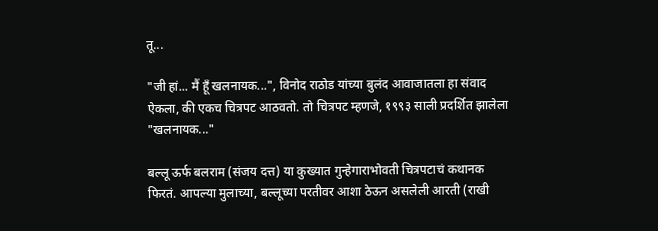तू...

"जी हां... मैं हूँ खलनायक...", विनोद राठोड यांच्या बुलंद आवाजातला हा संवाद ऐकला, की एकच चित्रपट आठवतो. तो चित्रपट म्हणजे, १९९३ साली प्रदर्शित झालेला "खलनायक..."

बल्लू ऊर्फ बलराम (संजय दत्त) या कुख्यात गुन्हेगाराभोवती चित्रपटाचं कथानक फिरतं. आपल्या मुलाच्या, बल्लूच्या परतीवर आशा ठेऊन असलेली आरती (राखी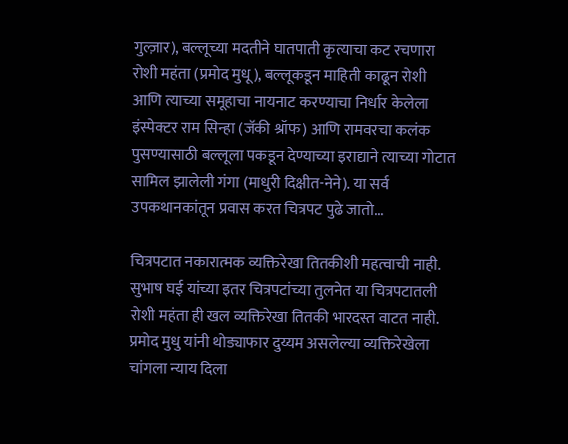गुल्ज़ार), बल्लूच्या मदतीने घातपाती कृत्याचा कट रचणारा रोशी महंता (प्रमोद मुधू), बल्लूकडून माहिती काढून रोशी आणि त्याच्या समूहाचा नायनाट करण्याचा निर्धार केलेला इंस्पेक्टर राम सिन्हा (जॅकी श्रॉफ) आणि रामवरचा कलंक पुसण्यासाठी बल्लूला पकडून देण्याच्या इराद्याने त्याच्या गोटात सामिल झालेली गंगा (माधुरी दिक्षीत-नेने). या सर्व उपकथानकांतून प्रवास करत चित्रपट पुढे जातो...

चित्रपटात नकारात्मक व्यक्तिरेखा तितकीशी महत्वाची नाही. सुभाष घई यांच्या इतर चित्रपटांच्या तुलनेत या चित्रपटातली रोशी महंता ही खल व्यक्तिरेखा तितकी भारदस्त वाटत नाही. प्रमोद मुधु यांनी थोड्याफार दुय्यम असलेल्या व्यक्तिरेखेला चांगला न्याय दिला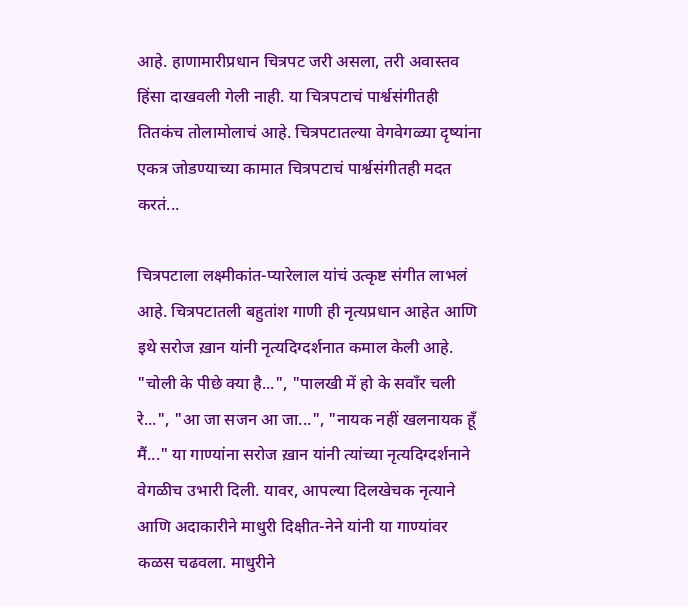आहे. हाणामारीप्रधान चित्रपट जरी असला, तरी अवास्तव हिंसा दाखवली गेली नाही. या चित्रपटाचं पार्श्वसंगीतही तितकंच तोलामोलाचं आहे. चित्रपटातल्या वेगवेगळ्या दृष्यांना एकत्र जोडण्याच्या कामात चित्रपटाचं पार्श्वसंगीतही मदत करतं...

चित्रपटाला लक्ष्मीकांत-प्यारेलाल यांचं उत्कृष्ट संगीत लाभलं आहे. चित्रपटातली बहुतांश गाणी ही नृत्यप्रधान आहेत आणि इथे सरोज ख़ान यांनी नृत्यदिग्दर्शनात कमाल केली आहे. "चोली के पीछे क्या है...", "पालखी में हो के सवाँर चली रे...", "आ जा सजन आ जा...", "नायक नहीं खलनायक हूँ मैं..." या गाण्यांना सरोज ख़ान यांनी त्यांच्या नृत्यदिग्दर्शनाने वेगळीच उभारी दिली. यावर, आपल्या दिलखेचक नृत्याने आणि अदाकारीने माधुरी दिक्षीत-नेने यांनी या गाण्यांवर कळस चढवला. माधुरीने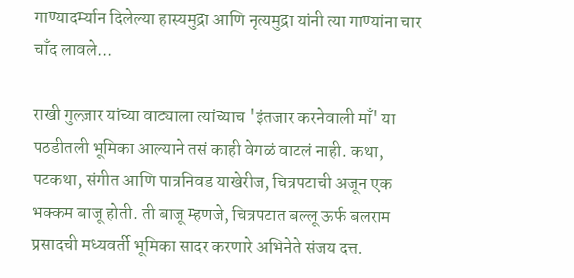गाण्यादर्म्यान दिलेल्या हास्यमुद्रा आणि नृत्यमुद्रा यांनी त्या गाण्यांना चार चाँद लावले...

राखी गुल्ज़ार यांच्या वाट्याला त्यांच्याच 'इंतजार करनेवाली माँ' या पठडीतली भूमिका आल्याने तसं काही वेगळं वाटलं नाही. कथा, पटकथा, संगीत आणि पात्रनिवड याखेरीज, चित्रपटाची अजून एक भक्कम बाजू होती. ती बाजू म्हणजे, चित्रपटात बल्लू ऊर्फ बलराम प्रसादची मध्यवर्ती भूमिका सादर करणारे अभिनेते संजय दत्त.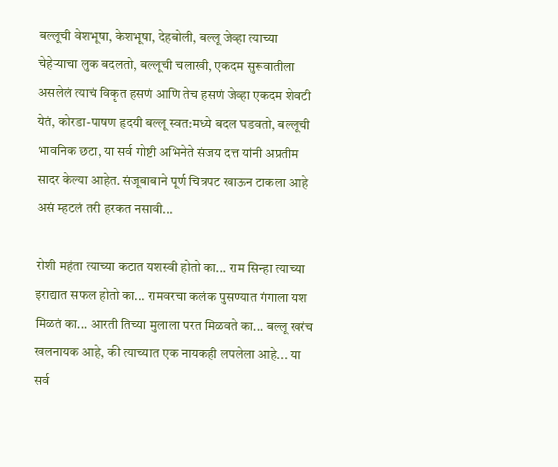बल्लूची वेशभूषा, केशभूषा, देहबोली, बल्लू जेव्हा त्याच्या चेहेऱ्याचा लुक बदलतो, बल्लूची चलाखी, एकदम सुरूवातीला असलेलं त्याचं विकृत हसणं आणि तेच हसणं जेव्हा एकदम शेवटी येतं, कोरडा-पाषण हृदयी बल्लू स्वत:मध्ये बदल घडवतो, बल्लूची भावनिक छटा, या सर्व गोष्टी अभिनेते संजय दत्त यांनी अप्रतीम सादर केल्या आहेत. संजूबाबाने पूर्ण चित्रपट खाऊन टाकला आहे असं म्हटलं तरी हरकत नसावी...

रोशी महंता त्याच्या कटात यशस्वी होतो का... राम सिन्हा त्याच्या इराद्यात सफल होतो का... रामवरचा कलंक पुसण्यात गंगाला यश मिळतं का... आरती तिच्या मुलाला परत मिळवते का... बल्लू खरंच खलनायक आहे, की त्याच्यात एक नायकही लपलेला आहे... या सर्व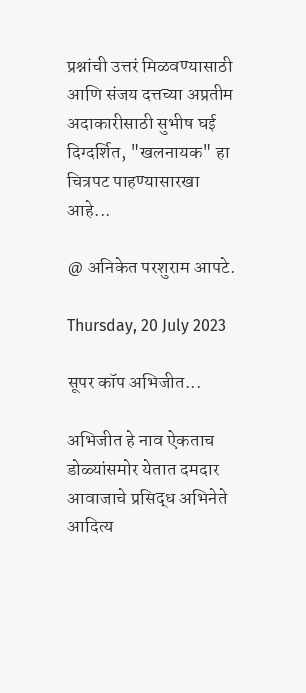प्रश्नांची उत्तरं मिळवण्यासाठी आणि संजय दत्तच्या अप्रतीम अदाकारीसाठी सुभीष घई दिग्दर्शित, "खलनायक" हा चित्रपट पाहण्यासारखा आहे...

@ अनिकेत परशुराम आपटे.

Thursday, 20 July 2023

सूपर कॉप अभिजीत...

अभिजीत हे नाव ऐकताच डोळ्यांसमोर येतात दमदार आवाजाचे प्रसिद्ध अभिनेते आदित्य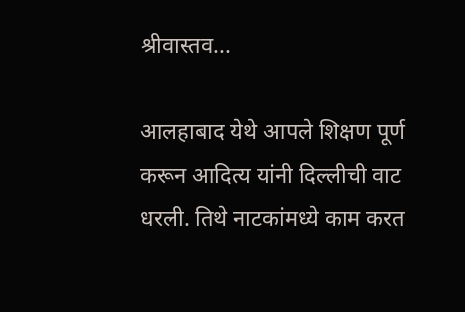श्रीवास्तव...

आलहाबाद येथे आपले शिक्षण पूर्ण करून आदित्य यांनी दिल्लीची वाट धरली. तिथे नाटकांमध्ये काम करत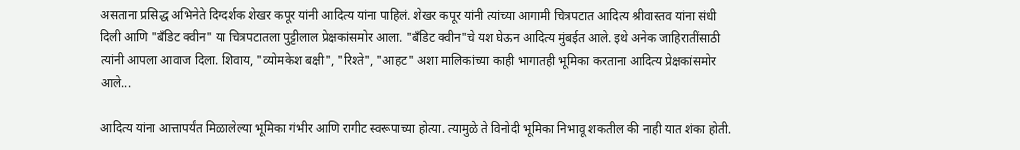असताना प्रसिद्ध अभिनेते दिग्दर्शक शेखर कपूर यांनी आदित्य यांना पाहिलं. शेखर कपूर यांनी त्यांच्या आगामी चित्रपटात आदित्य श्रीवास्तव यांना संधी दिली आणि "बँडिट क्वीन" या चित्रपटातला पुट्टीलाल प्रेक्षकांसमोर आला. "बँडिट क्वीन"चे यश घेऊन आदित्य मुंबईत आले. इथे अनेक जाहिरातींसाठी त्यांनी आपला आवाज दिला. शिवाय, "व्योमकेश बक्षी", "रिश्ते", "आहट" अशा मालिकांच्या काही भागातही भूमिका करताना आदित्य प्रेक्षकांसमोर आले...

आदित्य यांना आत्तापर्यंत मिळालेल्या भूमिका गंभीर आणि रागीट स्वरूपाच्या होत्या. त्यामुळे ते विनोदी भूमिका निभावू शकतील की नाही यात शंका होती.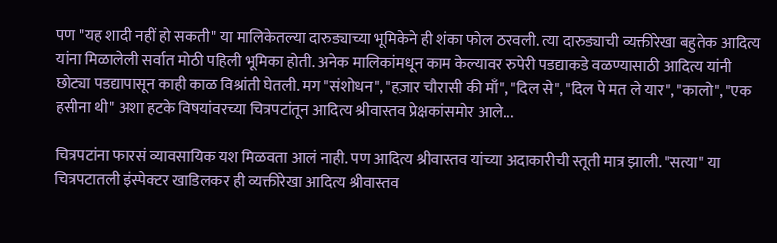पण "यह शादी नहीं हो सकती" या मालिकेतल्या दारुड्याच्या भूमिकेने ही शंका फोल ठरवली. त्या दारुड्याची व्यक्तीरेखा बहुतेक आदित्य यांना मिळालेली सर्वात मोठी पहिली भूमिका होती. अनेक मालिकांमधून काम केल्यावर रुपेरी पडद्याकडे वळण्यासाठी आदित्य यांनी छोट्या पडद्यापासून काही काळ विश्रांती घेतली. मग "संशोधन", "हज़ार चौरासी की माँ", "दिल से", "दिल पे मत ले यार", "कालो", "एक हसीना थी" अशा हटके विषयांवरच्या चित्रपटांतून आदित्य श्रीवास्तव प्रेक्षकांसमोर आले...

चित्रपटांना फारसं व्यावसायिक यश मिळवता आलं नाही. पण आदित्य श्रीवास्तव यांच्या अदाकारीची स्तूती मात्र झाली. "सत्या" या चित्रपटातली इंस्पेक्टर खाडिलकर ही व्यक्तीरेखा आदित्य श्रीवास्तव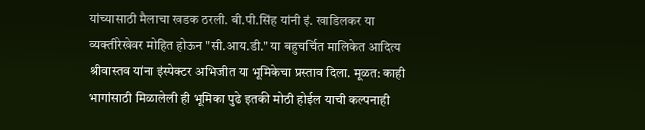यांच्यासाठी मैलाचा खडक ठरली. बी.पी.सिंह यांनी इं. खाडिलकर या व्यक्तीरेखेवर मोहित होऊन "सी.आय.डी." या बहुचर्चित मालिकेत आदित्य श्रीवास्तव यांना इंस्पेक्टर अभिजीत या भूमिकेचा प्रस्ताव दिला. मूळत: काही भागांसाठी मिळालेली ही भूमिका पुढे इतकी मोठी होईल याची कल्पनाही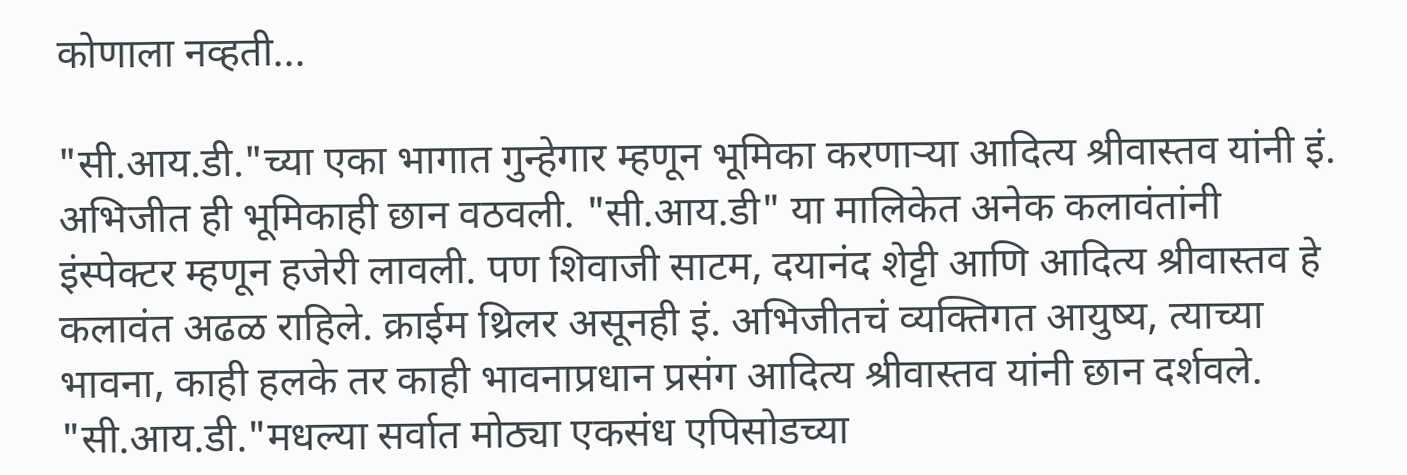कोणाला नव्हती...

"सी.आय.डी."च्या एका भागात गुन्हेगार म्हणून भूमिका करणाऱ्या आदित्य श्रीवास्तव यांनी इं. अभिजीत ही भूमिकाही छान वठवली. "सी.आय.डी" या मालिकेत अनेक कलावंतांनी इंस्पेक्टर म्हणून हजेरी लावली. पण शिवाजी साटम, दयानंद शेट्टी आणि आदित्य श्रीवास्तव हे कलावंत अढळ राहिले. क्राईम थ्रिलर असूनही इं. अभिजीतचं व्यक्तिगत आयुष्य, त्याच्या भावना, काही हलके तर काही भावनाप्रधान प्रसंग आदित्य श्रीवास्तव यांनी छान दर्शवले. "सी.आय.डी."मधल्या सर्वात मोठ्या एकसंध एपिसोडच्या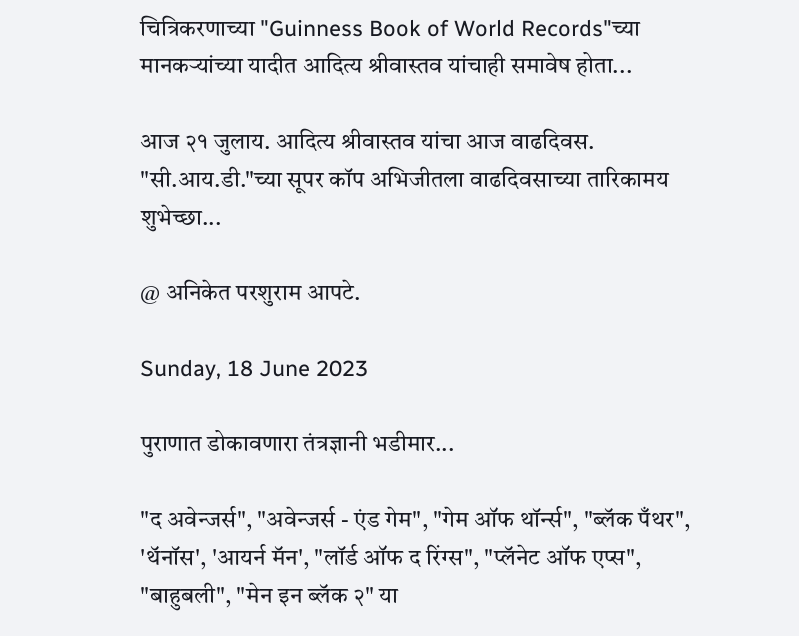चित्रिकरणाच्या "Guinness Book of World Records"च्या मानकऱ्यांच्या यादीत आदित्य श्रीवास्तव यांचाही समावेष होता...

आज २१ जुलाय. आदित्य श्रीवास्तव यांचा आज वाढदिवस. "सी.आय.डी."च्या सूपर कॉप अभिजीतला वाढदिवसाच्या तारिकामय शुभेच्छा...

@ अनिकेत परशुराम आपटे.

Sunday, 18 June 2023

पुराणात डोकावणारा तंत्रज्ञानी भडीमार...

"द अवेन्जर्स", "अवेन्जर्स - एंड गेम", "गेम ऑफ थॉर्न्स", "ब्लॅक पँथर", 'थॅनॉस', 'आयर्न मॅन', "लॉर्ड ऑफ द रिंग्स", "प्लॅनेट ऑफ एप्स", "बाहुबली", "मेन इन ब्लॅक २" या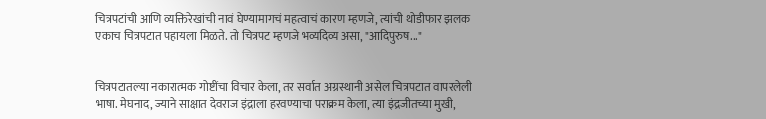चित्रपटांची आणि व्यक्तिरेखांची नावं घेण्यामागचं महत्वाचं कारण म्हणजे, त्यांची थोडीफार झलक एकाच चित्रपटात पहायला मिळते. तो चित्रपट म्हणजे भव्यदिव्य असा, "आदिपुरुष..."


चित्रपटातल्या नकारात्मक गोष्टींचा विचार केला, तर सर्वात अग्रस्थानी असेल चित्रपटात वापरलेली भाषा. मेघनाद, ज्याने साक्षात देवराज इंद्राला हरवण्याचा पराक्रम केला, त्या इंद्रजीतच्या मुखी,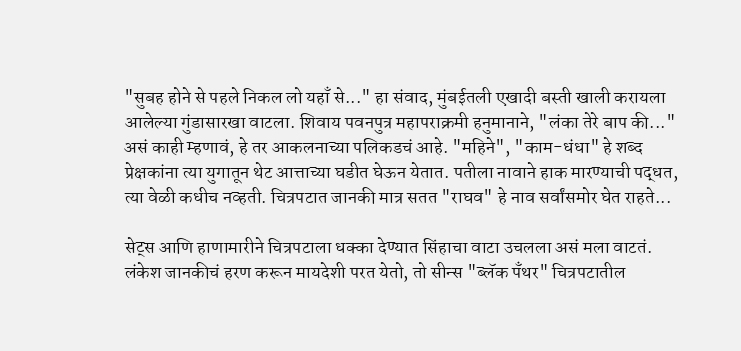"सुबह होने से पहले निकल लो यहाँ से..." हा संवाद, मुंबईतली एखादी बस्ती खाली करायला आलेल्या गुंडासारखा वाटला. शिवाय पवनपुत्र महापराक्रमी हनुमानाने, "लंका तेरे बाप की..." असं काही म्हणावं, हे तर आकलनाच्या पलिकडचं आहे. "महिने", "काम-धंधा" हे शब्द प्रेक्षकांना त्या युगातून थेट आत्ताच्या घडीत घेऊन येतात. पतीला नावाने हाक मारण्याची पद्धत, त्या वेळी कधीच नव्हती. चित्रपटात जानकी मात्र सतत "राघव" हे नाव सर्वांसमोर घेत राहते...

सेट्स आणि हाणामारीने चित्रपटाला धक्का देण्यात सिंहाचा वाटा उचलला असं मला वाटतं. लंकेश जानकीचं हरण करून मायदेशी परत येतो, तो सीन्स "ब्लॅक पँथर" चित्रपटातील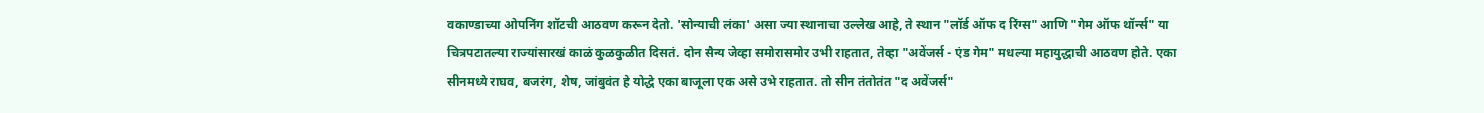वकाण्डाच्या ओपनिंग शॉटची आठवण करून देतो. 'सोन्याची लंका' असा ज्या स्थानाचा उल्लेख आहे, ते स्थान "लॉर्ड ऑफ द रिंग्स" आणि "गेम ऑफ थॉर्न्स" या चित्रपटातल्या राज्यांसारखं काळं कुळकुळीत दिसतं. दोन सैन्य जेव्हा समोरासमोर उभी राहतात, तेव्हा "अवेंजर्स - एंड गेम" मधल्या महायुद्धाची आठवण होते. एका सीनमध्ये राघव, बजरंग, शेष, जांबुवंत हे योद्धे एका बाजूला एक असे उभे राहतात. तो सीन तंतोतंत "द अवेंजर्स"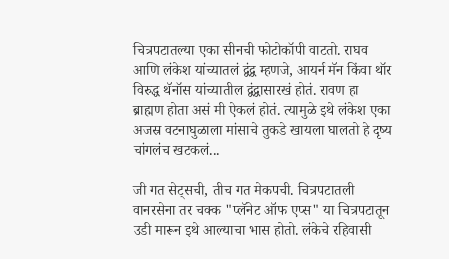चित्रपटातल्या एका सीनची फोटोकॉपी वाटतो. राघव आणि लंकेश यांच्यातलं द्वंद्व म्हणजे, आयर्न मॅन किंवा थॉर विरुद्ध थॅनॉस यांच्यातील द्वंद्वासारखं होतं. रावण हा ब्राह्मण होता असं मी ऐकलं होतं. त्यामुळे इथे लंकेश एका अजस्र वटनाघुळाला मांसाचे तुकडे खायला घालतो हे दृष्य चांगलंच खटकलं...

जी गत सेट्सची, तीच गत मेकपची. चित्रपटातली वानरसेना तर चक्क "प्लॅनेट ऑफ एप्स" या चित्रपटातून उडी मारून इथे आल्याचा भास होतो. लंकेचे रहिवासी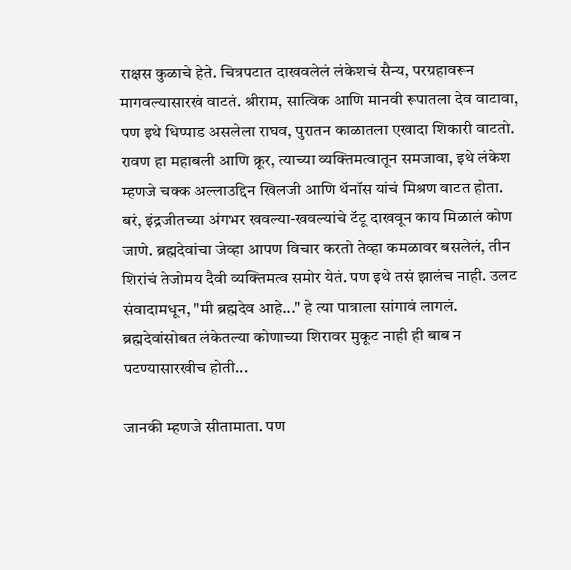राक्षस कुळाचे हेते. चित्रपटात दाखवलेलं लंकेशचं सैन्य, परग्रहावरून मागवल्यासारखं वाटतं. श्रीराम, सात्विक आणि मानवी रूपातला देव वाटावा, पण इथे धिप्पाड असलेला राघव, पुरातन काळातला एखादा शिकारी वाटतो. रावण हा महाबली आणि क्रूर, त्याच्या व्यक्तिमत्वातून समजावा, इथे लंकेश म्हणजे चक्क अल्लाउद्दिन खिलजी आणि थॅनॉस यांचं मिश्रण वाटत होता. बरं, इंद्रजीतच्या अंगभर खवल्या-खवल्यांचे टॅटू दाखवून काय मिळालं कोण जाणे. ब्रह्मदेवांचा जेव्हा आपण विचार करतो तेव्हा कमळावर बसलेलं, तीन शिरांचं तेजोमय दैवी व्यक्तिमत्व समोर येतं. पण इथे तसं झालंच नाही. उलट संवादामधून, "मी ब्रह्मदेव आहे..." हे त्या पात्राला सांगावं लागलं. ब्रह्मदेवांसोबत लंकेतल्या कोणाच्या शिरावर मुकूट नाही ही बाब न पटण्यासारखीच होती...

जानकी म्हणजे सीतामाता. पण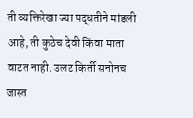ती व्यक्तिरेखा ज्या पद्धतीने मांडली आहे, ती कुठेच देवी किंवा माता वाटत नाही. उलट किर्ती सनोनच जास्त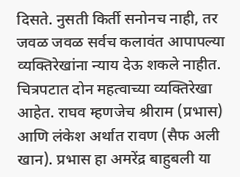दिसते. नुसती किर्ती सनोनच नाही, तर जवळ जवळ सर्वच कलावंत आपापल्या व्यक्तिरेखांना न्याय देऊ शकले नाहीत. चित्रपटात दोन महत्वाच्या व्यक्तिरेखा आहेत. राघव म्हणजेच श्रीराम (प्रभास) आणि लंकेश अर्थात रावण (सैफ अली खान). प्रभास हा अमरेंद्र बाहुबली या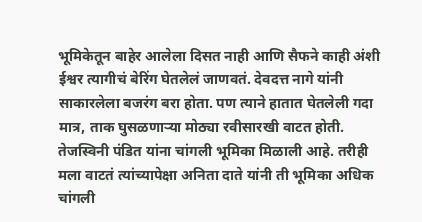भूमिकेतून बाहेर आलेला दिसत नाही आणि सैफने काही अंशी ईश्वर त्यागीचं बेरिंग घेतलेलं जाणवतं. देवदत्त नागे यांनी साकारलेला बजरंग बरा होता. पण त्याने हातात घेतलेली गदा मात्र, ताक घुसळणाऱ्या मोठ्या रवीसारखी वाटत होती. तेजस्विनी पंडित यांना चांगली भूमिका मिळाली आहे. तरीही मला वाटतं त्यांच्यापेक्षा अनिता दाते यांनी ती भूमिका अधिक चांगली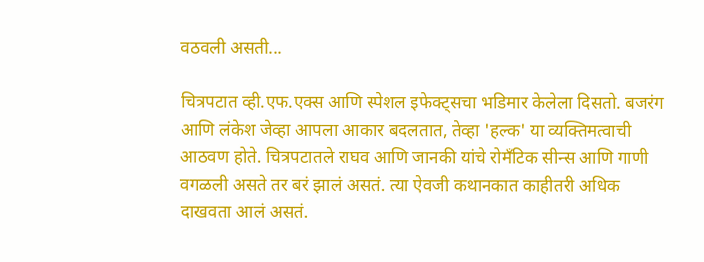वठवली असती...

चित्रपटात व्ही.एफ.एक्स आणि स्पेशल इफेक्ट्सचा भडिमार केलेला दिसतो. बजरंग आणि लंकेश जेव्हा आपला आकार बदलतात, तेव्हा 'हल्क' या व्यक्तिमत्वाची आठवण होते. चित्रपटातले राघव आणि जानकी यांचे रोमँटिक सीन्स आणि गाणी वगळली असते तर बरं झालं असतं. त्या ऐवजी कथानकात काहीतरी अधिक दाखवता आलं असतं.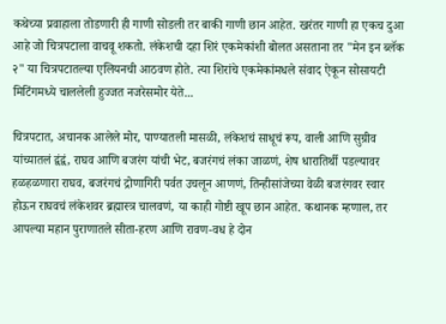कथेच्या प्रवाहाला तोडणारी ही गाणी सोडली तर बाकी गाणी छान आहेत. खरंतर गाणी हा एकच दुआ आहे जो चित्रपटाला वाचवू शकतो. लंकेशची दहा शिरं एकमेकांशी बोलत असताना तर "मेन इन ब्लॅक २" या चित्रपटातल्या एलियनची आठवण होते. त्या शिरांचे एकमेकांमधले संवाद ऐकून सोसायटी मिटिंगमध्ये चाललेली हुज्जत नजरेसमोर येते...

चित्रपटात, अचानक आलेले मोर, पाण्यातली मासळी, लंकेशचं साधूचं रूप, वाली आणि सुग्रीव यांच्यातलं द्वंद्वं, राघव आणि बजरंग यांची भेट, बजरंगचं लंका जाळणं, शेष धारातिर्थी पडल्यावर हळहळणारा राघव, बजरंगचं द्रोणागिरी पर्वत उचलून आणणं, तिन्हीसांजेच्या वेळी बजरंगवर स्वार होऊन राघवचं लंकेशवर ब्रह्मास्त्र चालवणं, या काही गोष्टी खूप छान आहेत. कथानक म्हणाल, तर आपल्या महान पुराणातले सीता-हरण आणि रावण-वध हे दोन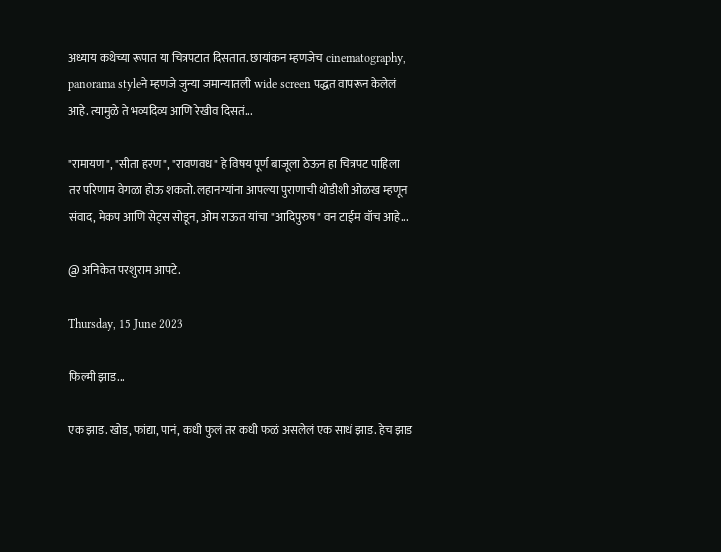अध्याय कथेच्या रूपात या चित्रपटात दिसतात. छायांकन म्हणजेच cinematography, panorama styleने म्हणजे जुन्या जमान्यातली wide screen पद्धत वापरून केलेलं आहे. त्यामुळे ते भव्यदिव्य आणि रेखीव दिसतं...

"रामायण", "सीता हरण", "रावणवध" हे विषय पूर्ण बाजूला ठेऊन हा चित्रपट पाहिला तर परिणाम वेगळा होऊ शकतो. लहानग्यांना आपल्या पुराणाची थोडीशी ओळख म्हणून संवाद, मेकप आणि सेट्स सोडून, ओम राऊत यांचा "आदिपुरुष" वन टाईम वॉच आहे...

@ अनिकेत परशुराम आपटे.

Thursday, 15 June 2023

फिल्मी झाड...

एक झाड. खोड, फांद्या, पानं, कधी फुलं तर कधी फळं असलेलं एक साधं झाड. हेच झाड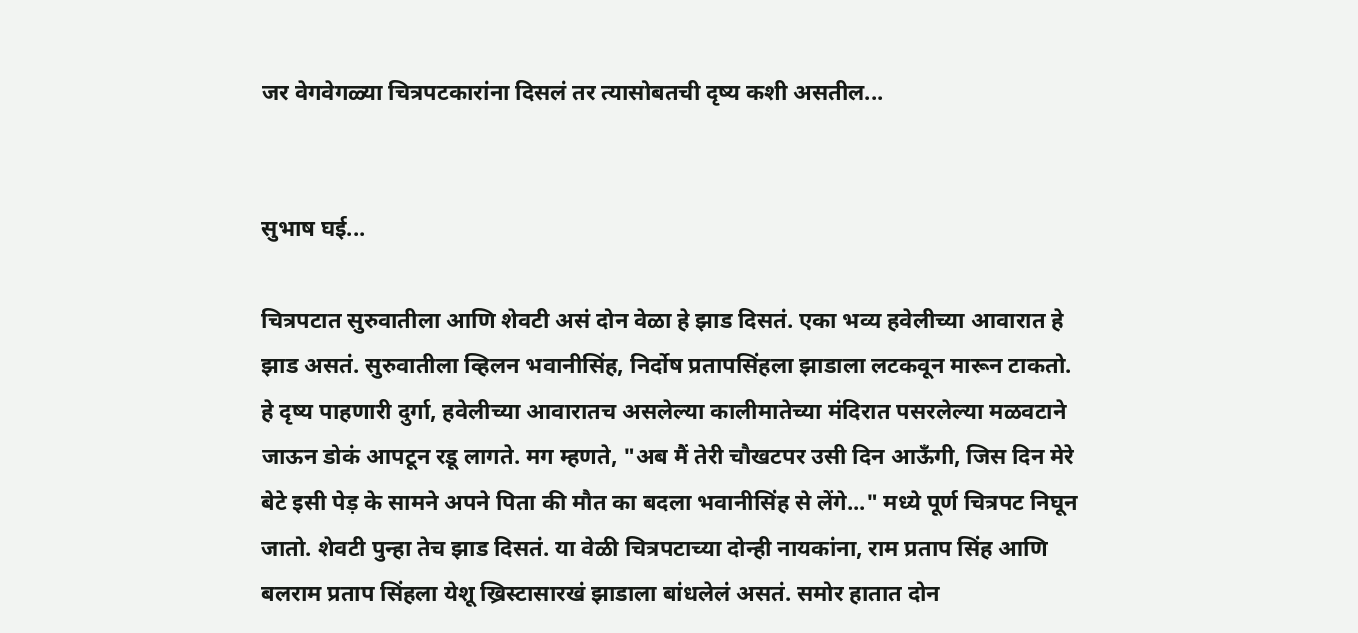जर वेगवेगळ्या चित्रपटकारांना दिसलं तर त्यासोबतची दृष्य कशी असतील...


सुभाष घई...

चित्रपटात सुरुवातीला आणि शेवटी असं दोन वेळा हे झाड दिसतं. एका भव्य हवेलीच्या आवारात हे झाड असतं. सुरुवातीला व्हिलन भवानीसिंह, निर्दोष प्रतापसिंहला झाडाला लटकवून मारून टाकतो. हे दृष्य पाहणारी दुर्गा, हवेलीच्या आवारातच असलेल्या कालीमातेच्या मंदिरात पसरलेल्या मळवटाने जाऊन डोकं आपटून रडू लागते. मग म्हणते, "अब मैं तेरी चौखटपर उसी दिन आऊँगी, जिस दिन मेरे बेटे इसी पेड़ के सामने अपने पिता की मौत का बदला भवानीसिंह से लेंगे..." मध्ये पूर्ण चित्रपट निघून जातो. शेवटी पुन्हा तेच झाड दिसतं. या वेळी चित्रपटाच्या दोन्ही नायकांना, राम प्रताप सिंह आणि बलराम प्रताप सिंहला येशू ख्रिस्टासारखं झाडाला बांधलेलं असतं. समोर हातात दोन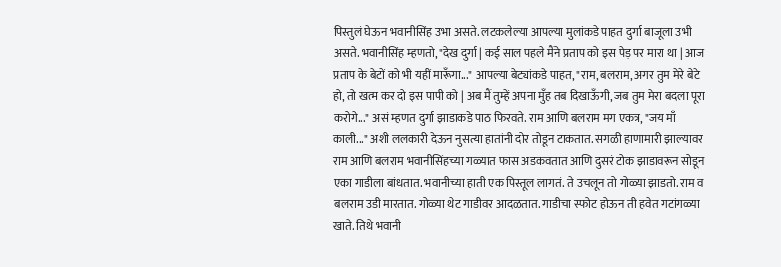पिस्तुलं घेऊन भवानीसिंह उभा असते. लटकलेल्या आपल्या मुलांकडे पाहत दुर्गा बाजूला उभी असते. भवानीसिंह म्हणतो, "देख दुर्गा | कई साल पहले मैंने प्रताप को इस पेड़ पर मारा था | आज प्रताप के बेटों को भी यहीं मारूँगा..." आपल्या बेट्यांकडे पाहत, "राम, बलराम, अगर तुम मेरे बेटे हो, तो खत्म कर दो इस पापी को | अब मैं तुम्हें अपना मुँह तब दिखाऊँगी, जब तुम मेरा बदला पूरा करोगे..." असं म्हणत दुर्गा झाडाकडे पाठ फिरवते. राम आणि बलराम मग एकत्र, "जय माँ काली..." अशी ललकारी देऊन नुसत्या हातांनी दोर तोडून टाकतात. सगळी हाणामारी झाल्यावर राम आणि बलराम भवानीसिंहच्या गळ्यात फास अडकवतात आणि दुसरं टोक झाडावरून सोडून एका गाडीला बांधतात. भवानीच्या हाती एक पिस्तूल लागतं. ते उचलून तो गोळ्या झाडतो. राम व बलराम उडी मारतात. गोळ्या थेट गाडीवर आदळतात. गाडीचा स्फोट होऊन ती हवेत गटांगळ्या खाते. तिथे भवानी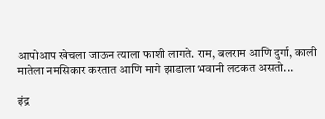आपोआप खेचला जाऊन त्याला फाशी लागते. राम, बलराम आणि दुर्गा, काली मातेला नमसिकार करतात आणि मागे झाडाला भवानी लटकत असतो...

इंद्र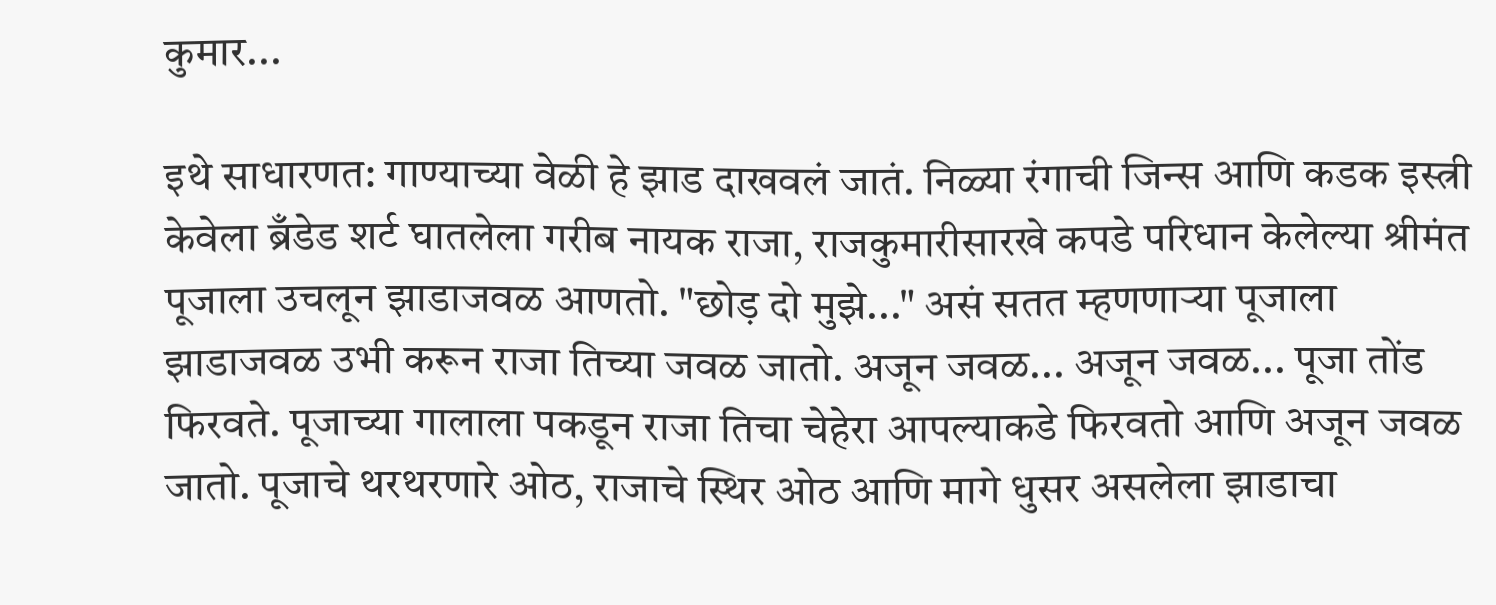कुमार...

इथे साधारणत: गाण्याच्या वेळी हे झाड दाखवलं जातं. निळ्या रंगाची जिन्स आणि कडक इस्त्री केवेला ब्रँडेड शर्ट घातलेला गरीब नायक राजा, राजकुमारीसारखे कपडे परिधान केलेल्या श्रीमंत पूजाला उचलून झाडाजवळ आणतो. "छोड़ दो मुझे..." असं सतत म्हणणाऱ्या पूजाला झाडाजवळ उभी करून राजा तिच्या जवळ जातो. अजून जवळ... अजून जवळ... पूजा तोंड फिरवते. पूजाच्या गालाला पकडून राजा तिचा चेहेरा आपल्याकडे फिरवतो आणि अजून जवळ जातो. पूजाचे थरथरणारे ओठ, राजाचे स्थिर ओठ आणि मागे धुसर असलेला झाडाचा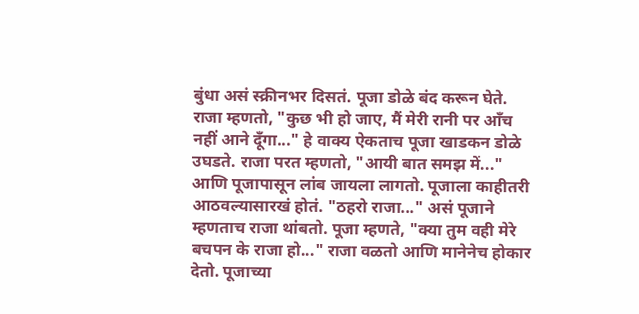बुंधा असं स्क्रीनभर दिसतं. पूजा डोळे बंद करून घेते. राजा म्हणतो, "कुछ भी हो जाए, मैं मेरी रानी पर आँच नहीं आने दूँगा..." हे वाक्य ऐकताच पूजा खाडकन डोळे उघडते. राजा परत म्हणतो, "आयी बात समझ में..." आणि पूजापासून लांब जायला लागतो. पूजाला काहीतरी आठवल्यासारखं होतं. "ठहरो राजा..." असं पूजाने म्हणताच राजा थांबतो. पूजा म्हणते, "क्या तुम वही मेरे बचपन के राजा हो..." राजा वळतो आणि मानेनेच होकार देतो. पूजाच्या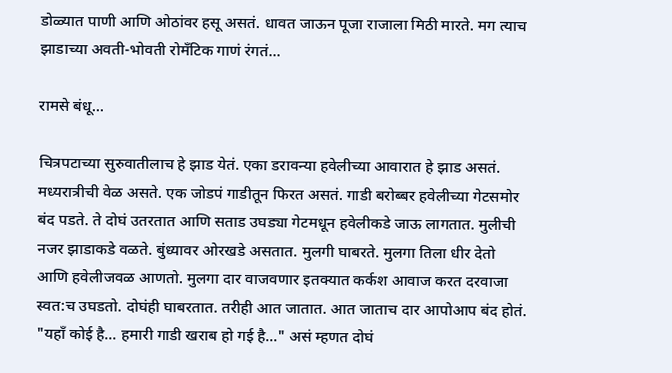डोळ्यात पाणी आणि ओठांवर हसू असतं. धावत जाऊन पूजा राजाला मिठी मारते. मग त्याच झाडाच्या अवती-भोवती रोमँटिक गाणं रंगतं...

रामसे बंधू...

चित्रपटाच्या सुरुवातीलाच हे झाड येतं. एका डरावन्या हवेलीच्या आवारात हे झाड असतं. मध्यरात्रीची वेळ असते. एक जोडपं गाडीतून फिरत असतं. गाडी बरोब्बर हवेलीच्या गेटसमोर बंद पडते. ते दोघं उतरतात आणि सताड उघड्या गेटमधून हवेलीकडे जाऊ लागतात. मुलीची नजर झाडाकडे वळते. बुंध्यावर ओरखडे असतात. मुलगी घाबरते. मुलगा तिला धीर देतो आणि हवेलीजवळ आणतो. मुलगा दार वाजवणार इतक्यात कर्कश आवाज करत दरवाजा स्वत:च उघडतो. दोघंही घाबरतात. तरीही आत जातात. आत जाताच दार आपोआप बंद होतं. "यहाँ कोई है... हमारी गाडी खराब हो गई है..." असं म्हणत दोघं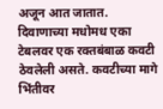अजून आत जातात. दिवाणाच्या मधोमध एका टेबलवर एक रक्तबंबाळ कवटी ठेवलेली असते. कवटीच्या मागे भिंतीवर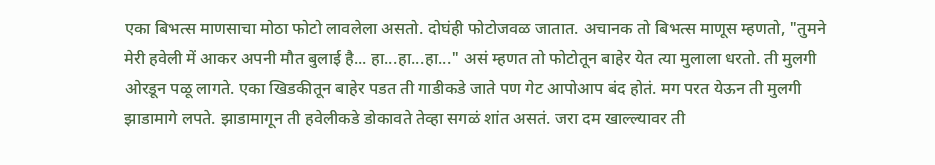एका बिभत्स माणसाचा मोठा फोटो लावलेला असतो. दोघंही फोटोजवळ जातात. अचानक तो बिभत्स माणूस म्हणतो, "तुमने मेरी हवेली में आकर अपनी मौत बुलाई है... हा...हा...हा..." असं म्हणत तो फोटोतून बाहेर येत त्या मुलाला धरतो. ती मुलगी ओरडून पळू लागते. एका खिडकीतून बाहेर पडत ती गाडीकडे जाते पण गेट आपोआप बंद होतं. मग परत येऊन ती मुलगी झाडामागे लपते. झाडामागून ती हवेलीकडे डोकावते तेव्हा सगळं शांत असतं. जरा दम खाल्ल्यावर ती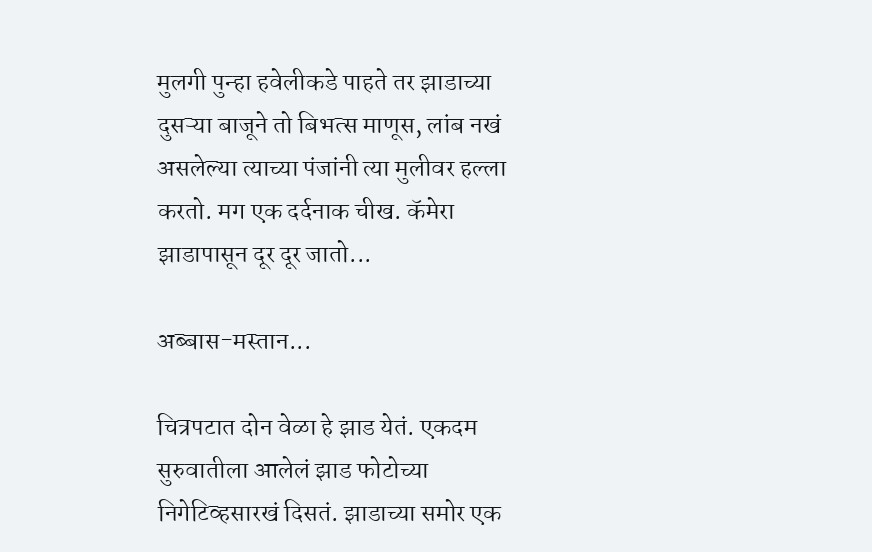मुलगी पुन्हा हवेलीकडे पाहते तर झाडाच्या दुसऱ्या बाजूने तो बिभत्स माणूस, लांब नखं असलेल्या त्याच्या पंजांनी त्या मुलीवर हल्ला करतो. मग एक दर्दनाक चीख. कॅमेरा झाडापासून दूर दूर जातो...

अब्बास-मस्तान...

चित्रपटात दोन वेळा हे झाड येतं. एकदम सुरुवातीला आलेलं झाड फोटोच्या निगेटिव्हसारखं दिसतं. झाडाच्या समोर एक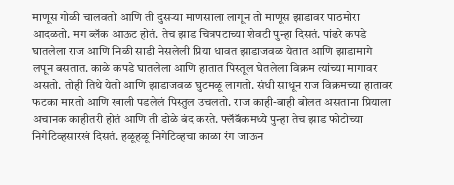माणूस गोळी चालवतो आणि ती दुसऱ्या माणसाला लागून तो माणूस झाडावर पाठमोरा आदळतो. मग ब्लॅक आऊट होतं. तेच झाड चित्रपटाच्या शेवटी पुन्हा दिसतं. पांढरे कपडे घातलेला राज आणि निळी साडी नेसलेली प्रिया धावत झाडाजवळ येतात आणि झाडामागे लपून बसतात. काळे कपडे घातलेला आणि हातात पिस्तूल घेतलेला विक्रम त्यांच्या मागावर असतो. तोही तिथे येतो आणि झाडाजवळ घुटमळू लागतो. संधी साधून राज विक्रमच्या हातावर फटका मारतो आणि खाली पडलेलं पिस्तुल उचलतो. राज काही-बाही बोलत असताना प्रियाला अचानक काहीतरी होतं आणि ती डोळे बंद करते. फ्लॅबॅकमध्ये पुन्हा तेच झाड फोटोच्या निगेटिव्हसारखं दिसतं. हळूहळू निगेटिव्हचा काळा रंग जाऊन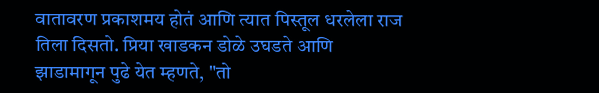वातावरण प्रकाशमय होतं आणि त्यात पिस्तूल धरलेला राज तिला दिसतो. प्रिया खाडकन डोळे उघडते आणि झाडामागून पुढे येत म्हणते, "तो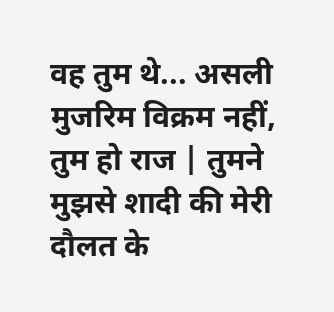वह तुम थे... असली मुजरिम विक्रम नहीं, तुम हो राज | तुमने मुझसे शादी की मेरी दौलत के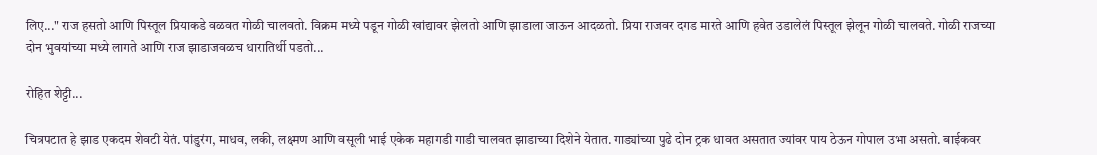लिए..." राज हसतो आणि पिस्तूल प्रियाकडे वळवत गोळी चालवतो. विक्रम मध्ये पडून गोळी खांद्यावर झेलतो आणि झाडाला जाऊन आदळतो. प्रिया राजवर दगड मारते आणि हवेत उडालेलं पिस्तूल झेलून गोळी चालवते. गोळी राजच्या दोन भुवयांच्या मध्ये लागते आणि राज झाडाजवळच धारातिर्थी पडतो...

रोहित शेट्टी...

चित्रपटात हे झाड एकदम शेवटी येतं. पांडुरंग, माधव, लकी, लक्ष्मण आणि वसूली भाई एकेक महागडी गाडी चालवत झाडाच्या दिशेने येतात. गाड्यांच्या पुढे दोन ट्रक धावत असतात ज्यांवर पाय ठेऊन गोपाल उभा असतो. बाईकवर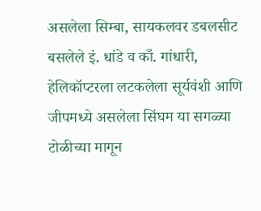असलेला सिम्बा, सायकलवर डबलसीट बसलेले इं. धांडे व काँ. गांधारी, हेलिकॉप्टरला लटकलेला सूर्यवंशी आणि जीपमध्ये असलेला सिंघम या सगळ्या टोळीच्या मागून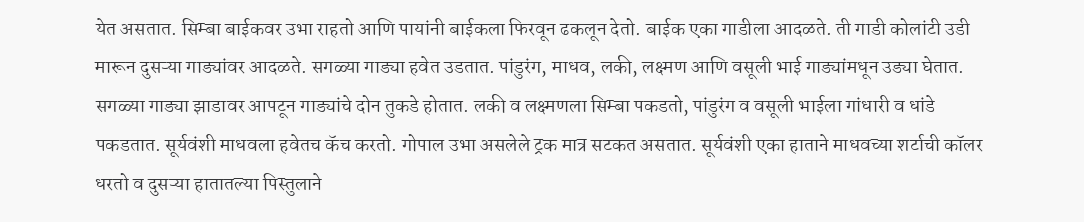येत असतात. सिम्बा बाईकवर उभा राहतो आणि पायांनी बाईकला फिरवून ढकलून देतो. बाईक एका गाडीला आदळते. ती गाडी कोलांटी उडी मारून दुसऱ्या गाड्यांवर आदळते. सगळ्या गाड्या हवेत उडतात. पांडुरंग, माधव, लकी, लक्ष्मण आणि वसूली भाई गाड्यांमधून उड्या घेतात. सगळ्या गाड्या झाडावर आपटून गाड्यांचे दोन तुकडे होतात. लकी व लक्ष्मणला सिम्बा पकडतो, पांडुरंग व वसूली भाईला गांधारी व धांडे पकडतात. सूर्यवंशी माधवला हवेतच कॅच करतो. गोपाल उभा असलेले ट्रक मात्र सटकत असतात. सूर्यवंशी एका हाताने माधवच्या शर्टाची कॉलर धरतो व दुसऱ्या हातातल्या पिस्तुलाने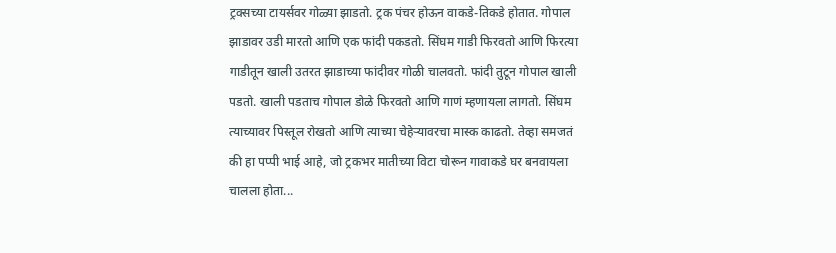ट्रक्सच्या टायर्सवर गोळ्या झाडतो. ट्रक पंचर होऊन वाकडे-तिकडे होतात. गोपाल झाडावर उडी मारतो आणि एक फांदी पकडतो. सिंघम गाडी फिरवतो आणि फिरत्या गाडीतून खाली उतरत झाडाच्या फांदीवर गोळी चालवतो. फांदी तुटून गोपाल खाली पडतो. खाली पडताच गोपाल डोळे फिरवतो आणि गाणं म्हणायला लागतो. सिंघम त्याच्यावर पिस्तूल रोखतो आणि त्याच्या चेहेऱ्यावरचा मास्क काढतो. तेव्हा समजतं की हा पप्पी भाई आहे, जो ट्रकभर मातीच्या विटा चोरून गावाकडे घर बनवायला चालला होता...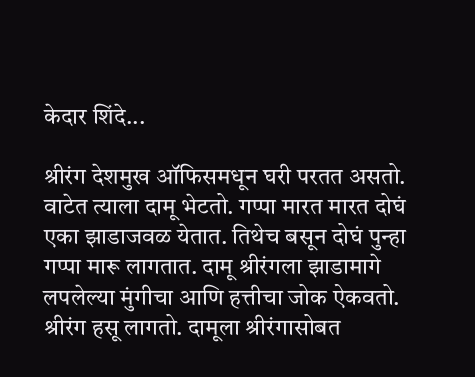केदार शिंदे...

श्रीरंग देशमुख ऑफिसमधून घरी परतत असतो. वाटेत त्याला दामू भेटतो. गप्पा मारत मारत दोघं एका झाडाजवळ येतात. तिथेच बसून दोघं पुन्हा गप्पा मारू लागतात. दामू श्रीरंगला झाडामागे लपलेल्या मुंगीचा आणि हत्तीचा जोक ऐकवतो. श्रीरंग हसू लागतो. दामूला श्रीरंगासोबत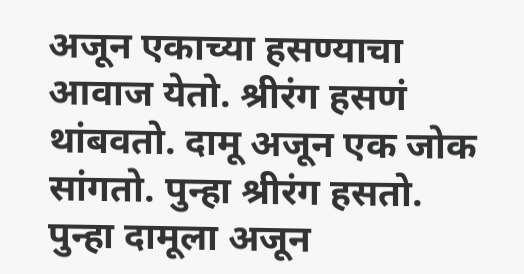अजून एकाच्या हसण्याचा आवाज येतो. श्रीरंग हसणं थांबवतो. दामू अजून एक जोक सांगतो. पुन्हा श्रीरंग हसतो. पुन्हा दामूला अजून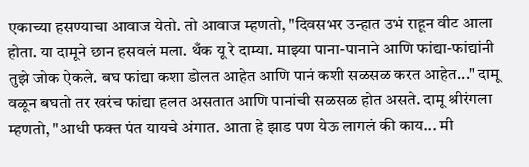एकाच्या हसण्याचा आवाज येतो. तो आवाज म्हणतो, "दिवसभर उन्हात उभं राहून वीट आला होता. या दामूने छान हसवलं मला. थँक यू रे दाम्या. माझ्या पाना-पानाने आणि फांद्या-फांद्यांनी तुझे जोक ऐकले. बघ फांद्या कशा डोलत आहेत आणि पानं कशी सळसळ करत आहेत..." दामू वळून बघतो तर खरंच फांद्या हलत असतात आणि पानांची सळसळ होत असते. दामू श्रीरंगला म्हणतो, "आधी फक्त पंत यायचे अंगात. आता हे झाड पण येऊ लागलं की काय... मी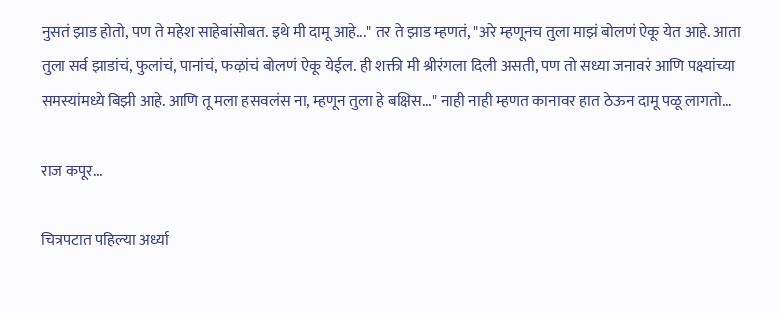नुसतं झाड होतो, पण ते महेश साहेबांसोबत. इथे मी दामू आहे..." तर ते झाड म्हणतं, "अरे म्हणूनच तुला माझं बोलणं ऐकू येत आहे. आता तुला सर्व झाडांचं, फुलांचं, पानांचं, फऴांचं बोलणं ऐकू येईल. ही शक्ती मी श्रीरंगला दिली असती, पण तो सध्या जनावरं आणि पक्ष्यांच्या समस्यांमध्ये बिझी आहे. आणि तू मला हसवलंस ना, म्हणून तुला हे बक्षिस..." नाही नाही म्हणत कानावर हात ठेऊन दामू पळू लागतो...

राज कपूर...

चित्रपटात पहिल्या अर्ध्या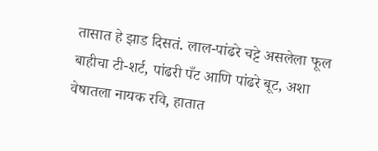तासात हे झाड दिसतं. लाल-पांढरे चट्टे असलेला फूल बाहीचा टी-शर्ट, पांढरी पँट आणि पांढरे बूट, अशा वेषातला नायक रवि, हातात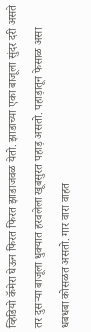व्हिडियो कॅमेरा घेऊन फिरत फिरत झाडाजवळ येतो. झाडाच्या एका बाजूला सुंदर दरी असते तर दुसऱ्या बाजूला धुक्यात हरवलेला खूबसुरत पहाड़ असतो. पहाड़ातून फेसाळ असा धबधबा कोसळत असतो. गार वारा वाहत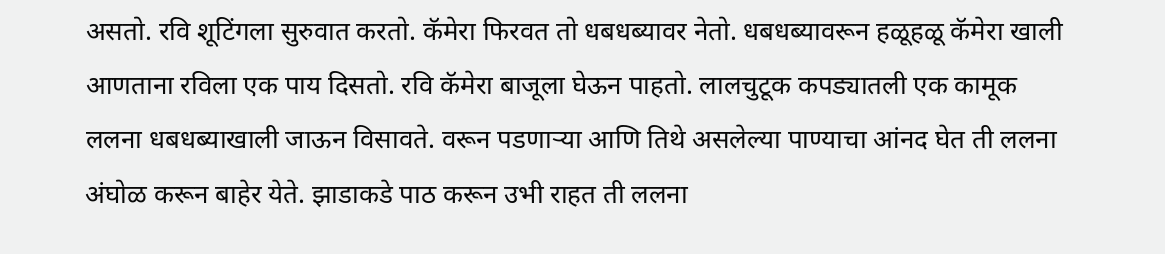असतो. रवि शूटिंगला सुरुवात करतो. कॅमेरा फिरवत तो धबधब्यावर नेतो. धबधब्यावरून हळूहळू कॅमेरा खाली आणताना रविला एक पाय दिसतो. रवि कॅमेरा बाजूला घेऊन पाहतो. लालचुटूक कपड्यातली एक कामूक ललना धबधब्याखाली जाऊन विसावते. वरून पडणाऱ्या आणि तिथे असलेल्या पाण्याचा आंनद घेत ती ललना अंघोळ करून बाहेर येते. झाडाकडे पाठ करून उभी राहत ती ललना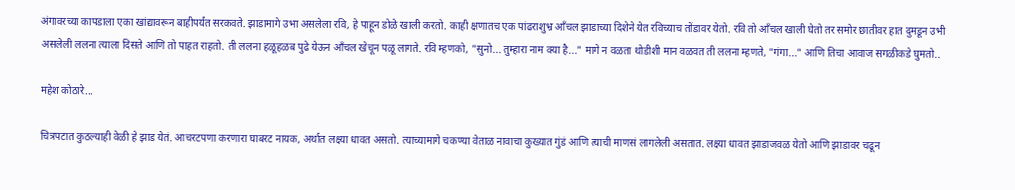अंगावरच्या कापडाला एका खांद्यावरून बाहीपर्यंत सरकवते. झाडामागे उभा असलेला रवि, हे पाहून डोळे खाली करतो. काही क्षणातच एक पांढराशुभ्र आँचल झाडाच्या दिशेने येत रविच्याच तोंडावर येतो. रवि तो आँचल खाली घेतो तर समोर छातीवर हात दुमडून उभी असलेली ललना त्याला दिसते आणि तो पाहत राहतो. ती ललना हळूहळब पुढे येऊन आँचल खेचून पळू लागते. रवि म्हणको, "सुनो... तुम्हारा नाम क्या है..." मागे न वळता थोडीशी मान वळवत ती ललना म्हणते, "गंगा..." आणि तिचा आवाज सगळीकडे घुमतो..

महेश कोठारे...

चित्रपटात कुठल्याही वेळी हे झाड येतं. आचरटपणा करणारा घाबरट नायक, अर्थात लक्ष्या धावत असतो. त्याच्यामागे चकण्या वेताळ नावाचा कुख्यात गुंडं आणि त्याची माणसं लागलेली असतात. लक्ष्या धावत झाडाजवळ येतो आणि झाडावर चढून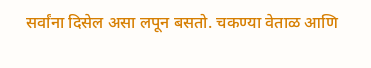सर्वांना दिसेल असा लपून बसतो. चकण्या वेताळ आणि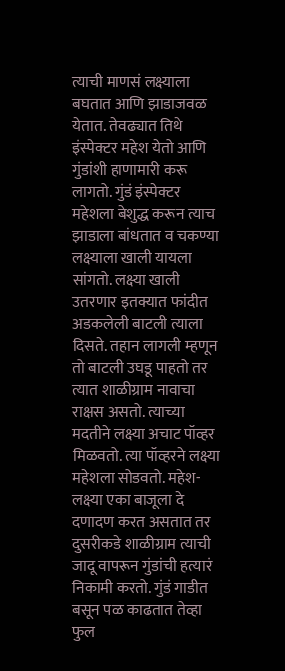त्याची माणसं लक्ष्याला बघतात आणि झाडाजवळ येतात. तेवढ्यात तिथे इंस्पेक्टर महेश येतो आणि गुंडांशी हाणामारी करू लागतो. गुंडं इंस्पेक्टर महेशला बेशुद्ध करून त्याच झाडाला बांधतात व चकण्या लक्ष्याला खाली यायला सांगतो. लक्ष्या खाली उतरणार इतक्यात फांदीत अडकलेली बाटली त्याला दिसते. तहान लागली म्हणून तो बाटली उघडू पाहतो तर त्यात शाळीग्राम नावाचा राक्षस असतो. त्याच्या मदतीने लक्ष्या अचाट पॉव्हर मिळवतो. त्या पॉव्हरने लक्ष्या महेशला सोडवतो. महेश-लक्ष्या एका बाजूला दे दणादण करत असतात तर दुसरीकडे शाळीग्राम त्याची जादू वापरून गुंडांची हत्यारं निकामी करतो. गुंडं गाडीत बसून पळ काढतात तेव्हा फुल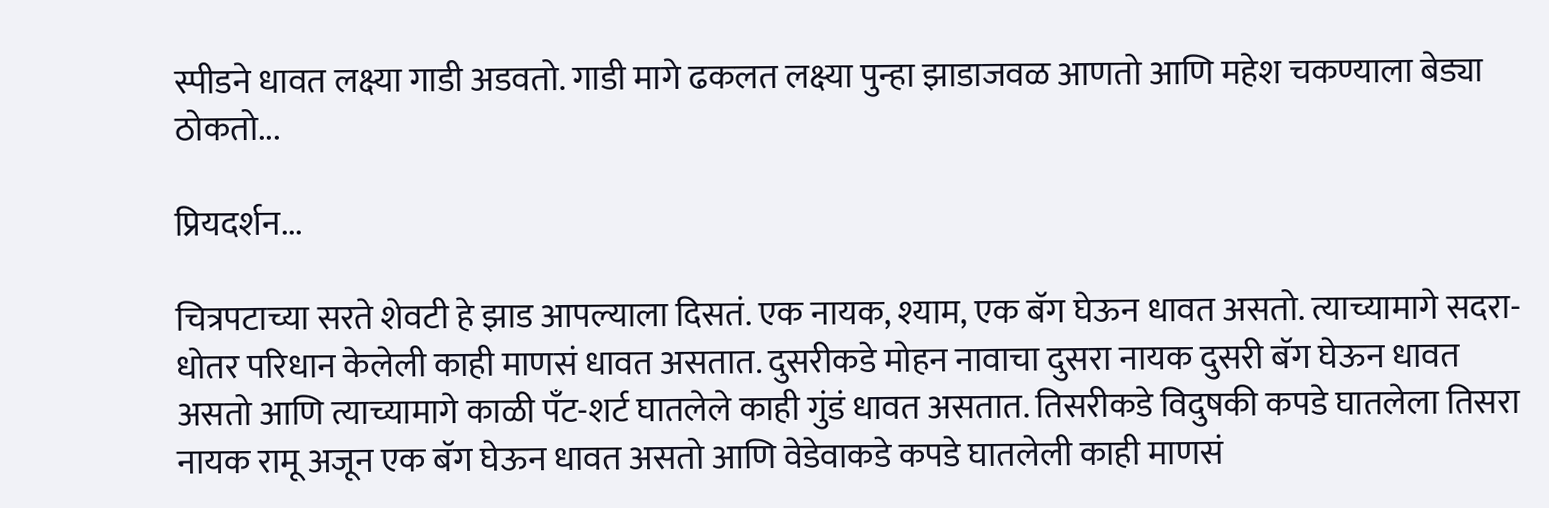स्पीडने धावत लक्ष्या गाडी अडवतो. गाडी मागे ढकलत लक्ष्या पुन्हा झाडाजवळ आणतो आणि महेश चकण्याला बेड्या ठोकतो...

प्रियदर्शन...

चित्रपटाच्या सरते शेवटी हे झाड आपल्याला दिसतं. एक नायक, श्याम, एक बॅग घेऊन धावत असतो. त्याच्यामागे सदरा-धोतर परिधान केलेली काही माणसं धावत असतात. दुसरीकडे मोहन नावाचा दुसरा नायक दुसरी बॅग घेऊन धावत असतो आणि त्याच्यामागे काळी पँट-शर्ट घातलेले काही गुंडं धावत असतात. तिसरीकडे विदुषकी कपडे घातलेला तिसरा नायक रामू अजून एक बॅग घेऊन धावत असतो आणि वेडेवाकडे कपडे घातलेली काही माणसं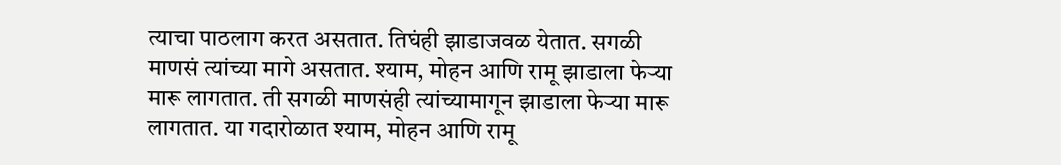त्याचा पाठलाग करत असतात. तिघंही झाडाजवळ येतात. सगळी माणसं त्यांच्या मागे असतात. श्याम, मोहन आणि रामू झाडाला फेऱ्या मारू लागतात. ती सगळी माणसंही त्यांच्यामागून झाडाला फेऱ्या मारू लागतात. या गदारोळात श्याम, मोहन आणि रामू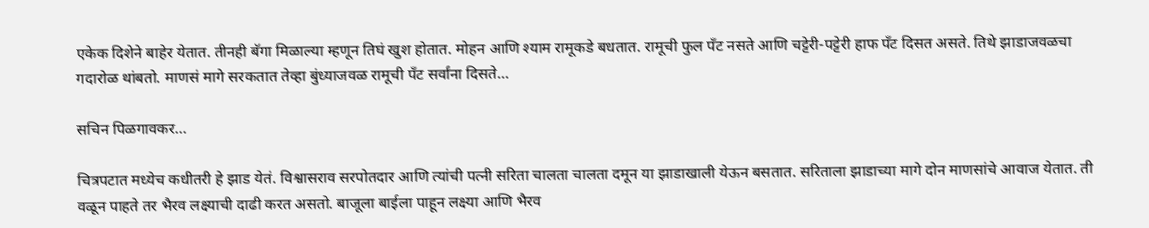एकेक दिशेने बाहेर येतात. तीनही बॅगा मिळाल्या म्हणून तिघं खुश होतात. मोहन आणि श्याम रामूकडे बधतात. रामूची फुल पँट नसते आणि चट्टेरी-पट्टेरी हाफ पँट दिसत असते. तिथे झाडाजवळचा गदारोळ थांबतो. माणसं मागे सरकतात तेव्हा बुंध्याजवळ रामूची पँट सर्वांना दिसते...

सचिन पिळगावकर...

चित्रपटात मध्येच कधीतरी हे झाड येतं. विश्वासराव सरपोतदार आणि त्यांची पत्नी सरिता चालता चालता दमून या झाडाखाली येऊन बसतात. सरिताला झाडाच्या मागे दोन माणसांचे आवाज येतात. ती वळून पाहते तर भैरव लक्ष्याची दाढी करत असतो. बाजूला बाईला पाहून लक्ष्या आणि भैरव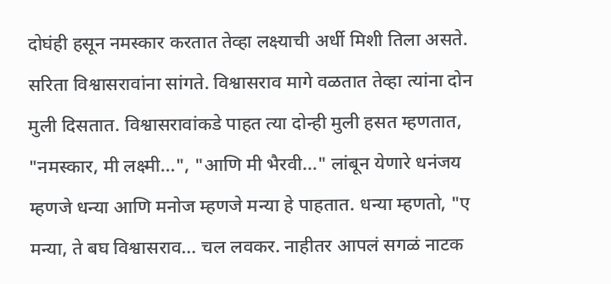दोघंही हसून नमस्कार करतात तेव्हा लक्ष्याची अर्धी मिशी तिला असते. सरिता विश्वासरावांना सांगते. विश्वासराव मागे वळतात तेव्हा त्यांना दोन मुली दिसतात. विश्वासरावांकडे पाहत त्या दोन्ही मुली हसत म्हणतात, "नमस्कार, मी लक्ष्मी...", "आणि मी भैरवी..." लांबून येणारे धनंजय म्हणजे धन्या आणि मनोज म्हणजे मन्या हे पाहतात. धन्या म्हणतो, "ए मन्या, ते बघ विश्वासराव... चल लवकर. नाहीतर आपलं सगळं नाटक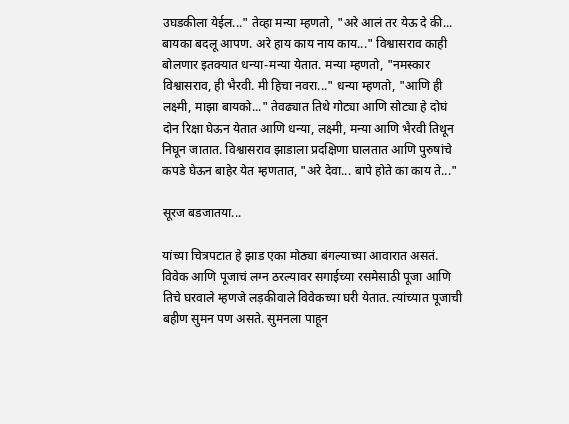उघडकीला येईल..." तेव्हा मन्या म्हणतो, "अरे आलं तर येऊ दे की... बायका बदलू आपण. अरे हाय काय नाय काय..." विश्वासराव काही बोलणार इतक्यात धन्या-मन्या येतात. मन्या म्हणतो, "नमस्कार विश्वासराव, ही भैरवी. मी हिचा नवरा..." धन्या म्हणतो, "आणि ही लक्ष्मी, माझा बायको..." तेवढ्यात तिथे गोट्या आणि सोट्या हे दोघं दोन रिक्षा घेऊन येतात आणि धन्या, लक्ष्मी, मन्या आणि भैरवी तिथून निघून जातात. विश्वासराव झाडाला प्रदक्षिणा घालतात आणि पुरुषांचे कपडे घेऊन बाहेर येत म्हणतात, "अरे देवा... बापे होते का काय ते..."

सूरज बडजातया...

यांच्या चित्रपटात हे झाड एका मोठ्या बंगल्याच्या आवारात असतं. विवेक आणि पूजाचं लग्न ठरल्यावर सगाईच्या रसमेसाठी पूजा आणि तिचे घरवाले म्हणजे लड़कीवाले विवेकच्या घरी येतात. त्यांच्यात पूजाची बहीण सुमन पण असते. सुमनला पाहून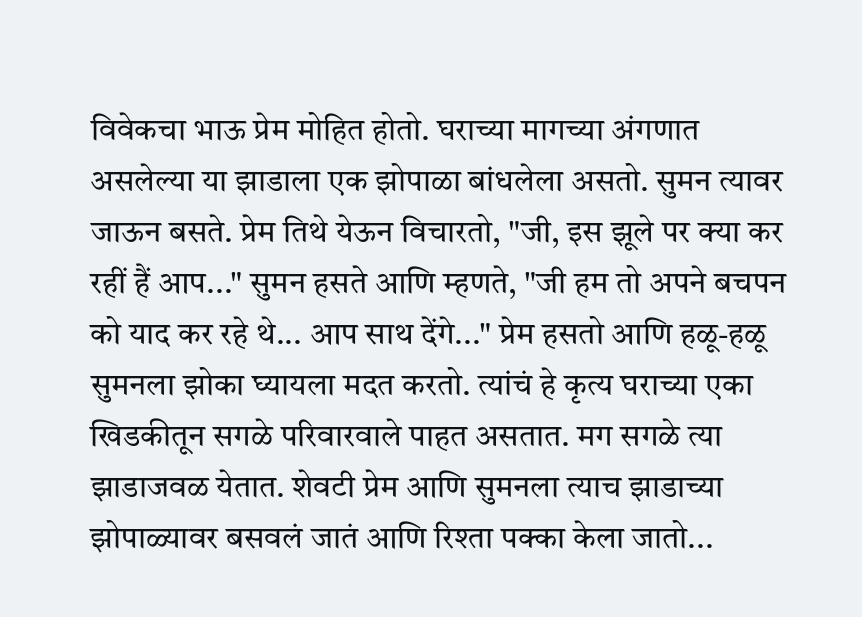विवेकचा भाऊ प्रेम मोहित होतो. घराच्या मागच्या अंगणात असलेल्या या झाडाला एक झोपाळा बांधलेला असतो. सुमन त्यावर जाऊन बसते. प्रेम तिथे येऊन विचारतो, "जी, इस झूले पर क्या कर रहीं हैं आप..." सुमन हसते आणि म्हणते, "जी हम तो अपने बचपन को याद कर रहे थे... आप साथ देंगे..." प्रेम हसतो आणि हळू-हळू सुमनला झोका घ्यायला मदत करतो. त्यांचं हे कृत्य घराच्या एका खिडकीतून सगळे परिवारवाले पाहत असतात. मग सगळे त्या झाडाजवळ येतात. शेवटी प्रेम आणि सुमनला त्याच झाडाच्या झोपाळ्यावर बसवलं जातं आणि रिश्ता पक्का केला जातो...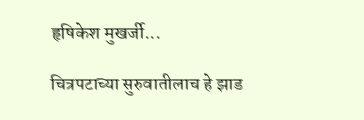हृषिकेश मुखर्जी...

चित्रपटाच्या सुरुवातीलाच हे झाड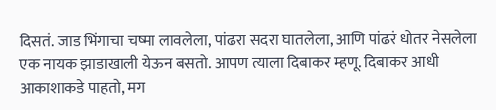दिसतं. जाड भिंगाचा चष्मा लावलेला, पांढरा सदरा घातलेला, आणि पांढरं धोतर नेसलेला एक नायक झाडाखाली येऊन बसतो. आपण त्याला दिबाकर म्हणू. दिबाकर आधी आकाशाकडे पाहतो, मग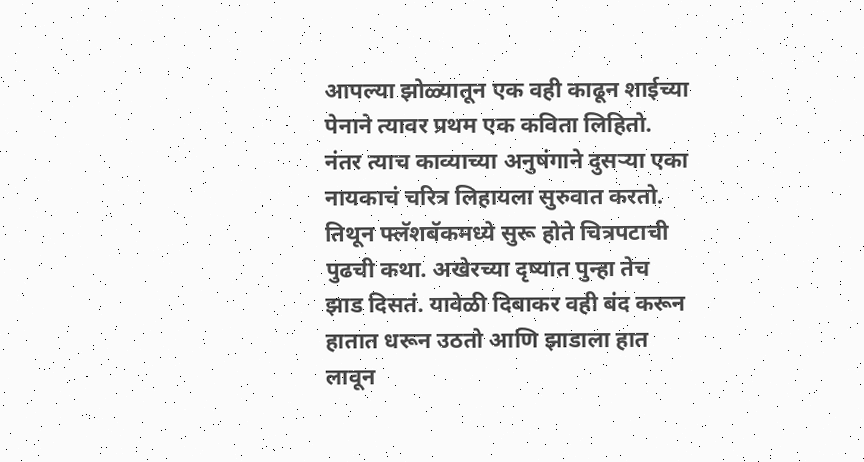आपल्या झोळ्यातून एक वही काढून शाईच्या पेनाने त्यावर प्रथम एक कविता लिहितो. नंतर त्याच काव्याच्या अनुषंगाने दुसऱ्या एका नायकाचं चरित्र लिहायला सुरुवात करतो. तिथून फ्लॅशबॅकमध्ये सुरू होते चित्रपटाची पुढची कथा. अखेरच्या दृष्यात पुन्हा तेच झाड दिसतं. यावेळी दिबाकर वही बंद करून हातात धरून उठतो आणि झाडाला हात लावून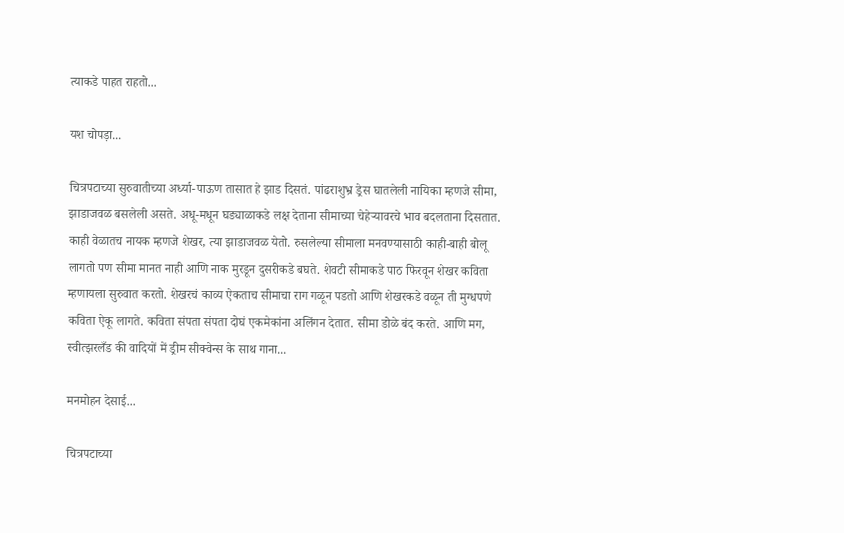त्याकडे पाहत राहतो...

यश चोपड़ा...

चित्रपटाच्या सुरुवातीच्या अर्ध्या-पाऊण तासात हे झाड दिसतं. पांढराशुभ्र ड्रेस घातलेली नायिका म्हणजे सीमा, झाडाजवळ बसलेली असते. अधू-मधून घड्याळाकडे लक्ष देताना सीमाच्या चेहेऱ्यावरचे भाव बदलताना दिसतात. काही वेळातच नायक म्हणजे शेखर, त्या झाडाजवळ येतो. रुसलेल्या सीमाला मनवण्यासाठी काही-बाही बोलू लागतो पण सीमा मानत नाही आणि नाक मुरडून दुसरीकडे बघते. शेवटी सीमाकडे पाठ फिरवून शेखर कविता म्हणायला सुरुवात करतो. शेखरचं काव्य ऐकताच सीमाचा राग गळून पडतो आणि शेखरकडे वळून ती मुग्धपणे कविता ऐकू लागते. कविता संपता संपता दोघं एकमेकांना अलिंगन देतात. सीमा डोळे बंद करते. आणि मग, स्वीत्झरलँड की वादियों में ड्रीम सीक्वेन्स के साथ गाना...

मनमोहन देसाई...

चित्रपटाच्या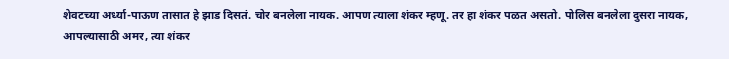शेवटच्या अर्ध्या-पाऊण तासात हे झाड दिसतं. चोर बनलेला नायक. आपण त्याला शंकर म्हणू. तर हा शंकर पळत असतो. पोलिस बनलेला दुसरा नायक, आपल्यासाठी अमर, त्या शंकर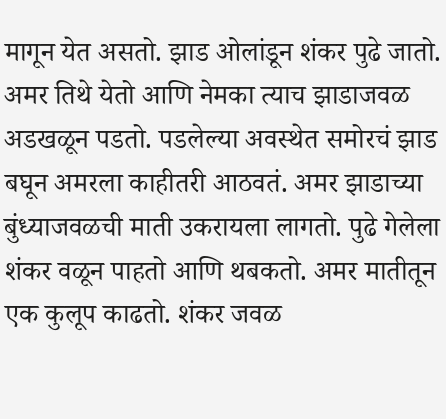मागून येत असतो. झाड ओलांडून शंकर पुढे जातो. अमर तिथे येतो आणि नेमका त्याच झाडाजवळ अडखळून पडतो. पडलेल्या अवस्थेत समोरचं झाड बघून अमरला काहीतरी आठवतं. अमर झाडाच्या बुंध्याजवळची माती उकरायला लागतो. पुढे गेलेला शंकर वळून पाहतो आणि थबकतो. अमर मातीतून एक कुलूप काढतो. शंकर जवळ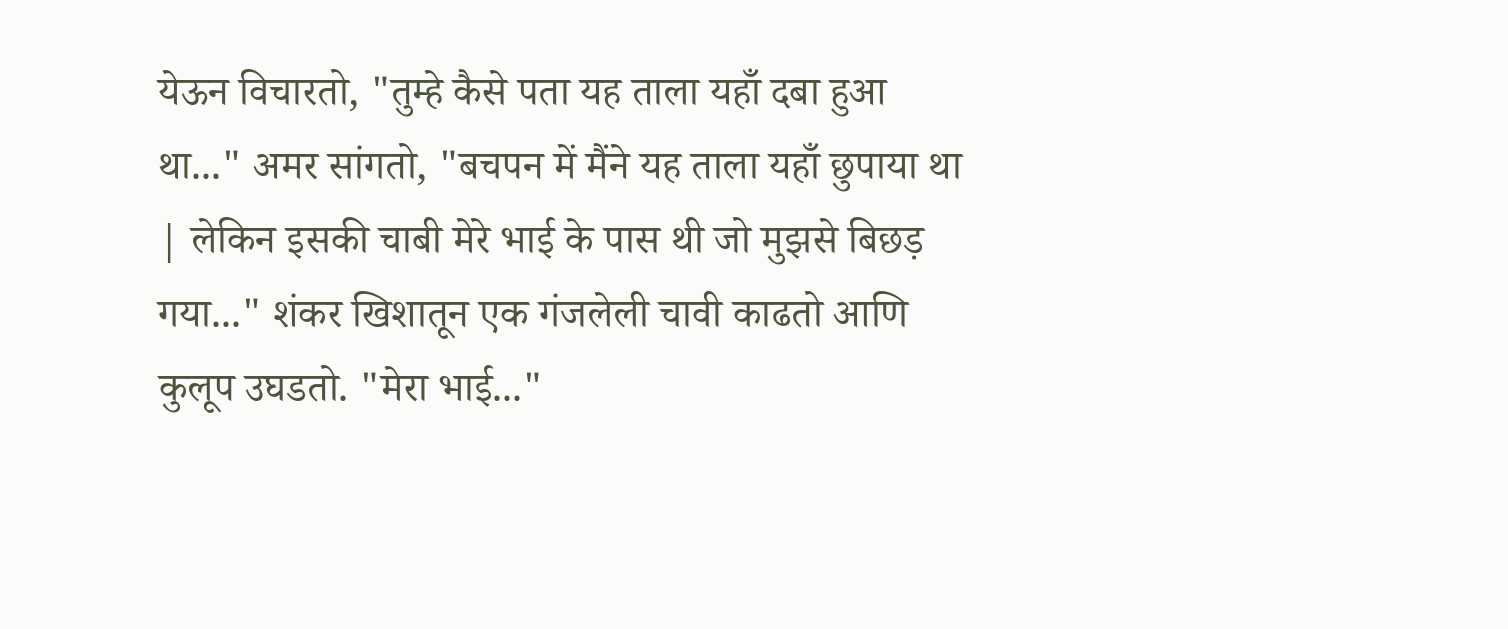येऊन विचारतो, "तुम्हे कैसे पता यह ताला यहाँ दबा हुआ था..." अमर सांगतो, "बचपन में मैंने यह ताला यहाँ छुपाया था | लेकिन इसकी चाबी मेरे भाई के पास थी जो मुझसे बिछड़ गया..." शंकर खिशातून एक गंजलेली चावी काढतो आणि कुलूप उघडतो. "मेरा भाई..."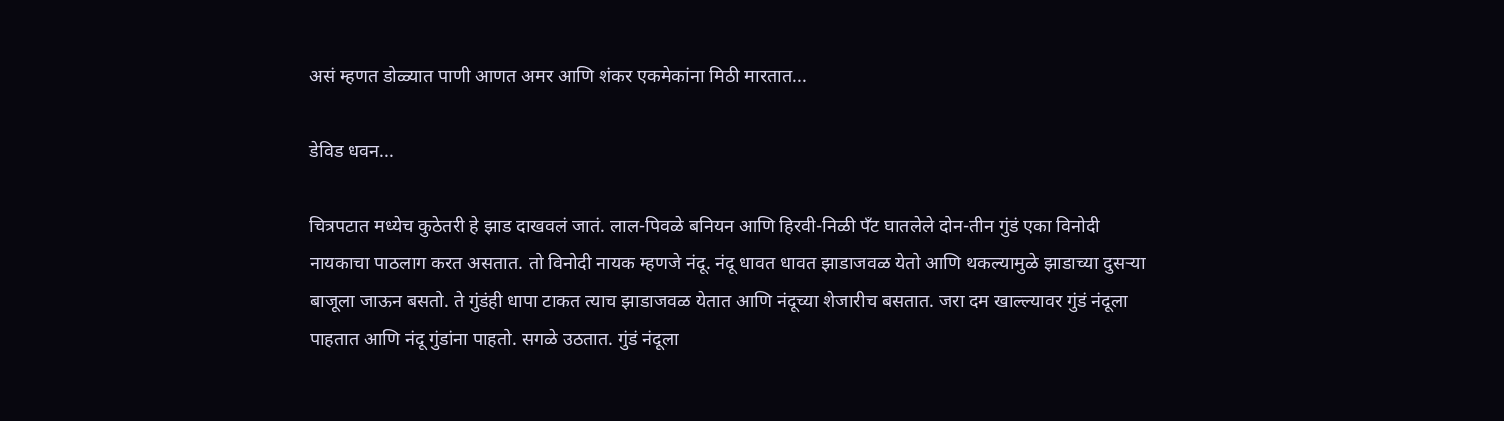असं म्हणत डोळ्यात पाणी आणत अमर आणि शंकर एकमेकांना मिठी मारतात...

डेविड धवन...

चित्रपटात मध्येच कुठेतरी हे झाड दाखवलं जातं. लाल-पिवळे बनियन आणि हिरवी-निळी पँट घातलेले दोन-तीन गुंडं एका विनोदी नायकाचा पाठलाग करत असतात. तो विनोदी नायक म्हणजे नंदू. नंदू धावत धावत झाडाजवळ येतो आणि थकल्यामुळे झाडाच्या दुसऱ्या बाजूला जाऊन बसतो. ते गुंडंही धापा टाकत त्याच झाडाजवळ येतात आणि नंदूच्या शेजारीच बसतात. जरा दम खाल्ल्यावर गुंडं नंदूला पाहतात आणि नंदू गुंडांना पाहतो. सगळे उठतात. गुंडं नंदूला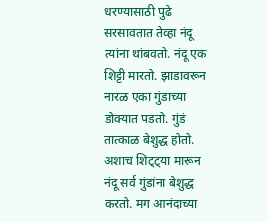धरण्यासाठी पुढे सरसावतात तेव्हा नंदू त्यांना थांबवतो. नंदू एक शिट्टी मारतो. झाडावरून नारळ एका गुंडाच्या डोक्यात पडतो. गुंडं तात्काळ बेशुद्ध होतो. अशाच शिट्ट्या मारून नंदू सर्व गुंडांना बेशुद्ध करतो. मग आनंदाच्या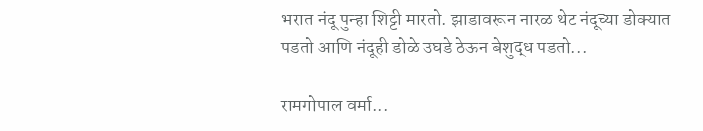भरात नंदू पुन्हा शिट्टी मारतो. झाडावरून नारळ थेट नंदूच्या डोक्यात पडतो आणि नंदूही डोळे उघडे ठेऊन बेशुद्ध पडतो...

रामगोपाल वर्मा...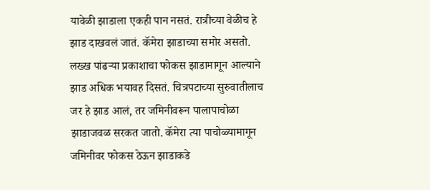यावेळी झाडाला एकही पान नसतं. रात्रीच्या वेळीच हे झाड दाखवलं जातं. कॅमेरा झाडाच्या समोर असतो. लख्ख पांढऱ्या प्रकाशाचा फोकस झाडामागून आल्याने झाड अधिक भयावह दिसतं. चित्रपटाच्या सुरुवातीलाच जर हे झाड आलं, तर जमिनीवरून पालापाचोळा झाडाजवळ सरकत जातो. कॅमेरा त्या पाचोळ्यामागून जमिनीवर फोकस ठेऊन झाडाकडे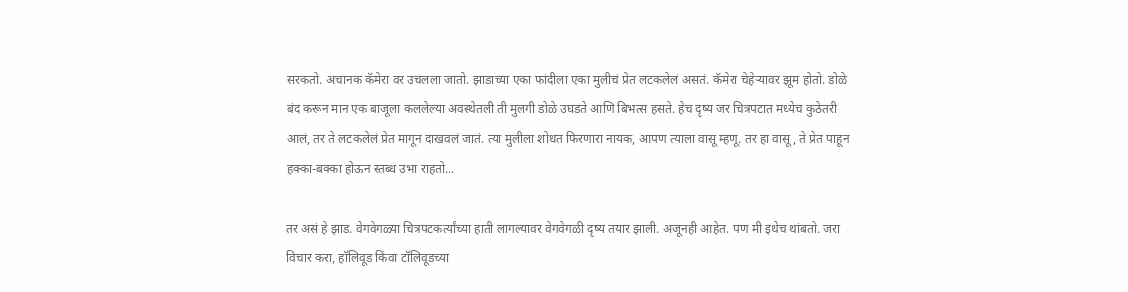सरकतो. अचानक कॅमेरा वर उचलला जातो. झाडाच्या एका फांदीला एका मुलीचं प्रेत लटकलेलं असतं. कॅमेरा चेहेऱ्यावर झूम होतो. डोळे बंद करून मान एक बाजूला कललेल्या अवस्थेतली ती मुलगी डोळे उघडते आणि बिभत्स हसते. हेच दृष्य जर चित्रपटात मध्येच कुठेतरी आलं, तर ते लटकलेलं प्रेत मागून दाखवलं जातं. त्या मुलीला शोधत फिरणारा नायक, आपण त्याला वासू म्हणू. तर हा वासू, ते प्रेत पाहून हक्का-बक्का होऊन स्तब्ध उभा राहतो...

तर असं हे झाड. वेगवेगळ्या चित्रपटकर्त्यांच्या हाती लागल्यावर वेगवेगळी दृष्य तयार झाली. अजूनही आहेत. पण मी इथेच थांबतो. जरा विचार करा, हॉलिवूड किंवा टॉलिवूडच्या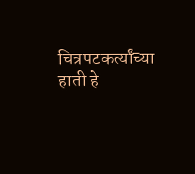चित्रपटकर्त्यांच्या हाती हे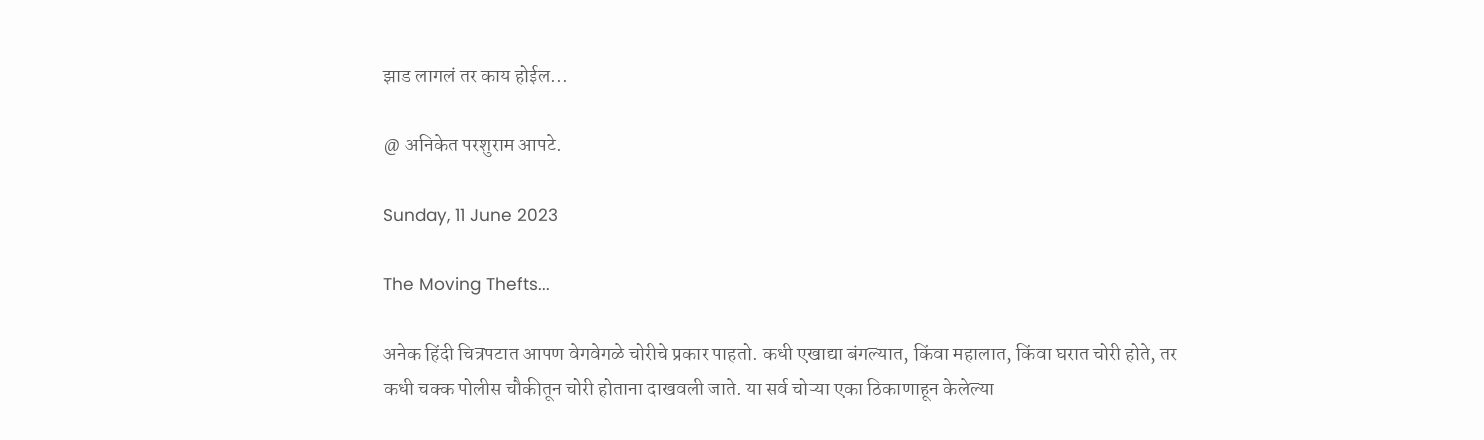झाड लागलं तर काय होईल...

@ अनिकेत परशुराम आपटे.

Sunday, 11 June 2023

The Moving Thefts...

अनेक हिंदी चित्रपटात आपण वेगवेगळे चोरीचे प्रकार पाहतो. कधी एखाद्या बंगल्यात, किंवा महालात, किंवा घरात चोरी होते, तर कधी चक्क पोलीस चौकीतून चोरी होताना दाखवली जाते. या सर्व चोऱ्या एका ठिकाणाहून केलेल्या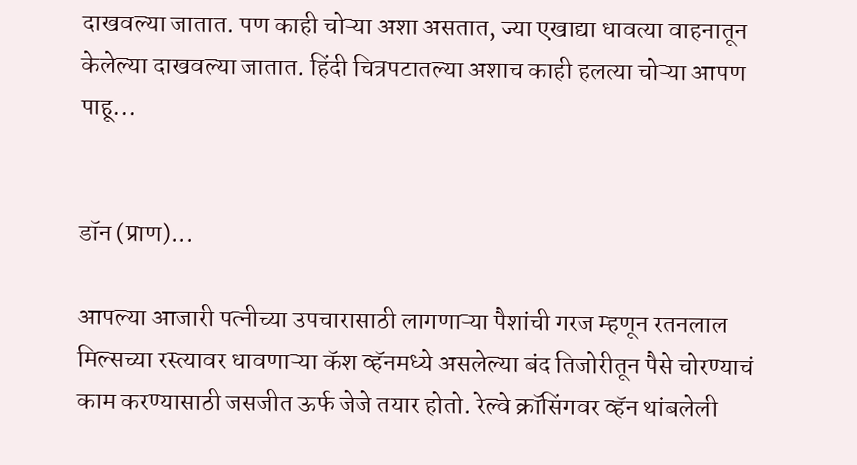दाखवल्या जातात. पण काही चोऱ्या अशा असतात, ज्या एखाद्या धावत्या वाहनातून केलेल्या दाखवल्या जातात. हिंदी चित्रपटातल्या अशाच काही हलत्या चोऱ्या आपण पाहू...


डॉन (प्राण)...

आपल्या आजारी पत्नीच्या उपचारासाठी लागणाऱ्या पैशांची गरज म्हणून रतनलाल मिल्सच्या रस्त्यावर धावणाऱ्या कॅश व्हॅनमध्ये असलेल्या बंद तिजोरीतून पैसे चोरण्याचं काम करण्यासाठी जसजीत ऊर्फ जेजे तयार होतो. रेल्वे क्रॉसिंगवर व्हॅन थांबलेली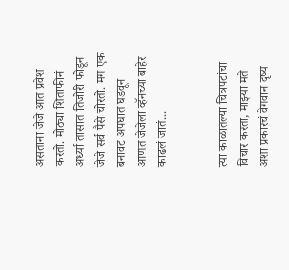असताना जेजे आत प्रवेश करतो. मोठ्या शिताफीनं अर्ध्या तासात तिजोरी फोडून जेजे सर्व पैसे चोरतो. मग एक बनावट अपघात घडवून आणत जेजेला व्हॅनच्या बाहेर काढलं जातं...


त्या काळातल्या चित्रपटांचा विचार करता, माझ्या मते अशा प्रकारचं वेगवान दृष्य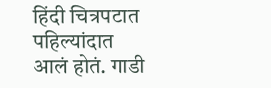हिंदी चित्रपटात पहिल्यांदात आलं होतं. गाडी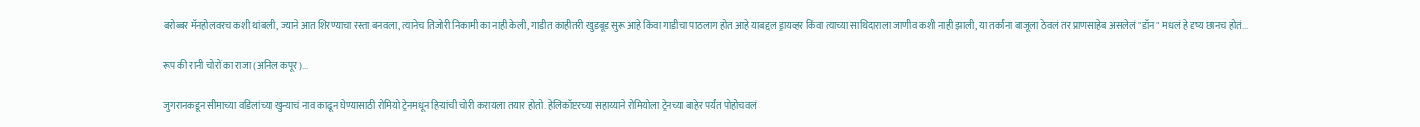बरोब्बर मॅनहोलवरच कशी थांबली, ज्याने आत शिरण्याचा रस्ता बनवला, त्यानेच तिजोरी निकामी का नाही केली, गाडीत काहीतरी खुडबूड सुरू आहे किंवा गाडीचा पाठलाग होत आहे याबद्दल ड्रायव्हर किंवा त्याच्या साथिदाराला जाणीव कशी नाही झाली, या तर्कांना बाजूला ठेवलं तर प्राणसाहेब असलेलं "डॉन" मधलं हे दृष्य छानच होतं...

रूप की रानी चोरों का राजा (अनिल कपूर)...

जुगरानकडून सीमाच्या वडिलांच्या खुन्याचं नाव काढून घेण्यासाठी रोमियो ट्रेनमधून हिऱ्यांची चोरी करायला तयार होतो. हेलिकॉप्टरच्या सहाय्याने रोमियोला ट्रेनच्या बाहेर पर्यंत पोहोचवलं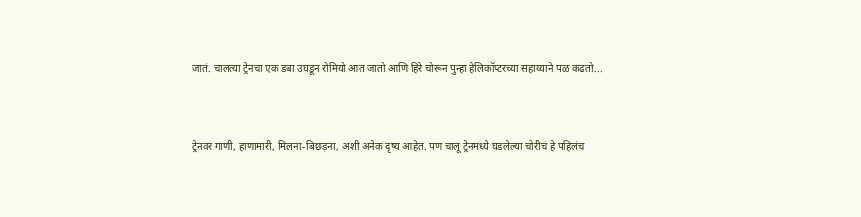जातं. चालत्या ट्रेनचा एक डबा उघडून रोमियो आत जातो आणि हिरे चोरून पुन्हा हेलिकॉप्टरच्या सहाय्याने पळ कढतो...


ट्रेनवर गाणी, हाणामारी, मिलना-बिछड़ना, अशी अनेक दृष्य आहेत. पण चालू ट्रेनमध्ये घडलेल्या चोरीचं हे पहिलंच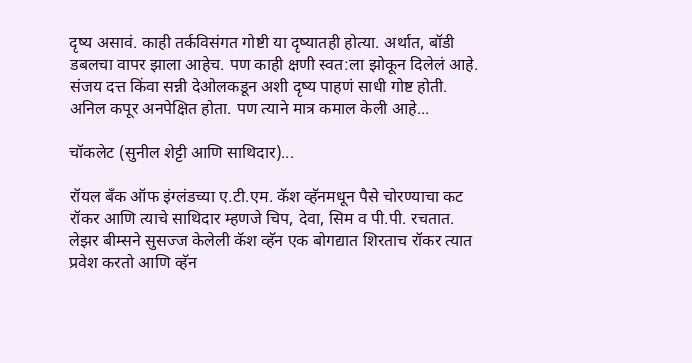दृष्य असावं. काही तर्कविसंगत गोष्टी या दृष्यातही होत्या. अर्थात, बॉडी डबलचा वापर झाला आहेच. पण काही क्षणी स्वत:ला झोकून दिलेलं आहे. संजय दत्त किंवा सन्नी देओलकडून अशी दृष्य पाहणं साधी गोष्ट होती. अनिल कपूर अनपेक्षित होता. पण त्याने मात्र कमाल केली आहे...

चॉकलेट (सुनील शेट्टी आणि साथिदार)...

रॉयल बँक ऑफ इंग्लंडच्या ए.टी.एम. कॅश व्हॅनमधून पैसे चोरण्याचा कट रॉकर आणि त्याचे साथिदार म्हणजे चिप, देवा, सिम व पी.पी. रचतात. लेझर बीम्सने सुसज्ज केलेली कॅश व्हॅन एक बोगद्यात शिरताच रॉकर त्यात प्रवेश करतो आणि व्हॅन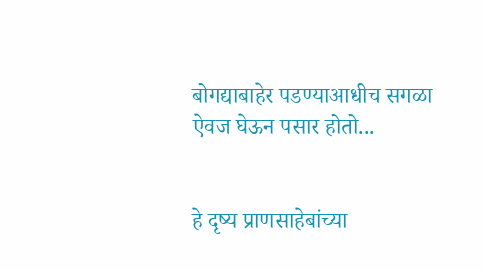बोगद्याबाहेर पडण्याआधीच सगळा ऐवज घेऊन पसार होतो...


हे दृष्य प्राणसाहेबांच्या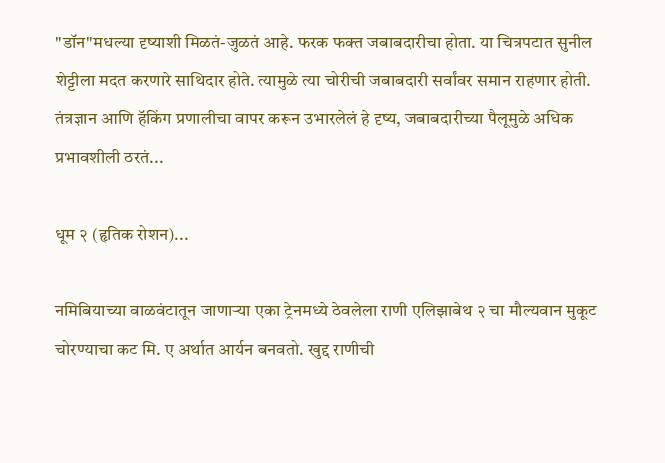"डॉन"मधल्या दृष्याशी मिळतं-जुळतं आहे. फरक फक्त जबाबदारीचा होता. या चित्रपटात सुनील शेट्टीला मदत करणारे साथिदार होते. त्यामुळे त्या चोरीची जबाबदारी सर्वांवर समान राहणार होती. तंत्रज्ञान आणि हॅकिंग प्रणालीचा वापर करून उभारलेलं हे दृष्य, जबाबदारीच्या पैलूमुळे अधिक प्रभावशीली ठरतं...

धूम २ (हृतिक रोशन)...

नमिबियाच्या वाळवंटातून जाणाऱ्या एका ट्रेनमध्ये ठेवलेला राणी एलिझाबेथ २ चा मौल्यवान मुकूट चोरण्याचा कट मि. ए अर्थात आर्यन बनवतो. खुद्द राणीची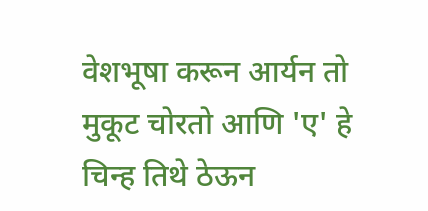वेशभूषा करून आर्यन तो मुकूट चोरतो आणि 'ए' हे चिन्ह तिथे ठेऊन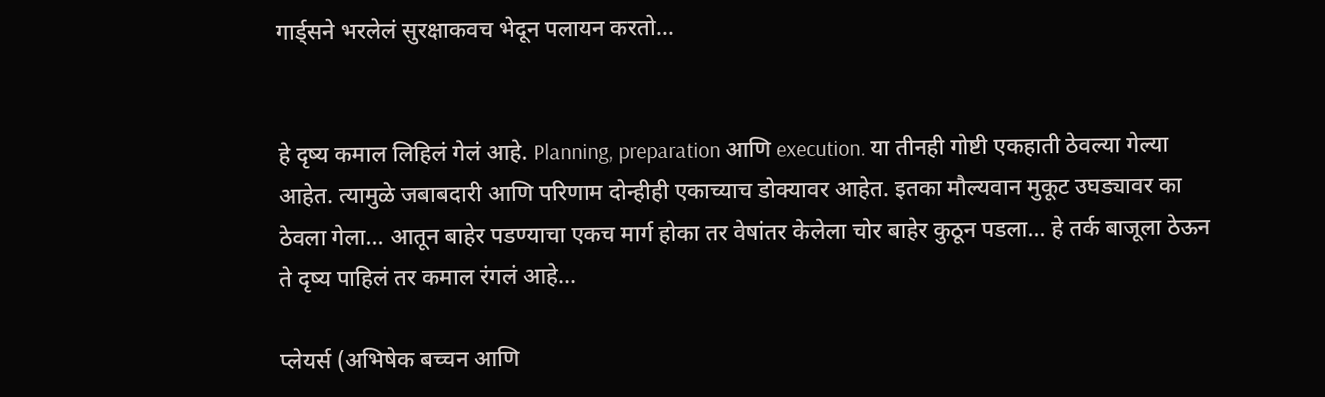गार्ड्सने भरलेलं सुरक्षाकवच भेदून पलायन करतो...


हे दृष्य कमाल लिहिलं गेलं आहे. Planning, preparation आणि execution. या तीनही गोष्टी एकहाती ठेवल्या गेल्या आहेत. त्यामुळे जबाबदारी आणि परिणाम दोन्हीही एकाच्याच डोक्यावर आहेत. इतका मौल्यवान मुकूट उघड्यावर का ठेवला गेला... आतून बाहेर पडण्याचा एकच मार्ग होका तर वेषांतर केलेला चोर बाहेर कुठून पडला... हे तर्क बाजूला ठेऊन ते दृष्य पाहिलं तर कमाल रंगलं आहे...

प्लेयर्स (अभिषेक बच्चन आणि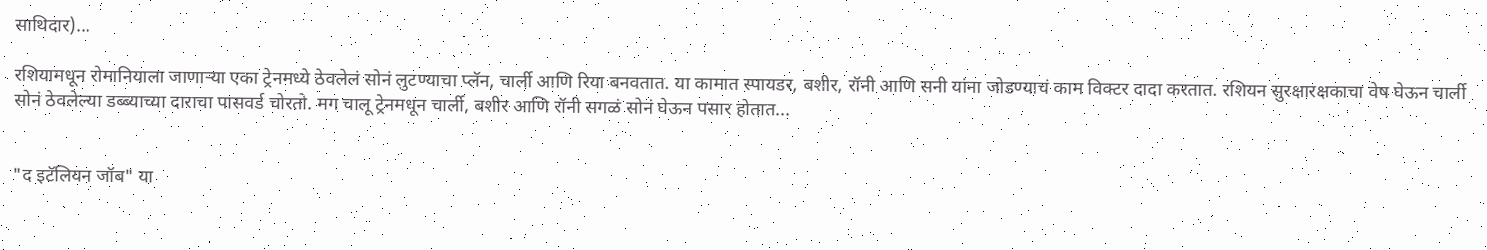साथिदार)...

रशियामधून रोमानियाला जाणाऱ्या एका ट्रेनमध्ये ठेवलेलं सोनं लुटण्याचा प्लॅन, चार्ली आणि रिया बनवतात. या कामात स्पायडर, बशीर, रॉनी आणि सनी यांना जोडण्याचं काम विक्टर दादा करतात. रशियन सुरक्षारक्षकाचा वेष घेऊन चार्ली सोनं ठेवलेल्या डब्ब्याच्या दाराचा पासवर्ड चोरतो. मग चालू ट्रेनमधून चार्ली, बशीर आणि रॉनी सगळं सोनं घेऊन पसार होतात...


"द इटॅलियन जॉब" या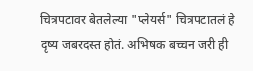चित्रपटावर बेतलेल्या "प्लेयर्स" चित्रपटातलं हे दृष्य जबरदस्त होतं. अभिषक बच्चन जरी ही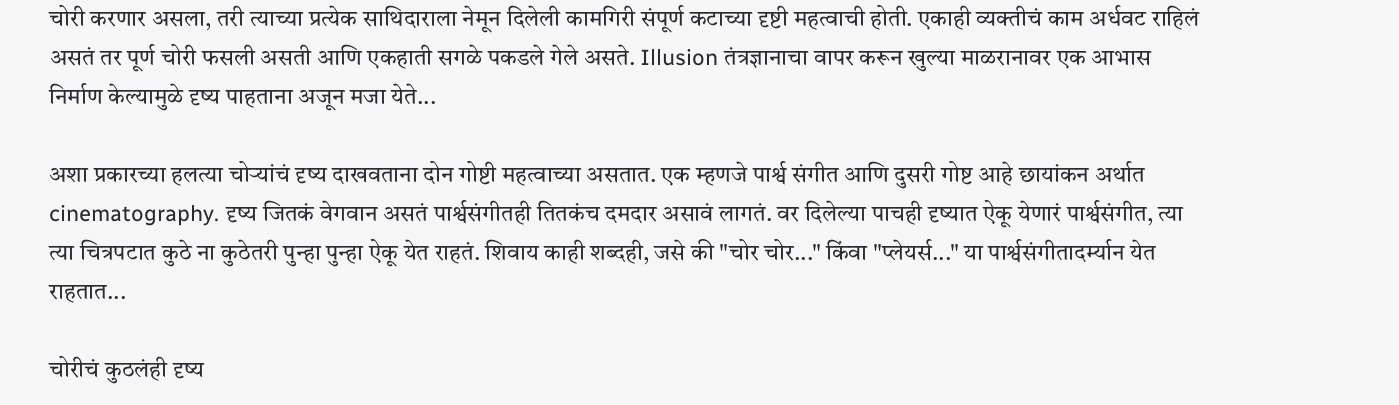चोरी करणार असला, तरी त्याच्या प्रत्येक साथिदाराला नेमून दिलेली कामगिरी संपूर्ण कटाच्या दृष्टी महत्वाची होती. एकाही व्यक्तीचं काम अर्धवट राहिलं असतं तर पूर्ण चोरी फसली असती आणि एकहाती सगळे पकडले गेले असते. Illusion तंत्रज्ञानाचा वापर करून खुल्या माळरानावर एक आभास निर्माण केल्यामुळे दृष्य पाहताना अजून मजा येते...

अशा प्रकारच्या हलत्या चोऱ्यांचं दृष्य दाखवताना दोन गोष्टी महत्वाच्या असतात. एक म्हणजे पार्श्व संगीत आणि दुसरी गोष्ट आहे छायांकन अर्थात cinematography. दृष्य जितकं वेगवान असतं पार्श्वसंगीतही तितकंच दमदार असावं लागतं. वर दिलेल्या पाचही दृष्यात ऐकू येणारं पार्श्वसंगीत, त्या त्या चित्रपटात कुठे ना कुठेतरी पुन्हा पुन्हा ऐकू येत राहतं. शिवाय काही शब्दही, जसे की "चोर चोर..." किंवा "प्लेयर्स..." या पार्श्वसंगीतादर्म्यान येत राहतात...

चोरीचं कुठलंही दृष्य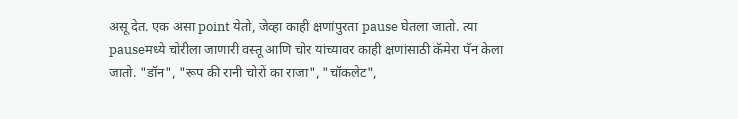असू देत. एक असा point येतो, जेव्हा काही क्षणांपुरता pause घेतला जातो. त्या pauseमध्ये चोरीला जाणारी वस्तू आणि चोर यांच्यावर काही क्षणांसाठी कॅमेरा पॅन केला जातो. "डॉन", "रूप की रानी चोरों का राजा", "चॉकलेट",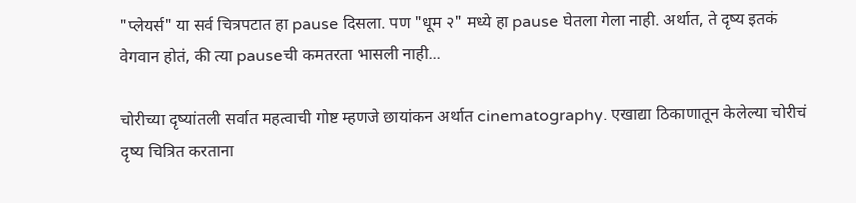"प्लेयर्स" या सर्व चित्रपटात हा pause दिसला. पण "धूम २" मध्ये हा pause घेतला गेला नाही. अर्थात, ते दृष्य इतकं वेगवान होतं, की त्या pauseची कमतरता भासली नाही...

चोरीच्या दृष्यांतली सर्वात महत्वाची गोष्ट म्हणजे छायांकन अर्थात cinematography. एखाद्या ठिकाणातून केलेल्या चोरीचं दृष्य चित्रित करताना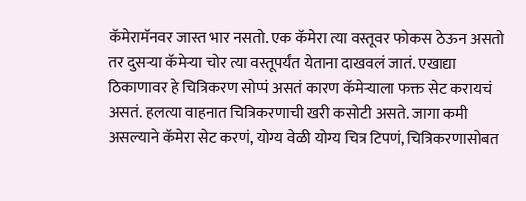कॅमेरामॅनवर जास्त भार नसतो. एक कॅमेरा त्या वस्तूवर फोकस ठेऊन असतो तर दुसऱ्या कॅमेऱ्या चोर त्या वस्तूपर्यंत येताना दाखवलं जातं. एखाद्या ठिकाणावर हे चित्रिकरण सोप्पं असतं कारण कॅमेऱ्याला फक्त सेट करायचं असतं. हलत्या वाहनात चित्रिकरणाची खरी कसोटी असते. जागा कमी असल्याने कॅमेरा सेट करणं, योग्य वेळी योग्य चित्र टिपणं, चित्रिकरणासोबत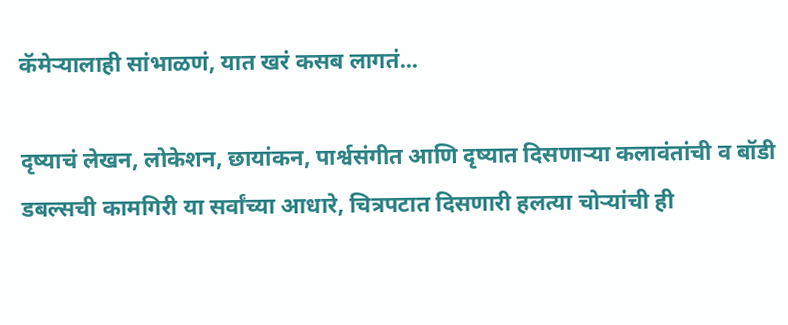कॅमेऱ्यालाही सांभाळणं, यात खरं कसब लागतं...

दृष्याचं लेखन, लोकेशन, छायांकन, पार्श्वसंगीत आणि दृष्यात दिसणाऱ्या कलावंतांची व बॉडी डबल्सची कामगिरी या सर्वांच्या आधारे, चित्रपटात दिसणारी हलत्या चोऱ्यांची ही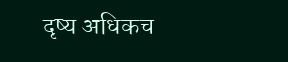दृष्य अधिकच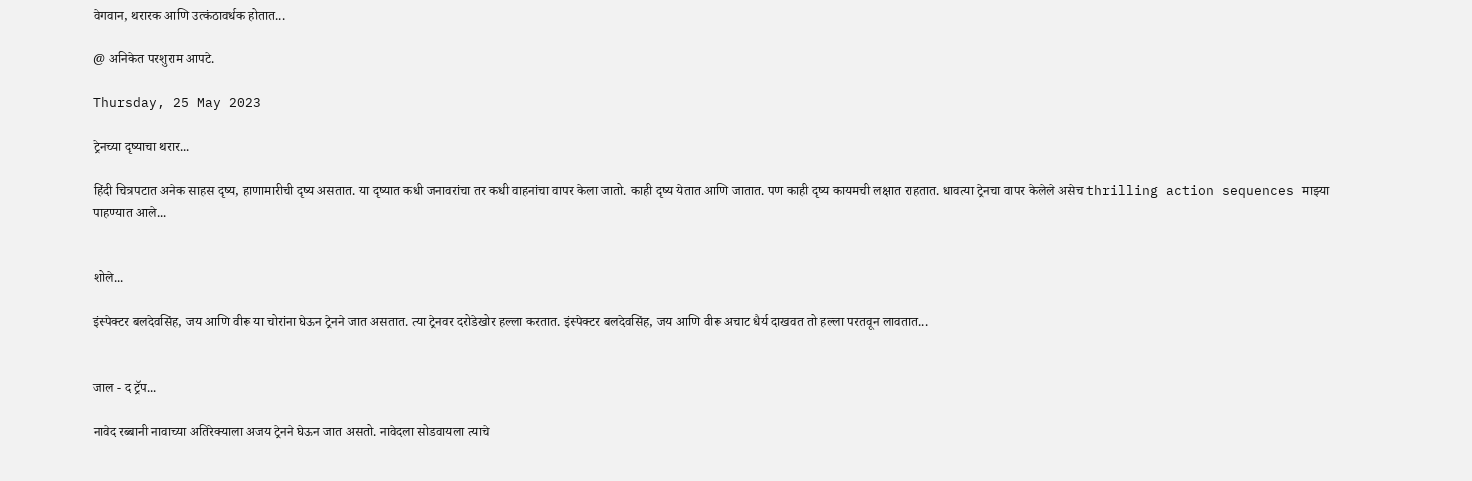वेगवान, थरारक आणि उत्कंठावर्धक होतात...

@ अनिकेत परशुराम आपटे.

Thursday, 25 May 2023

ट्रेनच्या दृष्याचा थरार...

हिंदी चित्रपटात अनेक साहस दृष्य, हाणामारीची दृष्य असतात. या दृष्यात कधी जनावरांचा तर कधी वाहनांचा वापर केला जातो. काही दृष्य येतात आणि जातात. पण काही दृष्य कायमची लक्षात राहतात. धावत्या ट्रेनचा वापर केलेले असेच thrilling action sequences माझ्या पाहण्यात आले...


शोले...

इंस्पेक्टर बलदेवसिंह, जय आणि वीरू या चोरांना घेऊन ट्रेनने जात असतात. त्या ट्रेनवर दरोडेखोर हल्ला करतात. इंस्पेक्टर बलदेवसिंह, जय आणि वीरू अचाट धैर्य दाखवत तो हल्ला परतवून लावतात...


जाल - द ट्रॅप...

नावेद रब्बानी नावाच्या अतिरेक्याला अजय ट्रेनने घेऊन जात असतो. नावेदला सोडवायला त्याचे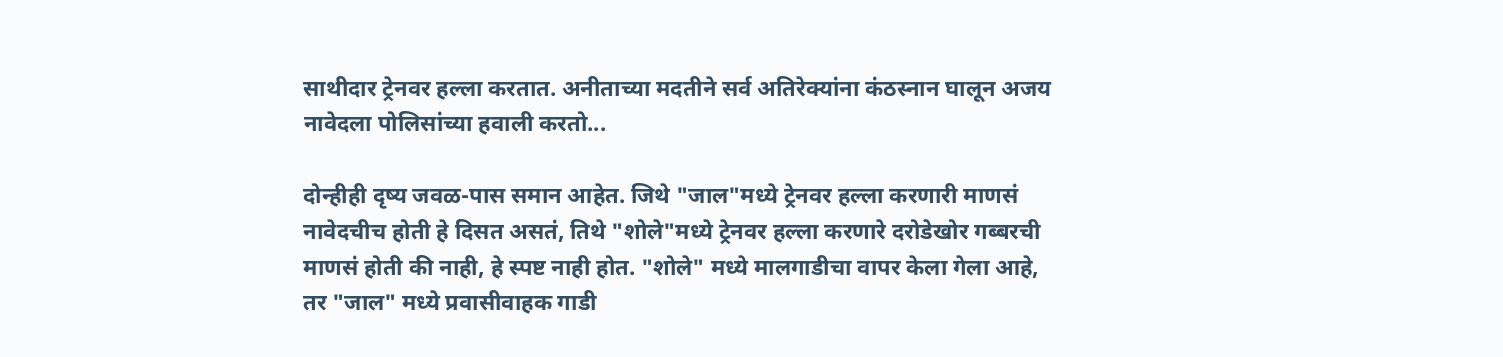साथीदार ट्रेनवर हल्ला करतात. अनीताच्या मदतीने सर्व अतिरेक्यांना कंठस्नान घालून अजय नावेदला पोलिसांच्या हवाली करतो...

दोन्हीही दृष्य जवळ-पास समान आहेत. जिथे "जाल"मध्ये ट्रेनवर हल्ला करणारी माणसं नावेदचीच होती हे दिसत असतं, तिथे "शोले"मध्ये ट्रेनवर हल्ला करणारे दरोडेखोर गब्बरची माणसं होती की नाही, हे स्पष्ट नाही होत. "शोले" मध्ये मालगाडीचा वापर केला गेला आहे, तर "जाल" मध्ये प्रवासीवाहक गाडी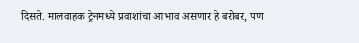दिसते. मालवाहक ट्रेनमध्ये प्रवाशांचा आभाव असणार हे बरोबर, पण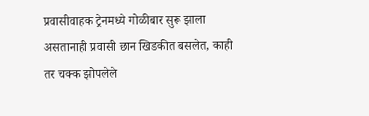प्रवासीवाहक ट्रेनमध्ये गोळीबार सुरू झाला असतानाही प्रवासी छान खिडकीत बसलेत, काही तर चक्क झोपलेले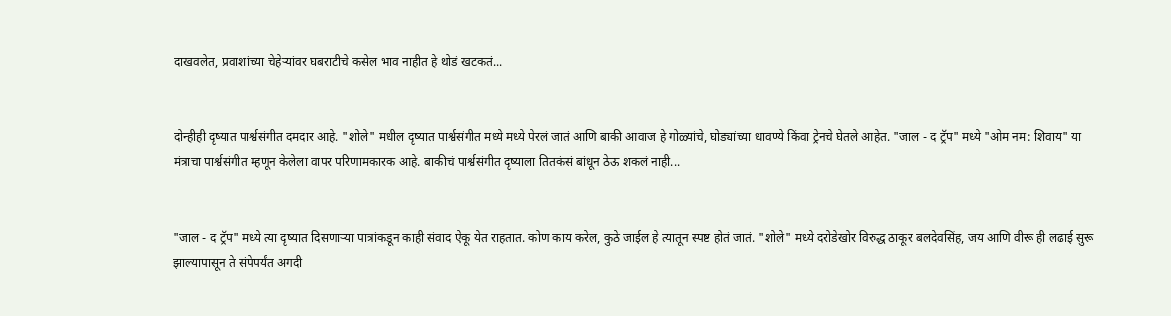दाखवलेत, प्रवाशांच्या चेहेऱ्यांवर घबराटीचे कसेल भाव नाहीत हे थोडं खटकतं...


दोन्हीही दृष्यात पार्श्वसंगीत दमदार आहे. "शोले" मधील दृष्यात पार्श्वसंगीत मध्ये मध्ये पेरलं जातं आणि बाकी आवाज हे गोळ्यांचे, घोड्यांच्या धावण्ये किंवा ट्रेनचे घेतले आहेत. "जाल - द ट्रॅप" मध्ये "ओम नम: शिवाय" या मंत्राचा पार्श्वसंगीत म्हणून केलेला वापर परिणामकारक आहे. बाकीचं पार्श्वसंगीत दृष्याला तितकंसं बांधून ठेऊ शकलं नाही...


"जाल - द ट्रॅप" मध्ये त्या दृष्यात दिसणाऱ्या पात्रांकडून काही संवाद ऐकू येत राहतात. कोण काय करेल, कुठे जाईल हे त्यातून स्पष्ट होतं जातं. "शोले" मध्ये दरोडेखोर विरुद्ध ठाकूर बलदेवसिंह, जय आणि वीरू ही लढाई सुरू झाल्यापासून ते संपेपर्यंत अगदी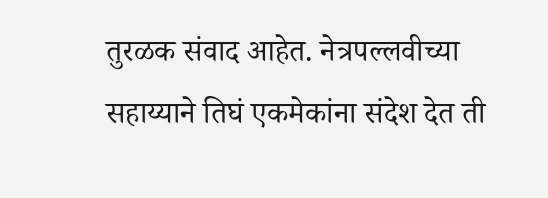तुरळक संवाद आहेत. नेत्रपल्लवीच्या सहाय्याने तिघं एकमेकांना संदेश देत ती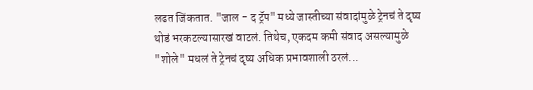लढत जिंकतात. "जाल - द ट्रॅप" मध्ये जास्तीच्या संवादांमुळे ट्रेनचं ते दृष्य थोडं भरकटल्यासारखं वाटलं. तिथेच, एकदम कमी संवाद असल्यामुळे "शोले" मधलं ते ट्रेनचं दृष्य अधिक प्रभावशाली ठरलं...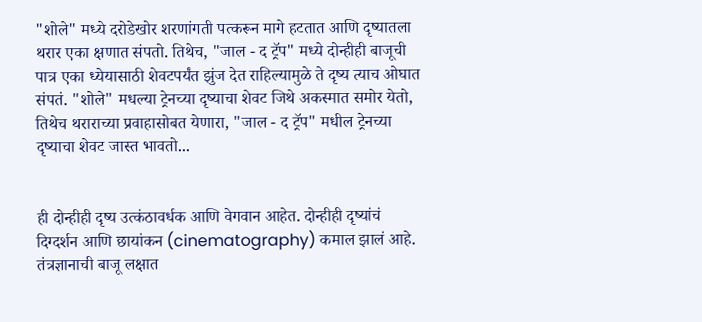"शोले" मध्ये दरोडेखोर शरणांगती पत्करून मागे हटतात आणि दृष्यातला थरार एका क्षणात संपतो. तिथेच, "जाल - द ट्रॅप" मध्ये दोन्हीही बाजूची पात्र एका ध्येयासाठी शेवटपर्यंत झुंज देत राहिल्यामुळे ते दृष्य त्याच ओघात संपतं. "शोले" मधल्या ट्रेनच्या दृष्याचा शेवट जिथे अकस्मात समोर येतो, तिथेच थराराच्या प्रवाहासोबत येणारा, "जाल - द ट्रॅप" मधील ट्रेनच्या दृष्याचा शेवट जास्त भावतो...


ही दोन्हीही दृष्य उत्कंठावर्धक आणि वेगवान आहेत. दोन्हीही दृष्यांचं दिग्दर्शन आणि छायांकन (cinematography) कमाल झालं आहे. तंत्रज्ञानाची बाजू लक्षात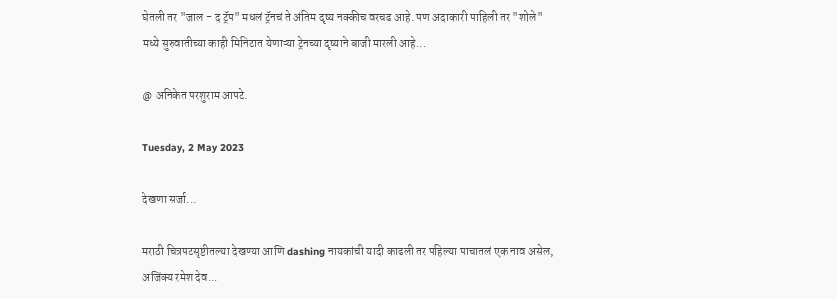घेतली तर "जाल - द ट्रॅप" मधलं ट्रॅनचं ते अंतिम दृष्य नक्कीच वरचढ आहे. पण अदाकारी पाहिली तर "शोले" मध्ये सुरुवातीच्या काही मिनिटात येणाऱ्या ट्रेनच्या दृष्याने बाजी मारली आहे...

@ अनिकेत परशुराम आपटे.

Tuesday, 2 May 2023

देखणा सर्जा...

मराठी चित्रपटसृष्टीतल्या देखण्या आणि dashing नायकांची यादी काढली तर पहिल्या पाचातलं एक नाव असेल, अजिंक्य रमेश देव...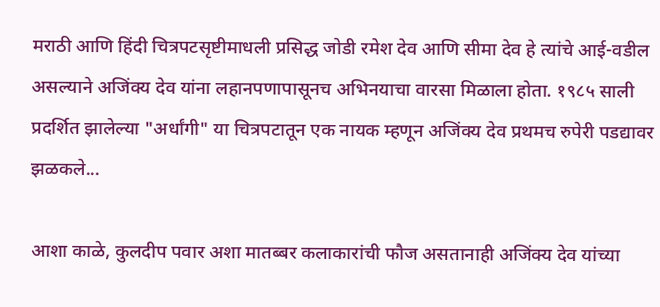मराठी आणि हिंदी चित्रपटसृष्टीमाधली प्रसिद्ध जोडी रमेश देव आणि सीमा देव हे त्यांचे आई-वडील असल्याने अजिंक्य देव यांना लहानपणापासूनच अभिनयाचा वारसा मिळाला होता. १९८५ साली प्रदर्शित झालेल्या "अर्धांगी" या चित्रपटातून एक नायक म्हणून अजिंक्य देव प्रथमच रुपेरी पडद्यावर झळकले...

आशा काळे, कुलदीप पवार अशा मातब्बर कलाकारांची फौज असतानाही अजिंक्य देव यांच्या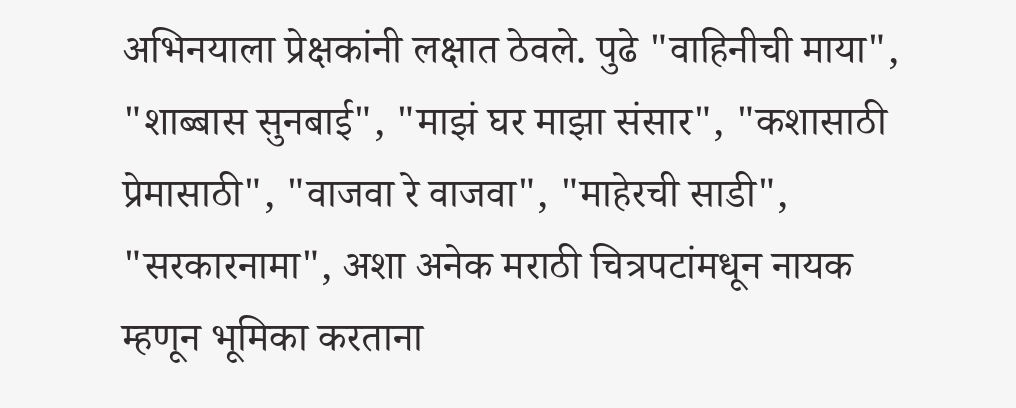अभिनयाला प्रेक्षकांनी लक्षात ठेवले. पुढे "वाहिनीची माया", "शाब्बास सुनबाई", "माझं घर माझा संसार", "कशासाठी प्रेमासाठी", "वाजवा रे वाजवा", "माहेरची साडी", "सरकारनामा", अशा अनेक मराठी चित्रपटांमधून नायक म्हणून भूमिका करताना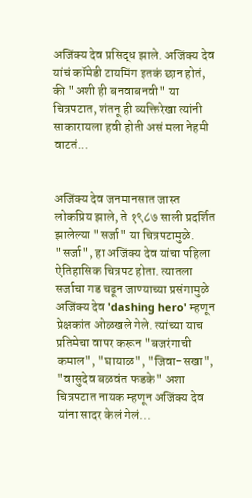अजिंक्य देव प्रसिद्ध झाले. अजिंक्य देव यांचं कॉमेडी टायमिंग इतकं छान होतं, की "अशी ही बनवाबनवी" या चित्रपटात, शंतनू ही व्यक्तिरेखा त्यांनी साकारायला हवी होती असं मला नेहमी वाटतं...


अजिंक्य देव जनमानसात जास्त लोकप्रिय झाले, ते १९८७ साली प्रदर्शित झालेल्या "सर्जा" या चित्रपटामुळे. "सर्जा", हा अजिंक्य देव यांचा पहिला ऐतिहासिक चित्रपट होता. त्यातला सर्जाचा गड चढून जाण्याच्या प्रसंगामुळे अजिंक्य देव 'dashing hero' म्हणून प्रेक्षकांत ओळखले गेले. त्यांच्या याच प्रतिमेचा वापर करून "बजरंगाची कमाल", "घायाळ", "जिवा-सखा", "वासुदेव बळवंत फडके" अशा चित्रपटात नायक म्हणून अजिंक्य देव यांना सादर केलं गेलं...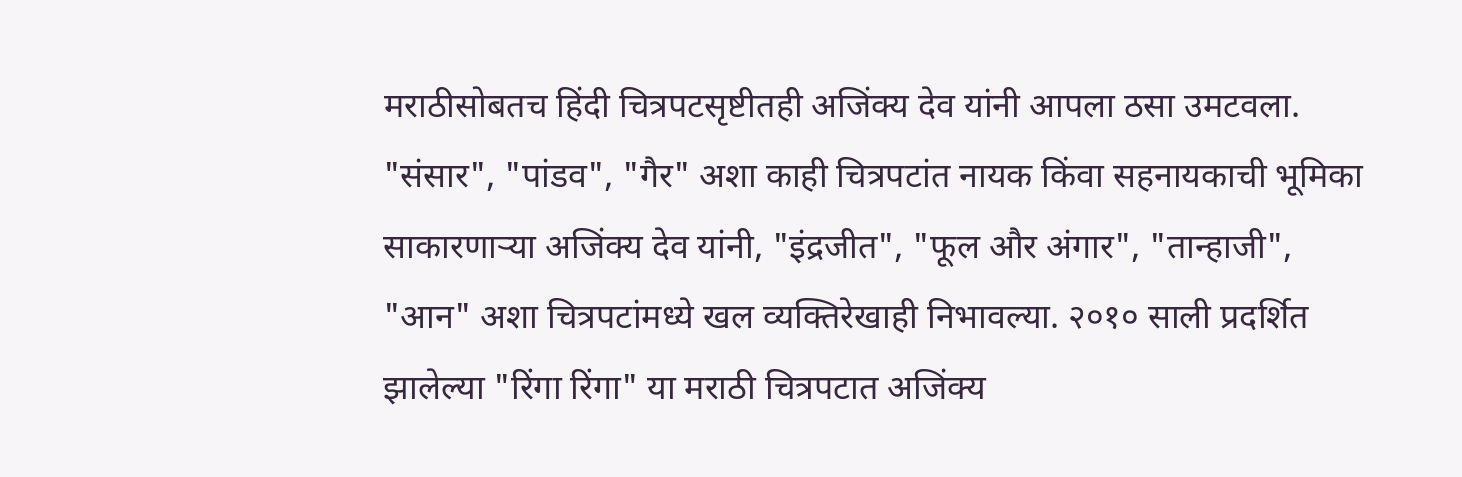मराठीसोबतच हिंदी चित्रपटसृष्टीतही अजिंक्य देव यांनी आपला ठसा उमटवला. "संसार", "पांडव", "गैर" अशा काही चित्रपटांत नायक किंवा सहनायकाची भूमिका साकारणाऱ्या अजिंक्य देव यांनी, "इंद्रजीत", "फूल और अंगार", "तान्हाजी", "आन" अशा चित्रपटांमध्ये खल व्यक्तिरेखाही निभावल्या. २०१० साली प्रदर्शित झालेल्या "रिंगा रिंगा" या मराठी चित्रपटात अजिंक्य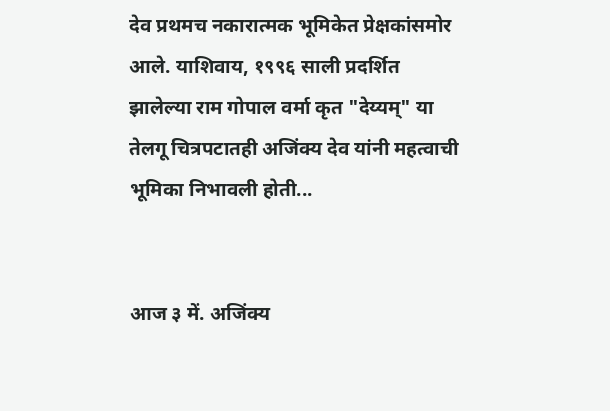देव प्रथमच नकारात्मक भूमिकेत प्रेक्षकांसमोर आले. याशिवाय, १९९६ साली प्रदर्शित झालेल्या राम गोपाल वर्मा कृत "देय्यम्" या तेलगू चित्रपटातही अजिंक्य देव यांनी महत्वाची भूमिका निभावली होती...


आज ३ में. अजिंक्य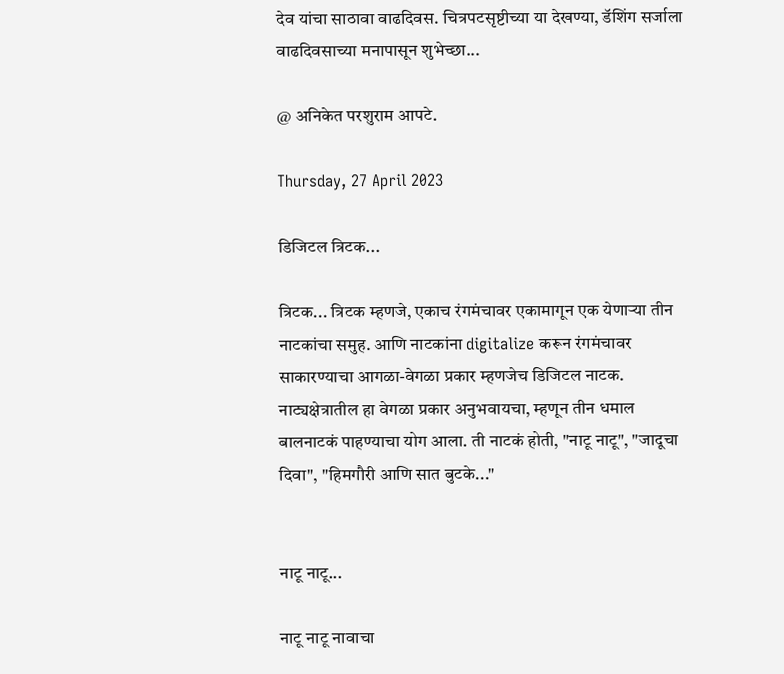देव यांचा साठावा वाढदिवस. चित्रपटसृष्टीच्या या देखण्या, डॅशिंग सर्जाला वाढदिवसाच्या मनापासून शुभेच्छा...

@ अनिकेत परशुराम आपटे.

Thursday, 27 April 2023

डिजिटल त्रिटक...

त्रिटक... त्रिटक म्हणजे, एकाच रंगमंचावर एकामागून एक येणाऱ्या तीन नाटकांचा समुह. आणि नाटकांना digitalize करून रंगमंचावर साकारण्याचा आगळा-वेगळा प्रकार म्हणजेच डिजिटल नाटक. नाट्यक्षेत्रातील हा वेगळा प्रकार अनुभवायचा, म्हणून तीन धमाल बालनाटकं पाहण्याचा योग आला. ती नाटकं होती, "नाटू नाटू", "जादूचा दिवा", "हिमगौरी आणि सात बुटके..."


नाटू नाटू...

नाटू नाटू नावाचा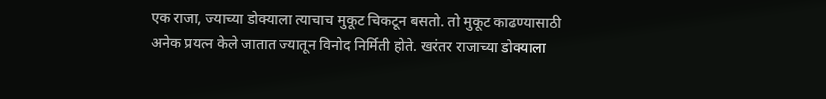एक राजा, ज्याच्या डोक्याला त्याचाच मुकूट चिकटून बसतो. तो मुकूट काढण्यासाठी अनेक प्रयत्न केले जातात ज्यातून विनोद निर्मिती होते. खरंतर राजाच्या डोक्याला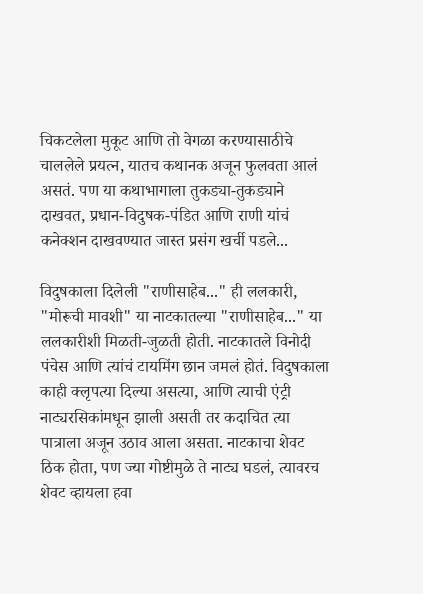चिकटलेला मुकूट आणि तो वेगळा करण्यासाठीचे चाललेले प्रयत्न, यातच कथानक अजून फुलवता आलं असतं. पण या कथाभागाला तुकड्या-तुकड्याने दाखवत, प्रधान-विदुषक-पंडित आणि राणी यांचं कनेक्शन दाखवण्यात जास्त प्रसंग खर्ची पडले...

विदुषकाला दिलेली "राणीसाहेब..." ही ललकारी, "मोरूची मावशी" या नाटकातल्या "राणीसाहेब..." या ललकारीशी मिळती-जुळती होती. नाटकातले विनोदी पंचेस आणि त्यांचं टायमिंग छान जमलं होतं. विदुषकाला काही क्लृपत्या दिल्या असत्या, आणि त्याची एंट्री नाट्यरसिकांमधून झाली असती तर कदाचित त्या पात्राला अजून उठाव आला असता. नाटकाचा शेवट ठिक होता, पण ज्या गोष्टीमुळे ते नाट्य घडलं, त्यावरच शेवट व्हायला हवा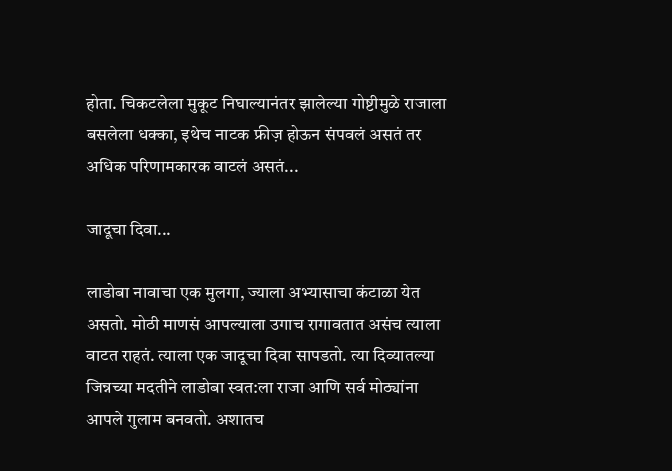होता. चिकटलेला मुकूट निघाल्यानंतर झालेल्या गोष्टीमुळे राजाला बसलेला धक्का, इथेच नाटक फ्रीज़ होऊन संपवलं असतं तर अधिक परिणामकारक वाटलं असतं...

जादूचा दिवा...

लाडोबा नावाचा एक मुलगा, ज्याला अभ्यासाचा कंटाळा येत असतो. मोठी माणसं आपल्याला उगाच रागावतात असंच त्याला वाटत राहतं. त्याला एक जादूचा दिवा सापडतो. त्या दिव्यातल्या जिन्नच्या मदतीने लाडोबा स्वत:ला राजा आणि सर्व मोठ्यांना आपले गुलाम बनवतो. अशातच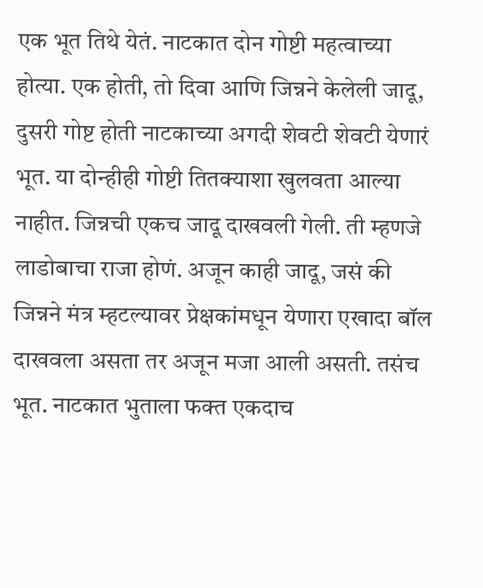एक भूत तिथे येतं. नाटकात दोन गोष्टी महत्वाच्या होत्या. एक होती, तो दिवा आणि जिन्नने केलेली जादू, दुसरी गोष्ट होती नाटकाच्या अगदी शेवटी शेवटी येणारं भूत. या दोन्हीही गोष्टी तितक्याशा खुलवता आल्या नाहीत. जिन्नची एकच जादू दाखवली गेली. ती म्हणजे लाडोबाचा राजा होणं. अजून काही जादू, जसं की जिन्नने मंत्र म्हटल्यावर प्रेक्षकांमधून येणारा एखादा बॉल दाखवला असता तर अजून मजा आली असती. तसंच भूत. नाटकात भुताला फक्त एकदाच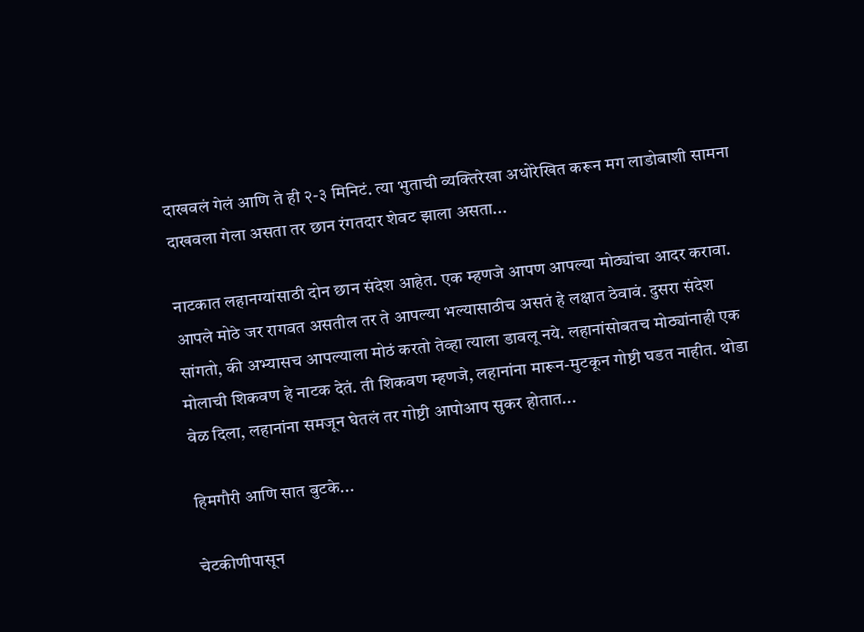दाखवलं गेलं आणि ते ही २-३ मिनिटं. त्या भुताची व्यक्तिरेखा अधोरेखित करून मग लाडोबाशी सामना दाखवला गेला असता तर छान रंगतदार शेवट झाला असता...

नाटकात लहानग्यांसाठी दोन छान संदेश आहेत. एक म्हणजे आपण आपल्या मोठ्यांचा आदर करावा. आपले मोठे जर रागवत असतील तर ते आपल्या भल्यासाठीच असतं हे लक्षात ठेवावं. दुसरा संदेश सांगतो, की अभ्यासच आपल्याला मोठं करतो तेव्हा त्याला डावलू नये. लहानांसोबतच मोठ्यांनाही एक मोलाची शिकवण हे नाटक देतं. ती शिकवण म्हणजे, लहानांना मारून-मुटकून गोष्टी घडत नाहीत. थोडा वेळ दिला, लहानांना समजून घेतलं तर गोष्टी आपोआप सुकर होतात...

हिमगौरी आणि सात बुटके...

चेटकीणीपासून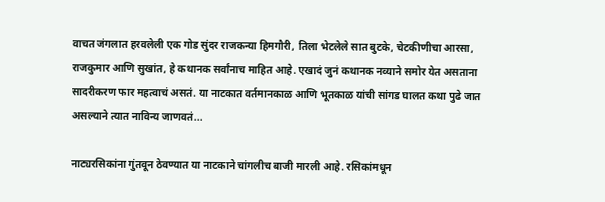वाचत जंगलात हरवलेली एक गोड सुंदर राजकन्या हिमगौरी, तिला भेटलेले सात बुटके, चेटकीणीचा आरसा, राजकुमार आणि सुखांत, हे कथानक सर्वांनाच माहित आहे. एखादं जुनं कथानक नव्याने समोर येत असताना सादरीकरण फार महत्वाचं असतं. या नाटकात वर्तमानकाळ आणि भूतकाळ यांची सांगड घालत कथा पुढे जात असल्याने त्यात नाविन्य जाणवतं...

नाट्यरसिकांना गुंतवून ठेवण्यात या नाटकाने चांगलीच बाजी मारली आहे. रसिकांमधून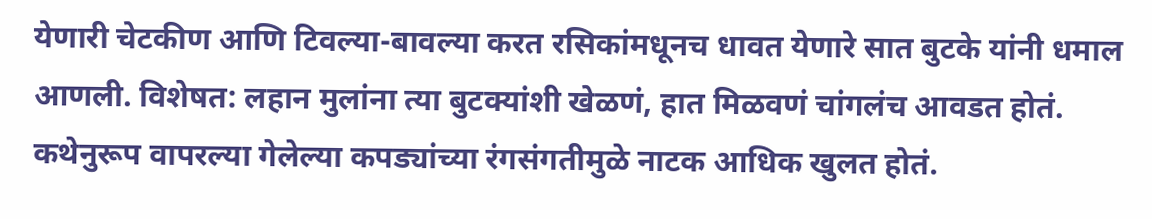येणारी चेटकीण आणि टिवल्या-बावल्या करत रसिकांमधूनच धावत येणारे सात बुटके यांनी धमाल आणली. विशेषत: लहान मुलांना त्या बुटक्यांशी खेळणं, हात मिळवणं चांगलंच आवडत होतं. कथेनुरूप वापरल्या गेलेल्या कपड्यांच्या रंगसंगतीमुळे नाटक आधिक खुलत होतं.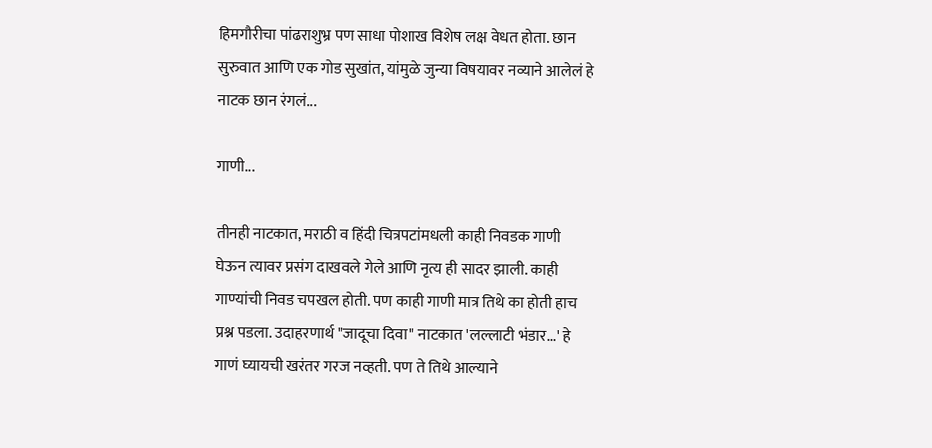हिमगौरीचा पांढराशुभ्र पण साधा पोशाख विशेष लक्ष वेधत होता. छान सुरुवात आणि एक गोड सुखांत, यांमुळे जुन्या विषयावर नव्याने आलेलं हे नाटक छान रंगलं...

गाणी...

तीनही नाटकात, मराठी व हिंदी चित्रपटांमधली काही निवडक गाणी घेऊन त्यावर प्रसंग दाखवले गेले आणि नृत्य ही सादर झाली. काही गाण्यांची निवड चपखल होती. पण काही गाणी मात्र तिथे का होती हाच प्रश्न पडला. उदाहरणार्थ "जादूचा दिवा" नाटकात 'लल्लाटी भंडार...' हे गाणं घ्यायची खरंतर गरज नव्हती. पण ते तिथे आल्याने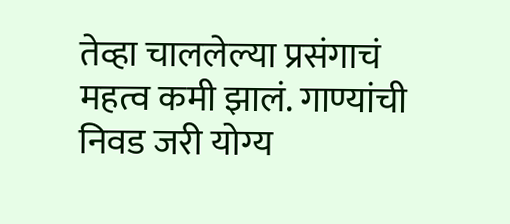तेव्हा चाललेल्या प्रसंगाचं महत्व कमी झालं. गाण्यांची निवड जरी योग्य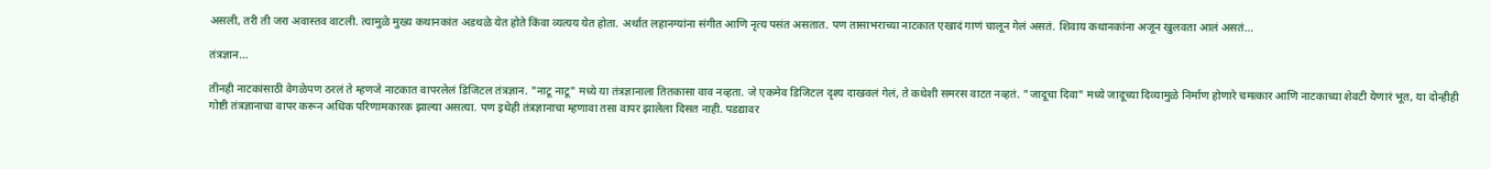असली, तरी ती जरा अवास्तव वाटली. त्यामुळे मुख्य कथानकांत अडथळे येत होते किंवा व्यत्यय येत होता. अर्थात लहानग्यांना संगीत आणि नृत्य पसंत असतात. पण तासाभराच्या नाटकात एखादं गाणं चालून गेलं असतं. शिवाय कथानकांना अजून खुलवता आलं असतं...

तंत्रज्ञान...

तीनही नाटकांसाठी वेगळेपण ठरलं ते म्हणजे नाटकात वापरलेलं डिजिटल तंत्रज्ञान. "नाटू नाटू" मध्ये या तंत्रज्ञानाला तितकासा वाव नव्हता. जे एकमेव डिजिटल दृश्य दाखवलं गेलं, ते कथेशी समरस वाटत नव्हतं. "जादूचा दिवा" मध्ये जादूच्या दिव्यामुळे निर्माण होणारे चमत्कार आणि नाटकाच्या शेवटी येणारं भूत, या दोन्हीही गोष्टी तंत्रज्ञानाचा वापर करून अधिक परिणामकारक झाल्या असत्या. पण इथेही तंत्रज्ञानाचा म्हणावा तसा वापर झालेला दिसत नाही. पडद्यावर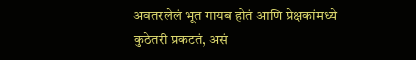अवतरलेलं भूत गायब होतं आणि प्रेक्षकांमध्ये कुठेतरी प्रकटतं, असं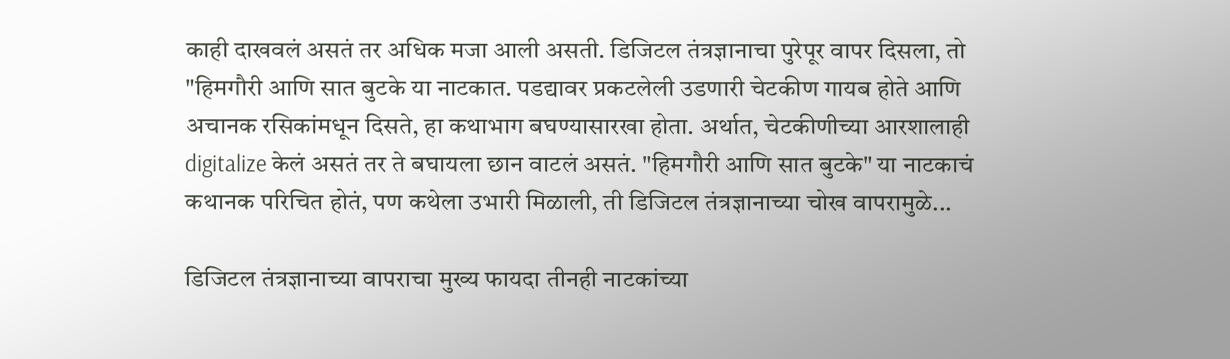काही दाखवलं असतं तर अधिक मजा आली असती. डिजिटल तंत्रज्ञानाचा पुरेपूर वापर दिसला, तो "हिमगौरी आणि सात बुटके या नाटकात. पडद्यावर प्रकटलेली उडणारी चेटकीण गायब होते आणि अचानक रसिकांमधून दिसते, हा कथाभाग बघण्यासारखा होता. अर्थात, चेटकीणीच्या आरशालाही digitalize केलं असतं तर ते बघायला छान वाटलं असतं. "हिमगौरी आणि सात बुटके" या नाटकाचं कथानक परिचित होतं, पण कथेला उभारी मिळाली, ती डिजिटल तंत्रज्ञानाच्या चोख वापरामुळे...

डिजिटल तंत्रज्ञानाच्या वापराचा मुख्य फायदा तीनही नाटकांच्या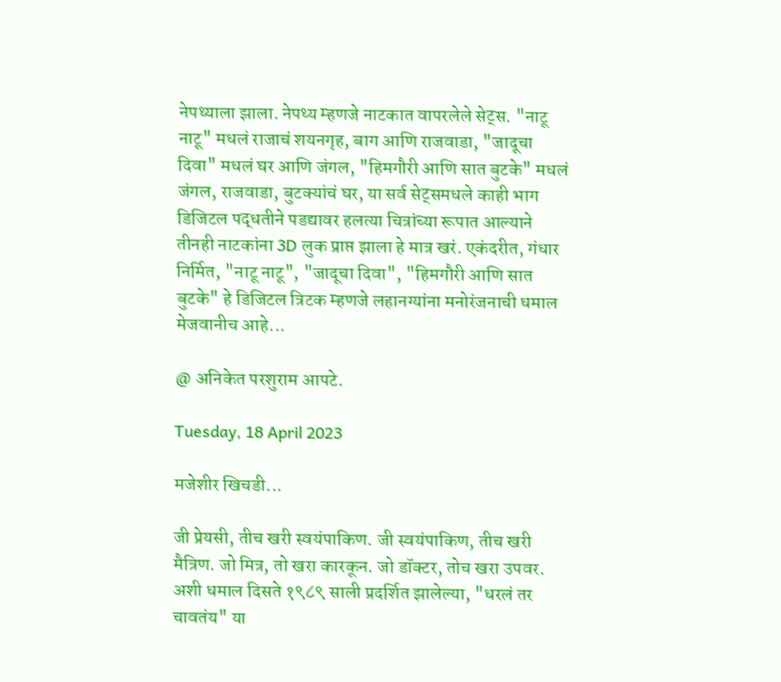नेपथ्याला झाला. नेपथ्य म्हणजे नाटकात वापरलेले सेट्स. "नाटू नाटू" मधलं राजाचं शयनगृह, बाग आणि राजवाडा, "जादूचा दिवा" मधलं घर आणि जंगल, "हिमगौरी आणि सात बुटके" मधलं जंगल, राजवाडा, बुटक्यांचं घर, या सर्व सेट्समधले काही भाग डिजिटल पद्धतीने पडद्यावर हलत्या चित्रांच्या रूपात आल्याने तीनही नाटकांना 3D लुक प्राप्त झाला हे मात्र खरं. एकंदरीत, गंधार निर्मित, "नाटू नाटू", "जादूचा दिवा", "हिमगौरी आणि सात बुटके" हे डिजिटल त्रिटक म्हणजे लहानग्यांना मनोरंजनाची धमाल मेजवानीच आहे...

@ अनिकेत परशुराम आपटे.

Tuesday, 18 April 2023

मजेशीर खिचडी...

जी प्रेयसी, तीच खरी स्वयंपाकिण. जी स्वयंपाकिण, तीच खरी मैत्रिण. जो मित्र, तो खरा कारकून. जो डॉक्टर, तोच खरा उपवर. अशी धमाल दिसते १९८९ साली प्रदर्शित झालेल्या, "धरलं तर चावतंय" या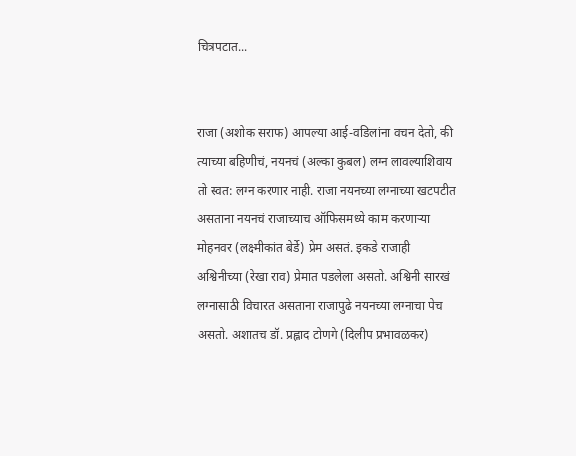चित्रपटात...


राजा (अशोक सराफ) आपल्या आई-वडिलांना वचन देतो, की त्याच्या बहिणीचं, नयनचं (अल्का कुबल) लग्न लावल्याशिवाय तो स्वत: लग्न करणार नाही. राजा नयनच्या लग्नाच्या खटपटीत असताना नयनचं राजाच्याच ऑफिसमध्ये काम करणाऱ्या मोहनवर (लक्ष्मीकांत बेर्डे) प्रेम असतं. इकडे राजाही अश्विनीच्या (रेखा राव) प्रेमात पडलेला असतो. अश्विनी सारखं लग्नासाठी विचारत असताना राजापुढे नयनच्या लग्नाचा पेच असतो. अशातच डॉ. प्रह्लाद टोणगे (दिलीप प्रभावळकर)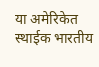या अमेरिकेत स्थाईक भारतीय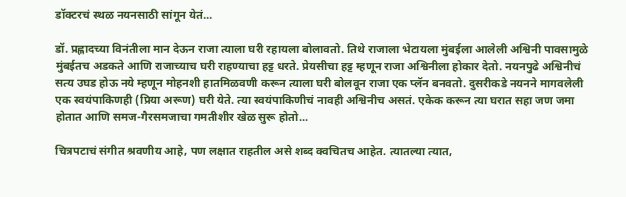डॉक्टरचं स्थळ नयनसाठी सांगून येतं...

डॉ. प्रह्लादच्या विनंतीला मान देऊन राजा त्याला घरी रहायला बोलावतो. तिथे राजाला भेटायला मुंबईला आलेली अश्विनी पावसामुळे मुंबईतच अडकते आणि राजाच्याच घरी राहण्याचा हट्ट धरते. प्रेयसीचा हट्ट म्हणून राजा अश्विनीला होकार देतो. नयनपुढे अश्विनीचं सत्य उघड होऊ नये म्हणून मोहनशी हातमिळवणी करून त्याला घरी बोलवून राजा एक प्लॅन बनवतो. दुसरीकडे नयनने मागवलेली एक स्वयंपाकिणही (प्रिया अरूण) घरी येते. त्या स्वयंपाकिणीचं नावही अश्विनीच असतं. एकेक करून त्या घरात सहा जण जमा होतात आणि समज-गैरसमजाचा गमतीशीर खेळ सुरू होतो...

चित्रपटाचं संगीत श्रवणीय आहे, पण लक्षात राहतील असे शब्द क्वचितच आहेत. त्यातल्या त्यात,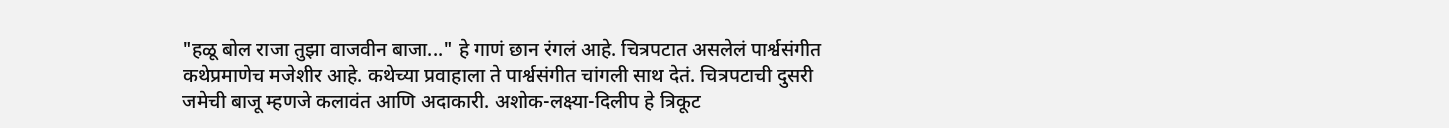"हळू बोल राजा तुझा वाजवीन बाजा..." हे गाणं छान रंगलं आहे. चित्रपटात असलेलं पार्श्वसंगीत कथेप्रमाणेच मजेशीर आहे. कथेच्या प्रवाहाला ते पार्श्वसंगीत चांगली साथ देतं. चित्रपटाची दुसरी जमेची बाजू म्हणजे कलावंत आणि अदाकारी. अशोक-लक्ष्या-दिलीप हे त्रिकूट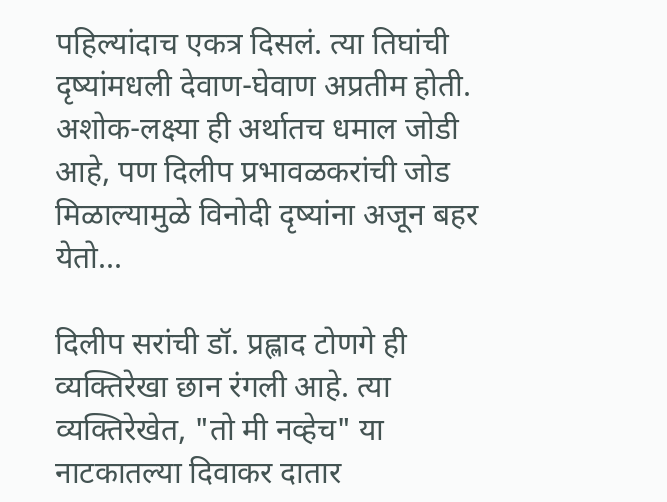पहिल्यांदाच एकत्र दिसलं. त्या तिघांची दृष्यांमधली देवाण-घेवाण अप्रतीम होती. अशोक-लक्ष्या ही अर्थातच धमाल जोडी आहे, पण दिलीप प्रभावळकरांची जोड मिळाल्यामुळे विनोदी दृष्यांना अजून बहर येतो...

दिलीप सरांची डॉ. प्रह्लाद टोणगे ही व्यक्तिरेखा छान रंगली आहे. त्या व्यक्तिरेखेत, "तो मी नव्हेच" या नाटकातल्या दिवाकर दातार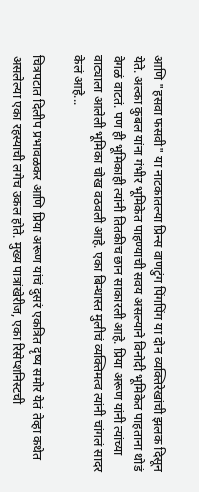आणि "हसवा फसवी" या नाटकातल्या प्रिन्स वाणटुंग पिंगपिंग या दोन व्यक्तिरेखांची झलक दिसून येते. अल्का कुबल यांना गंभीर भूमिकेत पाहण्याची सवय असल्याने विनोदी भूमिकेत पाहताना थोडं वेगळं वाटतं. पण ही भूमिकाही त्यांनी तितकीच छान साकारली आहे. प्रिया अरूण यांनी त्यांच्या वाट्याला आलेली भूमिका चोख वठवली आहे. एका बिन्धास्त मुलीचं व्यक्तिमत्व त्यांनी चांगलं सादर केलं आहे...

चित्रपटात दिलीप प्रभावळकर आणि प्रिया अरूण यांचं दुसरं एकत्रित दृष्य समोर येतं तेव्हा कथेत असलेल्या एका रहस्याची लगेच उकल होते. मुख्य पात्रांखेरीज, एका रिसेप्शनिस्टची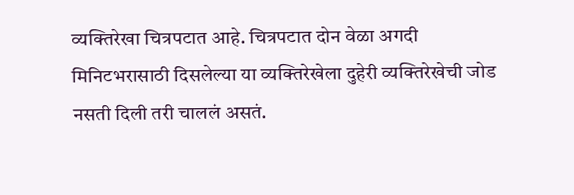व्यक्तिरेखा चित्रपटात आहे. चित्रपटात दोन वेळा अगदी मिनिटभरासाठी दिसलेल्या या व्यक्तिरेखेला दुहेरी व्यक्तिरेखेची जोड नसती दिली तरी चाललं असतं.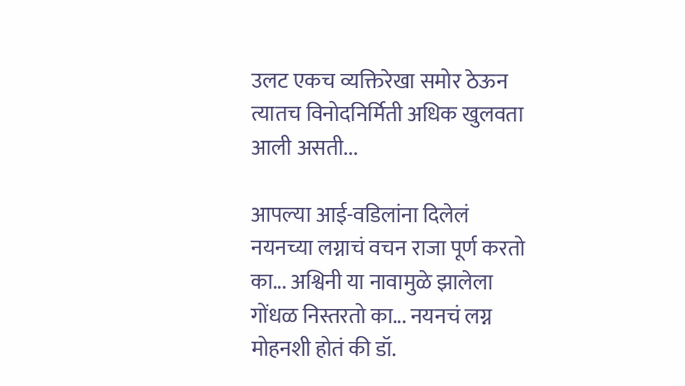उलट एकच व्यक्तिरेखा समोर ठेऊन त्यातच विनोदनिर्मिती अधिक खुलवता आली असती...

आपल्या आई-वडिलांना दिलेलं नयनच्या लग्नाचं वचन राजा पूर्ण करतो का... अश्विनी या नावामुळे झालेला गोंधळ निस्तरतो का... नयनचं लग्न मोहनशी होतं की डॉ.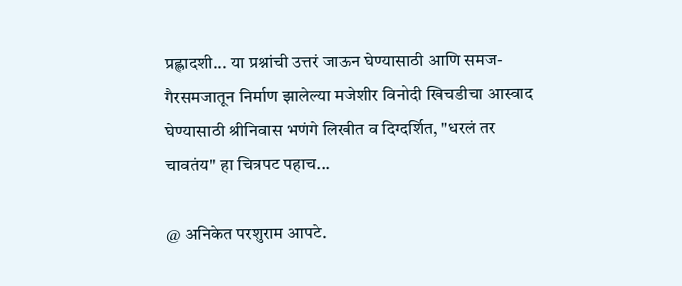प्रह्लादशी... या प्रश्नांची उत्तरं जाऊन घेण्यासाठी आणि समज-गैरसमजातून निर्माण झालेल्या मजेशीर विनोदी खिचडीचा आस्वाद घेण्यासाठी श्रीनिवास भणंगे लिखीत व दिग्दर्शित, "धरलं तर चावतंय" हा चित्रपट पहाच...

@ अनिकेत परशुराम आपटे.